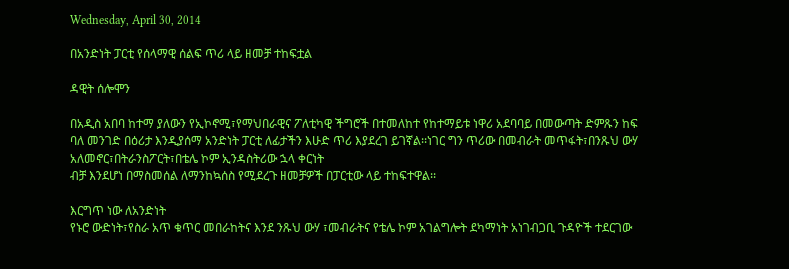Wednesday, April 30, 2014

በአንድነት ፓርቲ የሰላማዊ ሰልፍ ጥሪ ላይ ዘመቻ ተከፍቷል

ዳዊት ሰሎሞን

በአዲስ አበባ ከተማ ያለውን የኢኮኖሚ፣የማህበራዊና ፖለቲካዊ ችግሮች በተመለከተ የከተማይቱ ነዋሪ አደባባይ በመውጣት ድምጹን ከፍ ባለ መንገድ በዕሪታ እንዲያሰማ አንድነት ፓርቲ ለፊታችን እሁድ ጥሪ እያደረገ ይገኛል፡፡ነገር ግን ጥሪው በመብራት መጥፋት፣በንጹህ ውሃ አለመኖር፣በትራንስፖርት፣በቴሌ ኮም ኢንዳስትሪው ኋላ ቀርነት
ብቻ እንደሆነ በማስመሰል ለማንከኳሰስ የሚደረጉ ዘመቻዎች በፓርቲው ላይ ተከፍተዋል፡፡

እርግጥ ነው ለአንድነት
የኑሮ ውድነት፣የስራ አጥ ቁጥር መበራከትና እንደ ንጹህ ውሃ ፣መብራትና የቴሌ ኮም አገልግሎት ደካማነት አነገብጋቢ ጉዳዮች ተደርገው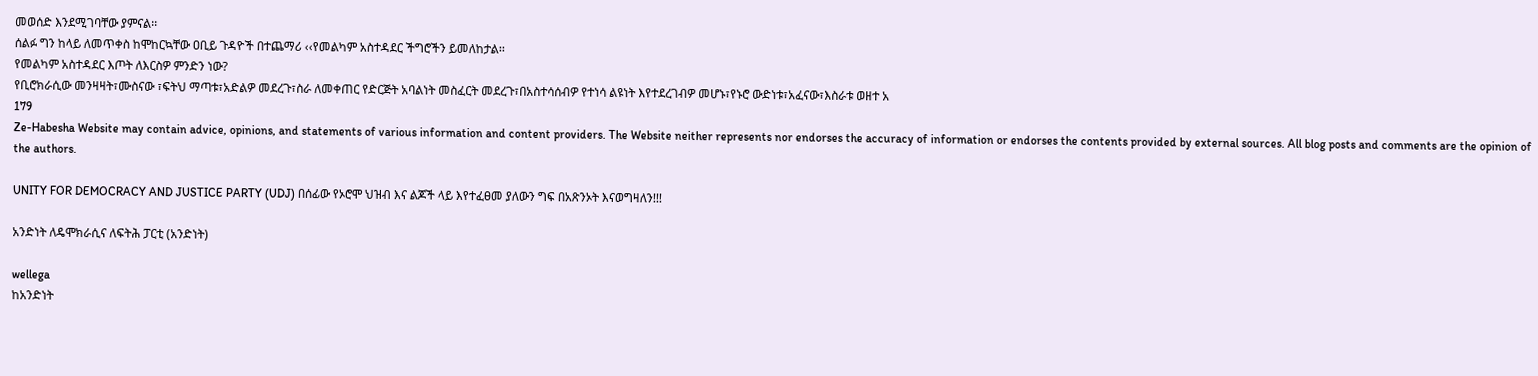መወሰድ እንደሚገባቸው ያምናል፡፡
ሰልፉ ግን ከላይ ለመጥቀስ ከሞከርኳቸው ዐቢይ ጉዳዮች በተጨማሪ ‹‹የመልካም አስተዳደር ችግሮችን ይመለከታል፡፡
የመልካም አስተዳደር እጦት ለእርስዎ ምንድን ነው?
የቢሮክራሲው መንዛዛት፣ሙስናው ፣ፍትህ ማጣቱ፣አድልዎ መደረጉ፣ስራ ለመቀጠር የድርጅት አባልነት መስፈርት መደረጉ፣በአስተሳሰብዎ የተነሳ ልዩነት እየተደረገብዎ መሆኑ፣የኑሮ ውድነቱ፣አፈናው፣እስራቱ ወዘተ አ
179
Ze-Habesha Website may contain advice, opinions, and statements of various information and content providers. The Website neither represents nor endorses the accuracy of information or endorses the contents provided by external sources. All blog posts and comments are the opinion of the authors.

UNITY FOR DEMOCRACY AND JUSTICE PARTY (UDJ) በሰፊው የኦሮሞ ህዝብ እና ልጆች ላይ እየተፈፀመ ያለውን ግፍ በአጽንኦት እናወግዛለን!!!

አንድነት ለዴሞክራሲና ለፍትሕ ፓርቲ (አንድነት)

wellega
ከአንድነት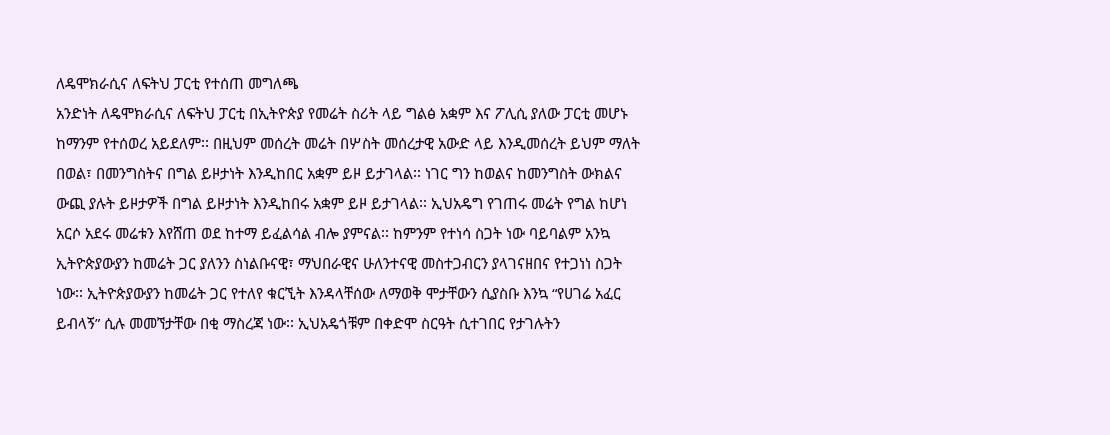ለዴሞክራሲና ለፍትህ ፓርቲ የተሰጠ መግለጫ
አንድነት ለዴሞክራሲና ለፍትህ ፓርቲ በኢትዮጵያ የመሬት ስሪት ላይ ግልፅ አቋም እና ፖሊሲ ያለው ፓርቲ መሆኑ ከማንም የተሰወረ አይደለም፡፡ በዚህም መሰረት መሬት በሦስት መሰረታዊ አውድ ላይ እንዲመሰረት ይህም ማለት በወል፣ በመንግስትና በግል ይዞታነት እንዲከበር አቋም ይዞ ይታገላል፡፡ ነገር ግን ከወልና ከመንግስት ውክልና ውጪ ያሉት ይዞታዎች በግል ይዞታነት እንዲከበሩ አቋም ይዞ ይታገላል፡፡ ኢህአዴግ የገጠሩ መሬት የግል ከሆነ አርሶ አደሩ መሬቱን እየሸጠ ወደ ከተማ ይፈልሳል ብሎ ያምናል፡፡ ከምንም የተነሳ ስጋት ነው ባይባልም አንኳ ኢትዮጵያውያን ከመሬት ጋር ያለንን ስነልቡናዊ፣ ማህበራዊና ሁለንተናዊ መስተጋብርን ያላገናዘበና የተጋነነ ስጋት ነው፡፡ ኢትዮጵያውያን ከመሬት ጋር የተለየ ቁርኚት እንዳላቸሰው ለማወቅ ሞታቸውን ሲያስቡ እንኳ “የሀገሬ አፈር ይብላኝ” ሲሉ መመኘታቸው በቂ ማስረጃ ነው፡፡ ኢህአዴጎቹም በቀድሞ ስርዓት ሲተገበር የታገሉትን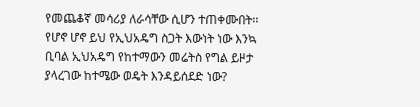የመጨቆኛ መሳሪያ ለራሳቸው ሲሆን ተጠቀሙበት፡፡ የሆኖ ሆኖ ይህ የኢህአዴግ ስጋት እውነት ነው እንኳ ቢባል ኢህአዴግ የከተማውን መሬትስ የግል ይዞታ ያላረገው ከተሜው ወዴት እንዳይሰደድ ነው?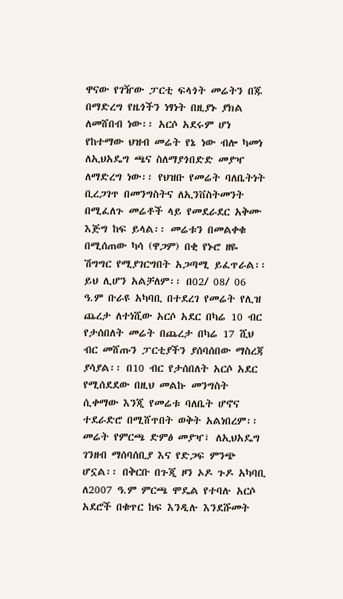ዋናው የገዥው ፓርቲ ፍላጎት መሬትን በጁ በማድረግ የዜጎችን ነፃነት በዚያኑ ያክል ለመሸበብ ነው፡፡ አርሶ አደሩም ሆነ የከተማው ህዝብ መሬት የኔ ነው ብሎ ካመነ ለኢህአዴግ ጫና ስለማያጎበድድ መያዣ ለማድረግ ነው፡፡ የህዝቡ የመሬት ባለቤትነት ቢረጋገጥ በመንግስትና ለኢንቨስትመንት በሚፈለጉ መሬቶች ላይ የመደራደር አቅሙ እጅግ ከፍ ይላል፡፡ መሬቱን በመልቀቁ በሚሰጠው ካሳ (ዋጋም) በቂ የኑሮ ዘዬ ሽግግር የሚያገርግበት አጋጣሚ ይፈጥራል፡፡ ይህ ሊሆን አልቻለም፡፡ በ02/ 08/ 06 ዓ.ም ቡራዩ አካባቢ በተደረገ የመሬት የሊዝ ጨረታ ለተነሺው አርሶ አደር በካሬ 10 ብር የታሰበለት መሬት በጨረታ በካሬ 17 ሺህ ብር መሸጡን ፓርቲያችን ያሰባሰበው ማስረጃ ያሳያል፡፡ በ10 ብር የታሰበለት አርሶ አደር የሚሰደደው በዚህ መልኩ መንግስት ሲቀማው እንጂ የመሬቱ ባለቤት ሆኖና ተደራድሮ በሚሸጥበት ወቅት አልነበረም፡፡
መሬት የምርጫ ድምፅ መያዣ፣ ለኢህአዴግ ገንዘብ ማሰባሰቢያ እና የድጋፍ ምንጭ ሆኗል፡፡ በቅርቡ በጉጂ ዞን ኦዶ ጉዶ አካባቢ ለ2007 ዓ.ም ምርጫ ሞዴል የተባሉ አርሶ አደሮች በቁጥር ከፍ እንዲሉ እንደሹመት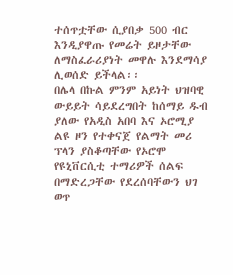ተሰጥቷቸው ሲያበቃ 500 ብር እንዲያዋጡ የመሬት ይዞታቸው ለማስፈራሪያነት መዋሉ እንደማሳያ ሊወሰድ ይችላል፡፡
በሌላ በኩል ምንም አይነት ህዝባዊ ውይይት ሳይደረግበት ከሰማይ ዱብ ያለው የአዲስ አበባ እና ኦሮሚያ ልዩ ዞን የተቀናጀ የልማት መሪ ፕላን ያስቆጣቸው የኦሮሞ የዩኒቨርሲቲ ተማሪዎች ሰልፍ በማድረጋቸው የደረሰባቸውን ህገ ወጥ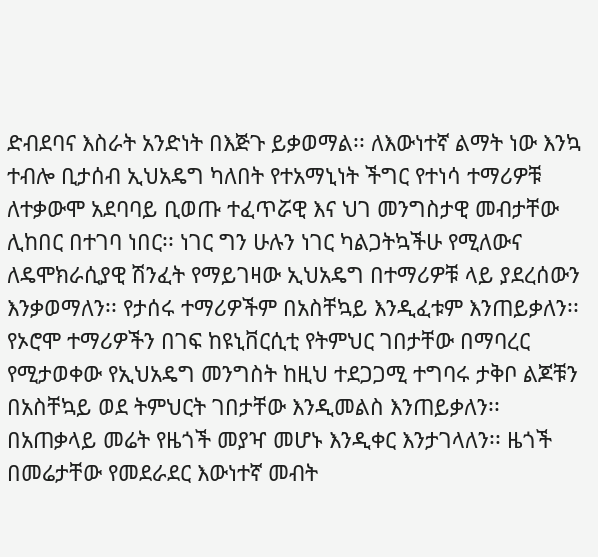ድብደባና እስራት አንድነት በእጅጉ ይቃወማል፡፡ ለእውነተኛ ልማት ነው እንኳ ተብሎ ቢታሰብ ኢህአዴግ ካለበት የተአማኒነት ችግር የተነሳ ተማሪዎቹ ለተቃውሞ አደባባይ ቢወጡ ተፈጥሯዊ እና ህገ መንግስታዊ መብታቸው ሊከበር በተገባ ነበር፡፡ ነገር ግን ሁሉን ነገር ካልጋትኳችሁ የሚለውና ለዴሞክራሲያዊ ሽንፈት የማይገዛው ኢህአዴግ በተማሪዎቹ ላይ ያደረሰውን እንቃወማለን፡፡ የታሰሩ ተማሪዎችም በአስቸኳይ እንዲፈቱም እንጠይቃለን፡፡ የኦሮሞ ተማሪዎችን በገፍ ከዩኒቨርሲቲ የትምህር ገበታቸው በማባረር የሚታወቀው የኢህአዴግ መንግስት ከዚህ ተደጋጋሚ ተግባሩ ታቅቦ ልጆቹን በአስቸኳይ ወደ ትምህርት ገበታቸው እንዲመልስ እንጠይቃለን፡፡
በአጠቃላይ መሬት የዜጎች መያዣ መሆኑ እንዲቀር እንታገላለን፡፡ ዜጎች በመሬታቸው የመደራደር እውነተኛ መብት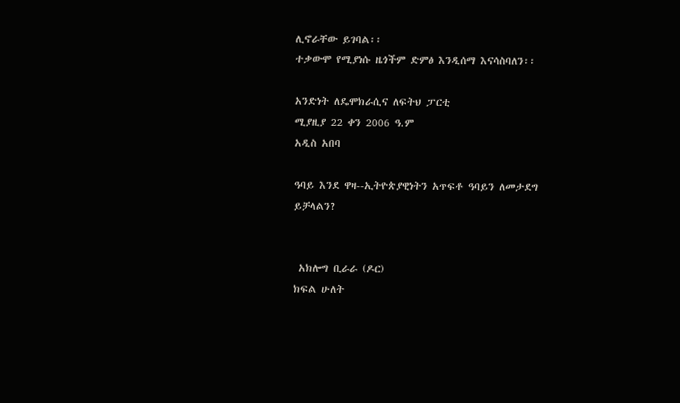ሊኖራቸው ይገባል፡፡
ተቃውሞ የሚያነሱ ዜጎችም ድምፅ እንዲሰማ እናሳስባለን፡፡

አንድነት ለዴሞክራሲና ለፍትህ ፓርቲ
ሚያዚያ 22 ቀን 2006 ዓ.ም
አዲስ አበባ

ዓባይ እንደ ዋዛ--ኢትዮጵያዊነትን አጥፍቶ ዓባይን ለመታደግ ይቻላልን?


 አክሎግ ቢራራ (ዶር)
ክፍል ሁለት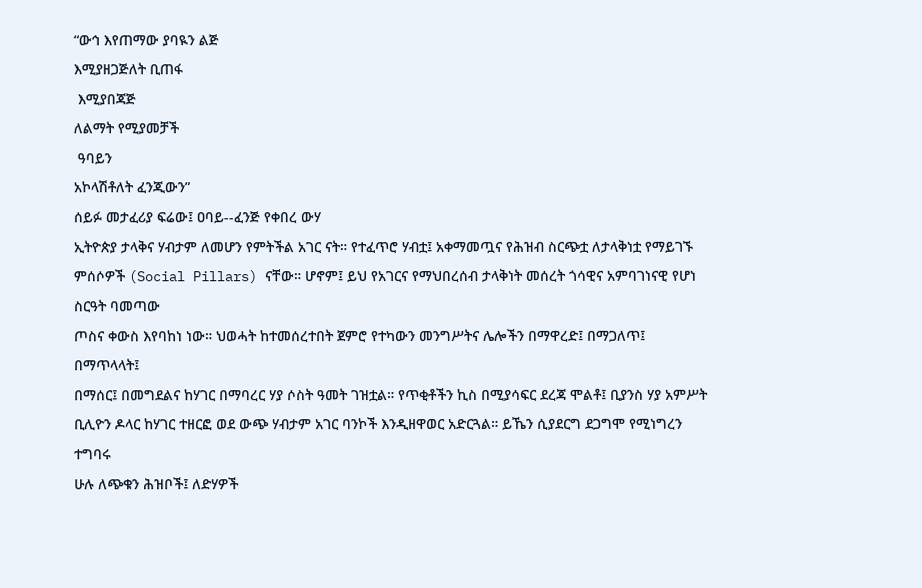“ውኅ እየጠማው ያባዪን ልጅ
እሚያዘጋጅለት ቢጠፋ
 እሚያበጃጅ
ለልማት የሚያመቻች
 ዓባይን
አኮላሽቶለት ፈንጂውን”
ሰይፉ መታፈሪያ ፍሬው፤ ዐባይ--ፈንጅ የቀበረ ውሃ
ኢትዮጵያ ታላቅና ሃብታም ለመሆን የምትችል አገር ናት። የተፈጥሮ ሃብቷ፤ አቀማመጧና የሕዝብ ስርጭቷ ለታላቅነቷ የማይገኙ
ምሰሶዎች (Social Pillars) ናቸው። ሆኖም፤ ይህ የአገርና የማህበረሰብ ታላቅነት መሰረት ጎሳዊና አምባገነናዊ የሆነ ስርዓት ባመጣው
ጦስና ቀውስ እየባከነ ነው። ህወሓት ከተመሰረተበት ጀምሮ የተካውን መንግሥትና ሌሎችን በማዋረድ፤ በማጋለጥ፤ በማጥላላት፤
በማሰር፤ በመግደልና ከሃገር በማባረር ሃያ ሶስት ዓመት ገዝቷል። የጥቂቶችን ኪስ በሚያሳፍር ደረጃ ሞልቶ፤ ቢያንስ ሃያ አምሥት
ቢሊዮን ዶላር ከሃገር ተዘርፎ ወደ ውጭ ሃብታም አገር ባንኮች እንዲዘዋወር አድርጓል። ይኼን ሲያደርግ ደጋግሞ የሚነግረን ተግባሩ
ሁሉ ለጭቁን ሕዝቦች፤ ለድሃዎች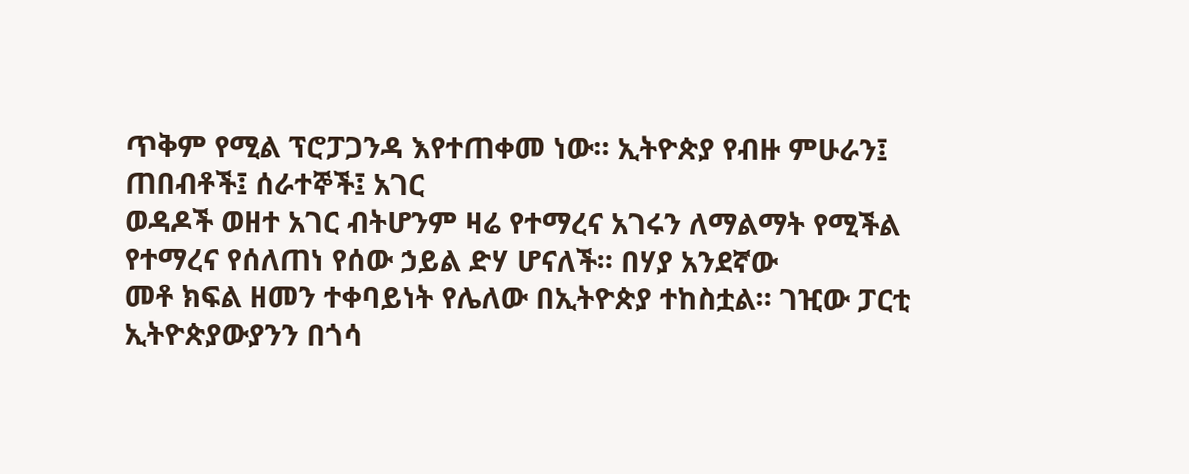ጥቅም የሚል ፕሮፓጋንዳ እየተጠቀመ ነው። ኢትዮጵያ የብዙ ምሁራን፤ ጠበብቶች፤ ሰራተኞች፤ አገር
ወዳዶች ወዘተ አገር ብትሆንም ዛሬ የተማረና አገሩን ለማልማት የሚችል የተማረና የሰለጠነ የሰው ኃይል ድሃ ሆናለች። በሃያ አንደኛው
መቶ ክፍል ዘመን ተቀባይነት የሌለው በኢትዮጵያ ተከስቷል። ገዢው ፓርቲ ኢትዮጵያውያንን በጎሳ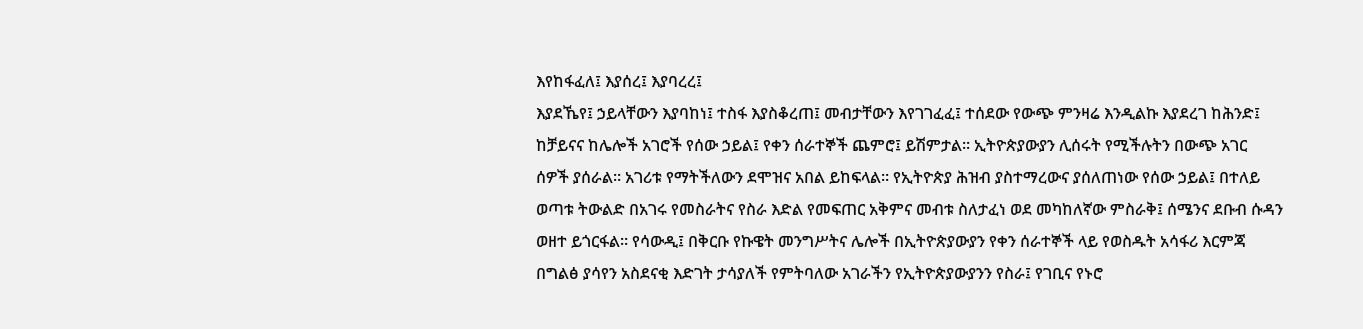እየከፋፈለ፤ እያሰረ፤ እያባረረ፤
እያደኼየ፤ ኃይላቸውን እያባከነ፤ ተስፋ እያስቆረጠ፤ መብታቸውን እየገገፈፈ፤ ተሰደው የውጭ ምንዛሬ እንዲልኩ እያደረገ ከሕንድ፤
ከቻይናና ከሌሎች አገሮች የሰው ኃይል፤ የቀን ሰራተኞች ጨምሮ፤ ይሽምታል። ኢትዮጵያውያን ሊሰሩት የሚችሉትን በውጭ አገር
ሰዎች ያሰራል። አገሪቱ የማትችለውን ደሞዝና አበል ይከፍላል። የኢትዮጵያ ሕዝብ ያስተማረውና ያሰለጠነው የሰው ኃይል፤ በተለይ
ወጣቱ ትውልድ በአገሩ የመስራትና የስራ እድል የመፍጠር አቅምና መብቱ ስለታፈነ ወደ መካከለኛው ምስራቅ፤ ሰሜንና ደቡብ ሱዳን
ወዘተ ይጎርፋል። የሳውዲ፤ በቅርቡ የኩዌት መንግሥትና ሌሎች በኢትዮጵያውያን የቀን ሰራተኞች ላይ የወስዱት አሳፋሪ እርምጃ
በግልፅ ያሳየን አስደናቂ እድገት ታሳያለች የምትባለው አገራችን የኢትዮጵያውያንን የስራ፤ የገቢና የኑሮ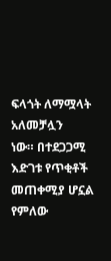ፍላጎት ለማሟላት አለመቻሏን
ነው። በተደጋጋሚ እድገቱ የጥቂቶች መጠቀሚያ ሆኗል የምለው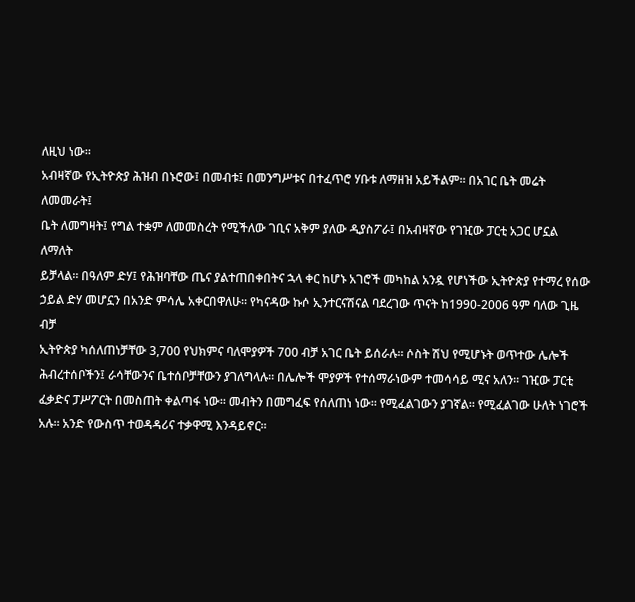ለዚህ ነው።
አብዛኛው የኢትዮጵያ ሕዝብ በኑሮው፤ በመብቱ፤ በመንግሥቱና በተፈጥሮ ሃቡቱ ለማዘዝ አይችልም። በአገር ቤት መሬት ለመመራት፤
ቤት ለመግዛት፤ የግል ተቋም ለመመስረት የሚችለው ገቢና አቅም ያለው ዲያስፖራ፤ በአብዛኛው የገዢው ፓርቲ አጋር ሆኗል ለማለት
ይቻላል። በዓለም ድሃ፤ የሕዝባቸው ጤና ያልተጠበቀበትና ኋላ ቀር ከሆኑ አገሮች መካከል አንዷ የሆነችው ኢትዮጵያ የተማረ የሰው
ኃይል ድሃ መሆኗን በአንድ ምሳሌ አቀርበዋለሁ። የካናዳው ኩሶ ኢንተርናሽናል ባደረገው ጥናት ከ1990-2006 ዓም ባለው ጊዜ ብቻ
ኢትዮጵያ ካሰለጠነቻቸው 3,700 የህክምና ባለሞያዎች 700 ብቻ አገር ቤት ይሰራሉ። ሶስት ሽህ የሚሆኑት ወጥተው ሌሎች
ሕብረተሰቦችን፤ ራሳቸውንና ቤተሰቦቻቸውን ያገለግላሉ። በሌሎች ሞያዎች የተሰማራነውም ተመሳሳይ ሚና አለን። ገዢው ፓርቲ
ፈቃድና ፓሥፖርት በመስጠት ቀልጣፋ ነው። መብትን በመግፈፍ የሰለጠነ ነው። የሚፈልገውን ያገኛል። የሚፈልገው ሁለት ነገሮች
አሉ። አንድ የውስጥ ተወዳዳሪና ተቃዋሚ እንዳይኖር።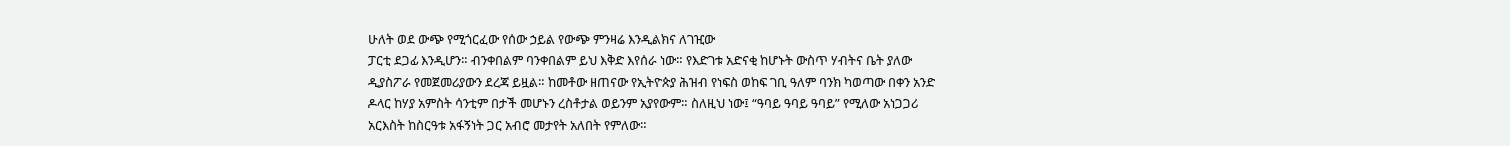ሁለት ወደ ውጭ የሚጎርፈው የሰው ኃይል የውጭ ምንዛሬ እንዲልክና ለገዢው
ፓርቲ ደጋፊ እንዲሆን። ብንቀበልም ባንቀበልም ይህ እቅድ እየሰራ ነው። የእድገቱ አድናቂ ከሆኑት ውስጥ ሃብትና ቤት ያለው
ዲያስፖራ የመጀመሪያውን ደረጃ ይዟል። ከመቶው ዘጠናው የኢትዮጵያ ሕዝብ የነፍስ ወከፍ ገቢ ዓለም ባንክ ካወጣው በቀን አንድ
ዶላር ከሃያ አምስት ሳንቲም በታች መሆኑን ረስቶታል ወይንም አያየውም። ስለዚህ ነው፤ “ዓባይ ዓባይ ዓባይ” የሚለው አነጋጋሪ
አርእስት ከስርዓቱ አፋኝነት ጋር አብሮ መታየት አለበት የምለው።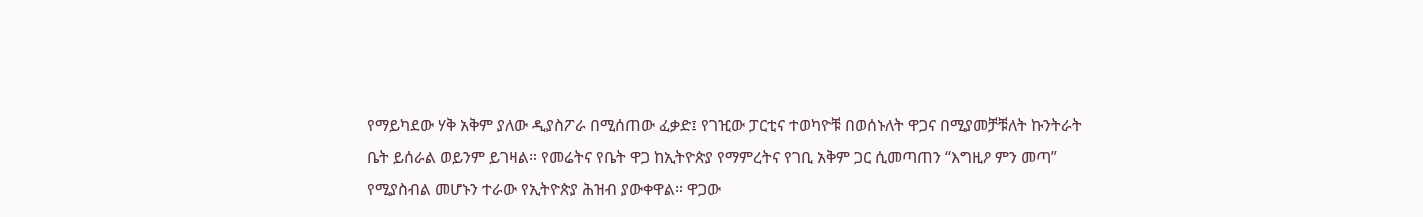የማይካደው ሃቅ አቅም ያለው ዲያስፖራ በሚሰጠው ፈቃድ፤ የገዢው ፓርቲና ተወካዮቹ በወሰኑለት ዋጋና በሚያመቻቹለት ኩንትራት
ቤት ይሰራል ወይንም ይገዛል። የመሬትና የቤት ዋጋ ከኢትዮጵያ የማምረትና የገቢ አቅም ጋር ሲመጣጠን “እግዚዖ ምን መጣ”
የሚያስብል መሆኑን ተራው የኢትዮጵያ ሕዝብ ያውቀዋል። ዋጋው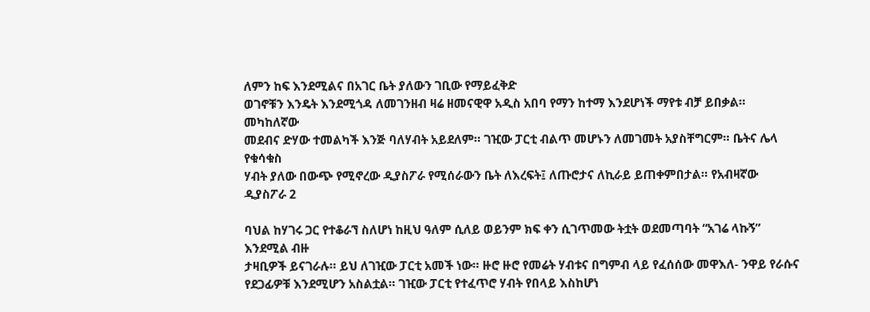ለምን ከፍ እንደሚልና በአገር ቤት ያለውን ገቢው የማይፈቅድ
ወገኖቹን እንዴት እንደሚጎዳ ለመገንዘብ ዛሬ ዘመናዊዋ አዲስ አበባ የማን ከተማ እንደሆነች ማየቱ ብቻ ይበቃል። መካከለኛው
መደብና ድሃው ተመልካች እንጅ ባለሃብት አይደለም። ገዢው ፓርቲ ብልጥ መሆኑን ለመገመት አያስቸግርም። ቤትና ሌላ የቁሳቁስ
ሃብት ያለው በውጭ የሚኖረው ዲያስፖራ የሚሰራውን ቤት ለእረፍት፤ ለጡሮታና ለኪራይ ይጠቀምበታል። የአብዛኛው ዲያስፖራ 2

ባህል ከሃገሩ ጋር የተቆራኘ ስለሆነ ከዚህ ዓለም ሲለይ ወይንም ክፍ ቀን ሲገጥመው ትቷት ወደመጣባት “አገሬ ላኩኝ” እንደሚል ብዙ
ታዛቢዎች ይናገራሉ። ይህ ለገዢው ፓርቲ አመች ነው። ዙሮ ዙሮ የመሬት ሃብቱና በግምብ ላይ የፈሰሰው መዋእለ- ንዋይ የራሱና
የደጋፊዎቹ እንደሚሆን አስልቷል። ገዢው ፓርቲ የተፈጥሮ ሃብት የበላይ እስከሆነ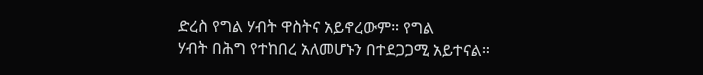ድረስ የግል ሃብት ዋስትና አይኖረውም። የግል
ሃብት በሕግ የተከበረ አለመሆኑን በተደጋጋሚ አይተናል።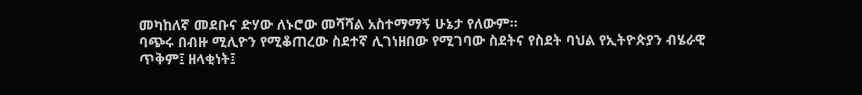መካከለኛ መደቡና ድሃው ለኑሮው መሻሻል አስተማማኝ ሁኔታ የለውም።
ባጭሩ በብዙ ሚሊዮን የሚቆጠረው ስደተኛ ሊገነዘበው የሚገባው ስደትና የስደት ባህል የኢትዮጵያን ብሄራዊ ጥቅም፤ ዘላቂነት፤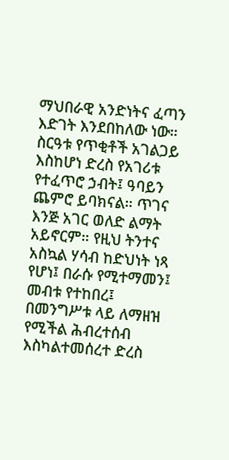ማህበራዊ አንድነትና ፈጣን እድገት እንደበከለው ነው። ስርዓቱ የጥቂቶች አገልጋይ እስከሆነ ድረስ የአገሪቱ የተፈጥሮ ኃብት፤ ዓባይን
ጨምሮ ይባክናል። ጥገና እንጅ አገር ወለድ ልማት አይኖርም። የዚህ ትንተና አስኳል ሃሳብ ከድህነት ነጻ የሆነ፤ በራሱ የሚተማመን፤
መብቱ የተከበረ፤ በመንግሥቱ ላይ ለማዘዝ የሚችል ሕብረተሰብ እስካልተመሰረተ ድረስ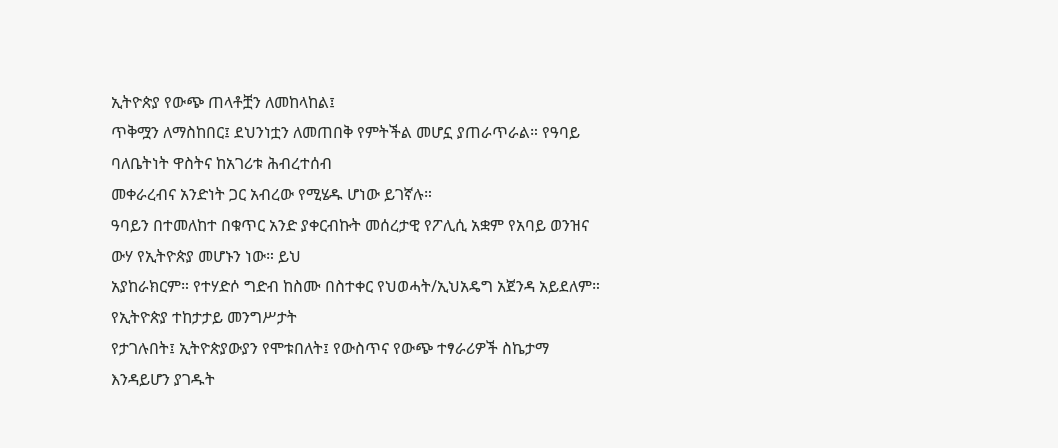ኢትዮጵያ የውጭ ጠላቶቿን ለመከላከል፤
ጥቅሟን ለማስከበር፤ ደህንነቷን ለመጠበቅ የምትችል መሆኗ ያጠራጥራል። የዓባይ ባለቤትነት ዋስትና ከአገሪቱ ሕብረተሰብ
መቀራረብና አንድነት ጋር አብረው የሚሄዱ ሆነው ይገኛሉ።
ዓባይን በተመለከተ በቁጥር አንድ ያቀርብኩት መሰረታዊ የፖሊሲ አቋም የአባይ ወንዝና ውሃ የኢትዮጵያ መሆኑን ነው። ይህ
አያከራክርም። የተሃድሶ ግድብ ከስሙ በስተቀር የህወሓት/ኢህአዴግ አጀንዳ አይደለም። የኢትዮጵያ ተከታታይ መንግሥታት
የታገሉበት፤ ኢትዮጵያውያን የሞቱበለት፤ የውስጥና የውጭ ተፃራሪዎች ስኬታማ እንዳይሆን ያገዱት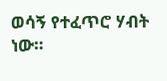ወሳኝ የተፈጥሮ ሃብት ነው።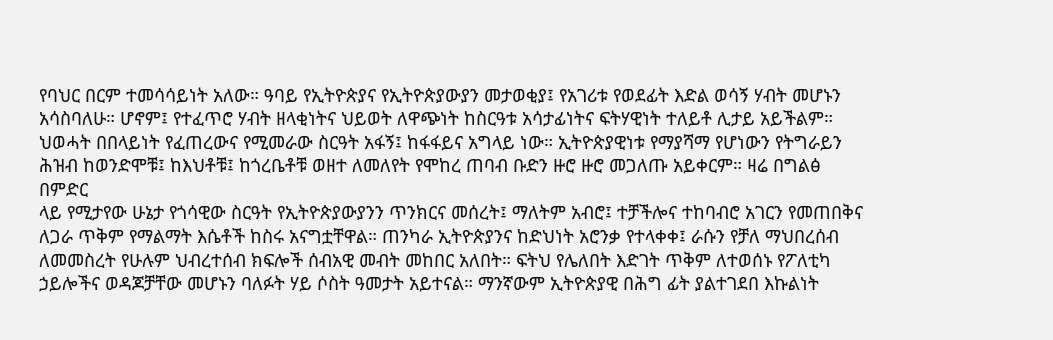የባህር በርም ተመሳሳይነት አለው። ዓባይ የኢትዮጵያና የኢትዮጵያውያን መታወቂያ፤ የአገሪቱ የወደፊት እድል ወሳኝ ሃብት መሆኑን
አሳስባለሁ። ሆኖም፤ የተፈጥሮ ሃብት ዘላቂነትና ህይወት ለዋጭነት ከስርዓቱ አሳታፊነትና ፍትሃዊነት ተለይቶ ሊታይ አይችልም።
ህወሓት በበላይነት የፈጠረውና የሚመራው ስርዓት አፋኝ፤ ከፋፋይና አግላይ ነው። ኢትዮጵያዊነቱ የማያሻማ የሆነውን የትግራይን
ሕዝብ ከወንድሞቹ፤ ከእህቶቹ፤ ከጎረቤቶቹ ወዘተ ለመለየት የሞከረ ጠባብ ቡድን ዙሮ ዙሮ መጋለጡ አይቀርም። ዛሬ በግልፅ በምድር
ላይ የሚታየው ሁኔታ የጎሳዊው ስርዓት የኢትዮጵያውያንን ጥንክርና መሰረት፤ ማለትም አብሮ፤ ተቻችሎና ተከባብሮ አገርን የመጠበቅና
ለጋራ ጥቅም የማልማት እሴቶች ከስሩ አናግቷቸዋል። ጠንካራ ኢትዮጵያንና ከድህነት አሮንቃ የተላቀቀ፤ ራሱን የቻለ ማህበረሰብ
ለመመስረት የሁሉም ህብረተሰብ ክፍሎች ሰብአዊ መብት መከበር አለበት። ፍትህ የሌለበት እድገት ጥቅም ለተወሰኑ የፖለቲካ
ኃይሎችና ወዳጆቻቸው መሆኑን ባለፉት ሃይ ሶስት ዓመታት አይተናል። ማንኛውም ኢትዮጵያዊ በሕግ ፊት ያልተገደበ እኩልነት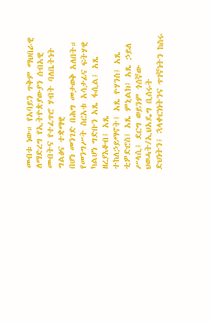መብቱ ነው። የአባይን ጥቅም ማህበራዊ ለማድረግ የኢትዮጵያውያን ሰብአዊ መብትና የተፈጥሮ ሃብት ባለቤትነት ግልፅና ተቋማዊ
በሆነ መንገድ በሕግ መታወቅ አለበት። የመንግሥት ስርአቱ አሳታፊና ፍትሃዊ ካልሆነ ግድቡን አጼ ፋሲል፤ አጼ ዘረያእቆብ፤ አጼ
ተከለኃይማኖት፤ አጼ ዮሃንስ፤ አጼ ቲዎድሮስ፤ አጼ ምኒልክ፤ አጼ ኃይለ ሥላሲ፤ ደርግ ወይንም ጎሰኛው ህወሓት/ኢህአዴግ ቢሰሩት
ድህነትን፤ ኋላቀርነነትንና ጥገኛነትን ከስሩ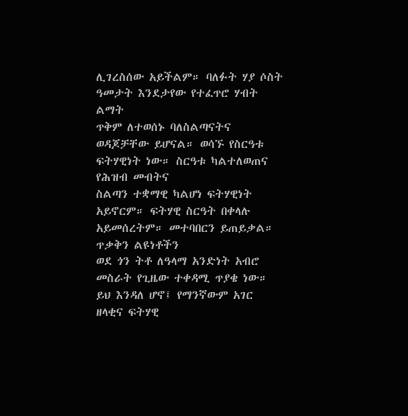ሊገረስሰው አይችልም። ባለፉት ሃያ ሶስት ዓመታት እንደታየው የተፈጥሮ ሃብት ልማት
ጥቅም ለተወሰኑ ባለስልጣናትና ወዳጆቻቸው ይሆናል። ወሳኙ የስርዓቱ ፍትሃዊነት ነው። ስርዓቱ ካልተለወጠና የሕዝብ መብትና
ስልጣን ተቋማዊ ካልሆነ ፍትሃዊነት አይኖርም። ፍትሃዊ ስርዓት በቀላሉ አይመሰረትም። መተባበርን ይጠይቃል። ጥቃቅን ልዩነቶችን
ወደ ጎን ትቶ ለዓላማ አንድነት አብሮ መስራት የጊዜው ተቀዳሚ ጥያቄ ነው።
ይህ እንዳለ ሆኖ፤ የማንኛውም አገር ዘላቂና ፍትሃዊ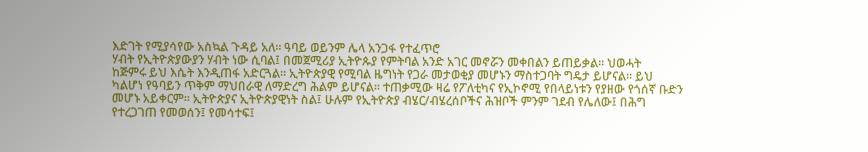እድገት የሚያሳየው አስኳል ጉዳይ አለ። ዓባይ ወይንም ሌላ አንጋፋ የተፈጥሮ
ሃብት የኢትዮጵያውያን ሃብት ነው ሲባል፤ በመጀሚሪያ ኢትዮጱያ የምትባል አንድ አገር መኖሯን መቀበልን ይጠይቃል። ህወሓት
ከጅምሩ ይህ እሴት እንዲጠፋ አድርጓል። ኢትዮጵያዊ የሚባል ዜግነት የጋራ መታወቂያ መሆኑን ማስተጋባት ግዴታ ይሆናል። ይህ
ካልሆነ የዓባይን ጥቅም ማህበራዊ ለማድረግ ሕልም ይሆናል። ተጠቃሚው ዛሬ የፖለቲካና የኢኮኖሚ የበላይነቱን የያዘው የጎሰኛ ቡድን
መሆኑ አይቀርም። ኢትዮጵያና ኢትዮጵያዊነት ስል፤ ሁሉም የኢትዮጵያ ብሄር/ብሄረሰቦችና ሕዝቦች ምንም ገደብ የሌለው፤ በሕግ
የተረጋገጠ የመወሰን፤ የመሳተፍ፤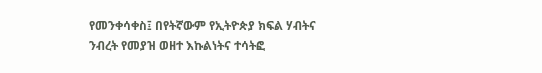የመንቀሳቀስ፤ በየትኛውም የኢትዮጵያ ክፍል ሃብትና ንብረት የመያዝ ወዘተ እኩልነትና ተሳትፎ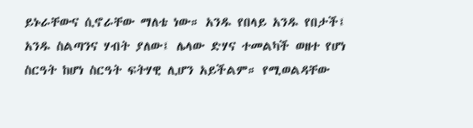ይኑራቸውና ሲኖራቸው ማለቴ ነው። አንዱ የበላይ አንዱ የበታች፤ አንዱ ስልጣንና ሃብት ያለው፤ ሌላው ድሃና ተመልካች ወዘተ የሆነ
ስርዓት ከሆነ ስርዓት ፍትሃዊ ሊሆን አይችልም። የሚወልዳቸው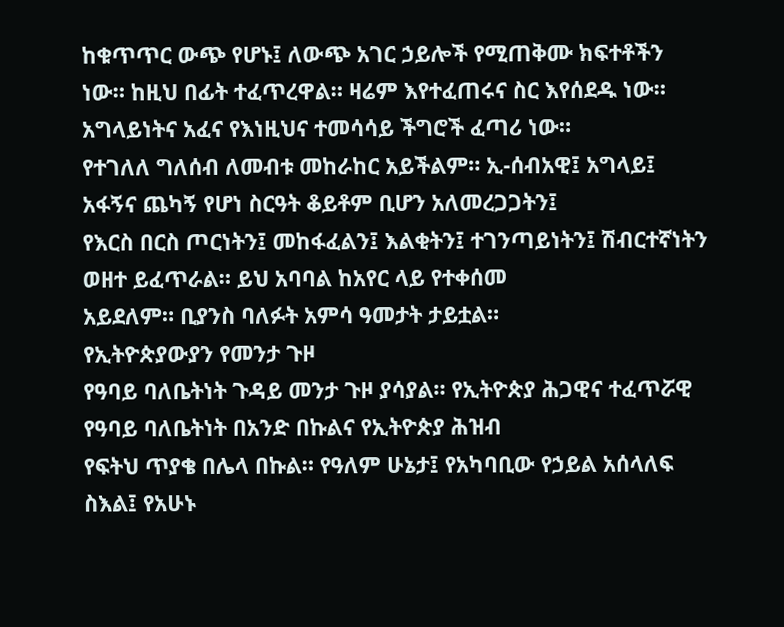ከቁጥጥር ውጭ የሆኑ፤ ለውጭ አገር ኃይሎች የሚጠቅሙ ክፍተቶችን
ነው። ከዚህ በፊት ተፈጥረዋል። ዛሬም እየተፈጠሩና ስር እየሰደዱ ነው። አግላይነትና አፈና የእነዚህና ተመሳሳይ ችግሮች ፈጣሪ ነው።
የተገለለ ግለሰብ ለመብቱ መከራከር አይችልም። ኢ-ሰብአዊ፤ አግላይ፤ አፋኝና ጨካኝ የሆነ ስርዓት ቆይቶም ቢሆን አለመረጋጋትን፤
የእርስ በርስ ጦርነትን፤ መከፋፈልን፤ እልቂትን፤ ተገንጣይነትን፤ ሽብርተኛነትን ወዘተ ይፈጥራል። ይህ አባባል ከአየር ላይ የተቀሰመ
አይደለም። ቢያንስ ባለፉት አምሳ ዓመታት ታይቷል።
የኢትዮጵያውያን የመንታ ጉዞ
የዓባይ ባለቤትነት ጉዳይ መንታ ጉዞ ያሳያል። የኢትዮጵያ ሕጋዊና ተፈጥሯዊ የዓባይ ባለቤትነት በአንድ በኩልና የኢትዮጵያ ሕዝብ
የፍትህ ጥያቄ በሌላ በኩል። የዓለም ሁኔታ፤ የአካባቢው የኃይል አሰላለፍ ስእል፤ የአሁኑ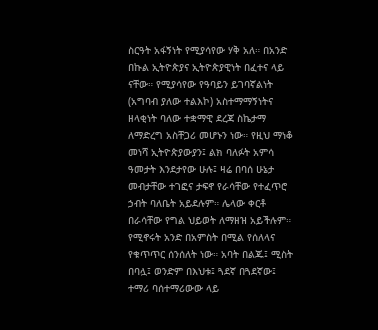ስርዓት አፋኝነት የሚያሳየው ሃቅ አለ። በአንድ
በኩል ኢትዮጵያና ኢትዮጵያዊነት በፈተና ላይ ናቸው። የሚያሳየው የዓባይን ይገባኛልነት (አግባብ ያለው ተልእኮ) አስተማማኝነትና
ዘላቂነት ባለው ተቋማዊ ደረጃ ስኬታማ ለማድረግ አስቸጋሪ መሆኑን ነው። የዚህ ማነቆ መነሻ ኢትዮጵያውያን፤ ልክ ባለፉት አምሳ
ዓመታት እንደታየው ሁሉ፤ ዛሬ በባሰ ሁኔታ መብታቸው ተገፎና ታፍኖ የራሳቸው የተፈጥሮ ኃብት ባለቤት አይደሉም። ሌላው ቀርቶ
በራሳቸው የግል ህይወት ለማዘዝ አይችሉም። የሚኖሩት አንድ በአምስት በሚል የሰለላና የቁጥጥር ሰንሰለት ነው። አባት በልጁ፤ ሚስት
በባሏ፤ ወንድም በእህቱ፤ ጓደኛ በጓደኛው፤ ተማሪ ባሰተማሪውው ላይ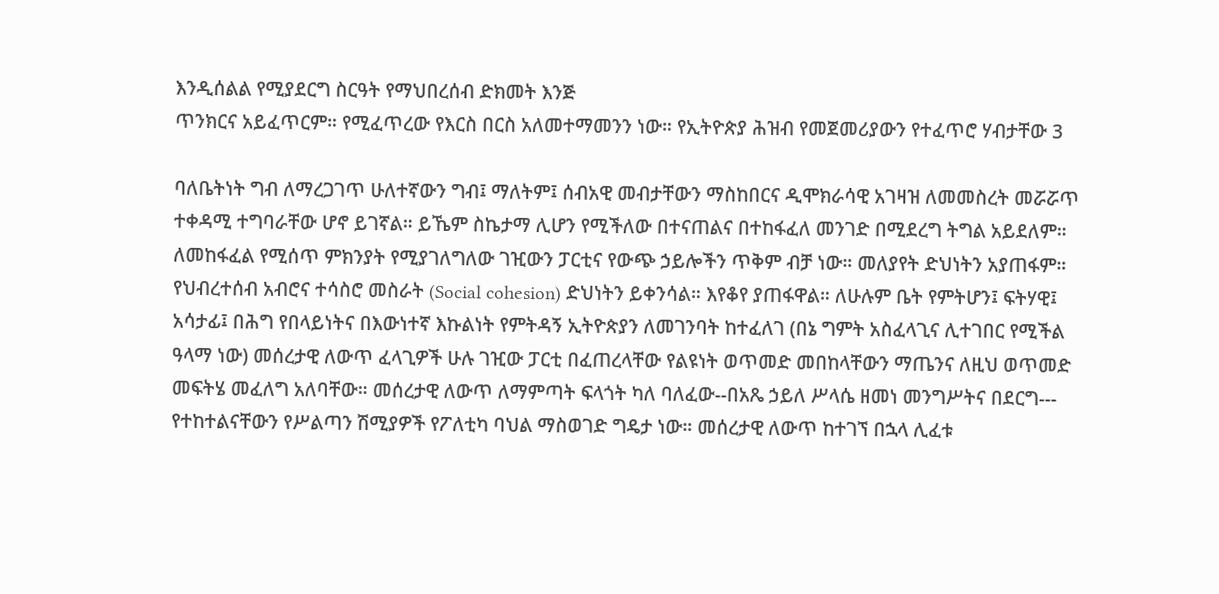እንዲሰልል የሚያደርግ ስርዓት የማህበረሰብ ድክመት እንጅ
ጥንክርና አይፈጥርም። የሚፈጥረው የእርስ በርስ አለመተማመንን ነው። የኢትዮጵያ ሕዝብ የመጀመሪያውን የተፈጥሮ ሃብታቸው 3

ባለቤትነት ግብ ለማረጋገጥ ሁለተኛውን ግብ፤ ማለትም፤ ሰብአዊ መብታቸውን ማስከበርና ዲሞክራሳዊ አገዛዝ ለመመስረት መሯሯጥ
ተቀዳሚ ተግባራቸው ሆኖ ይገኛል። ይኼም ስኬታማ ሊሆን የሚችለው በተናጠልና በተከፋፈለ መንገድ በሚደረግ ትግል አይደለም።
ለመከፋፈል የሚሰጥ ምክንያት የሚያገለግለው ገዢውን ፓርቲና የውጭ ኃይሎችን ጥቅም ብቻ ነው። መለያየት ድህነትን አያጠፋም።
የህብረተሰብ አብሮና ተሳስሮ መስራት (Social cohesion) ድህነትን ይቀንሳል። እየቆየ ያጠፋዋል። ለሁሉም ቤት የምትሆን፤ ፍትሃዊ፤
አሳታፊ፤ በሕግ የበላይነትና በእውነተኛ እኩልነት የምትዳኝ ኢትዮጵያን ለመገንባት ከተፈለገ (በኔ ግምት አስፈላጊና ሊተገበር የሚችል
ዓላማ ነው) መሰረታዊ ለውጥ ፈላጊዎች ሁሉ ገዢው ፓርቲ በፈጠረላቸው የልዩነት ወጥመድ መበከላቸውን ማጤንና ለዚህ ወጥመድ
መፍትሄ መፈለግ አለባቸው። መሰረታዊ ለውጥ ለማምጣት ፍላጎት ካለ ባለፈው--በአጼ ኃይለ ሥላሴ ዘመነ መንግሥትና በደርግ---
የተከተልናቸውን የሥልጣን ሽሚያዎች የፖለቲካ ባህል ማስወገድ ግዴታ ነው። መሰረታዊ ለውጥ ከተገኘ በኋላ ሊፈቱ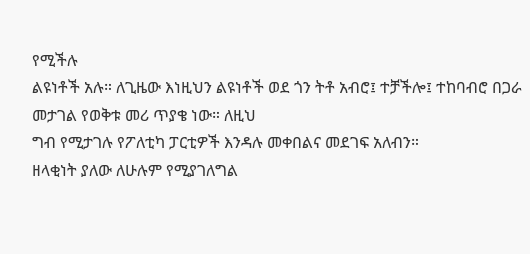የሚችሉ
ልዩነቶች አሉ። ለጊዜው እነዚህን ልዩነቶች ወደ ጎን ትቶ አብሮ፤ ተቻችሎ፤ ተከባብሮ በጋራ መታገል የወቅቱ መሪ ጥያቄ ነው። ለዚህ
ግብ የሚታገሉ የፖለቲካ ፓርቲዎች እንዳሉ መቀበልና መደገፍ አለብን።
ዘላቂነት ያለው ለሁሉም የሚያገለግል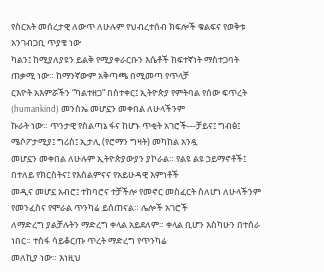የስርአት መሰረታዊ ለውጥ ለሁሉም የህብረተሰብ ክፍሎች ቁልፍና የወቅቱ አንገብጋቢ ጥያቄ ነው
ካልን፤ ከሚያለያዩን ይልቅ የሚያቀራርቡን እሴቶች ከፍተኛነት ማስተጋባት ጠቃሚ ነው። ከማንኛውም አቅጣጫ በሚመጣ የጥላቻ
ርእዮት አእምሯችን “ካልተዘጋ” በስተቀር፤ ኢትዮጵያ የምትባል የሰው ፍጥረት (humankind) መንስኤ መሆኗን መቀበል ለሁላችንም
ኩራት ነው። ጥንታዊ የስልጣኔ ፋና ከሆኑ ጥቂት አገሮች---ቻይና፤ ግብፅ፤ ሜሶፖታሚያ፤ ግሪስ፤ ኢታሊ (የሮማን ግዛት) መካከል አንዷ
መሆኗን መቀበል ለሁሉም ኢትዮጵያውያን ያኮራል። የልዩ ልዩ ኃይማኖቶች፤ በተለይ የክርስትና፤ የእስልምናና የአይሁዳዊ እምነቶች
መዲና መሆኗ አብሮ፤ ተከባሮና ተቻችሎ የመኖር መስፈርት ስለሆነ ለሁላችንም የመንፈስና የሞራል ጥንካሬ ይሰጠናል። ሌሎች አገሮች
ለማድረግ ያልቻሉትን ማድረግ ቀላል አይደለም። ቀላል ቢሆን እስካሁን በተሰራ ነበር። ተስፋ ሳይቆርጡ ጥረት ማድረግ የጥንካሬ
መለኪያ ነው። እነዚህ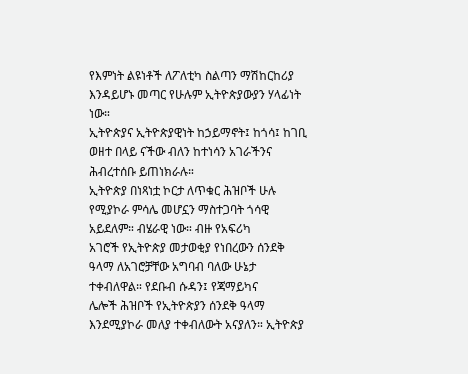የእምነት ልዩነቶች ለፖለቲካ ስልጣን ማሽከርከሪያ እንዳይሆኑ መጣር የሁሉም ኢትዮጵያውያን ሃላፊነት ነው።
ኢትዮጵያና ኢትዮጵያዊነት ከኃይማኖት፤ ከጎሳ፤ ከገቢ ወዘተ በላይ ናችው ብለን ከተነሳን አገራችንና ሕብረተሰቡ ይጠነክራሉ።
ኢትዮጵያ በነጻነቷ ኮርታ ለጥቁር ሕዝቦች ሁሉ የሚያኮራ ምሳሌ መሆኗን ማስተጋባት ጎሳዊ አይደለም። ብሄራዊ ነው። ብዙ የአፍሪካ
አገሮች የኢትዮጵያ መታወቂያ የነበረውን ሰንደቅ ዓላማ ለአገሮቻቸው አግባብ ባለው ሁኔታ ተቀብለዋል። የደቡብ ሱዳን፤ የጃማይካና
ሌሎች ሕዝቦች የኢትዮጵያን ሰንደቅ ዓላማ እንደሚያኮራ መለያ ተቀብለውት አናያለን። ኢትዮጵያ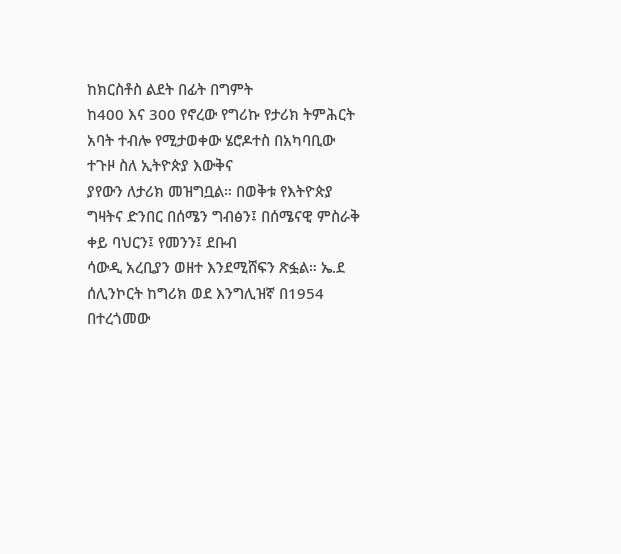ከክርስቶስ ልደት በፊት በግምት
ከ400 እና 300 የኖረው የግሪኩ የታሪክ ትምሕርት አባት ተብሎ የሚታወቀው ሄሮዶተስ በአካባቢው ተጉዞ ስለ ኢትዮጵያ እውቅና
ያየውን ለታሪክ መዝግቧል። በወቅቱ የእትዮጵያ ግዛትና ድንበር በሰሜን ግብፅን፤ በሰሜናዊ ምስራቅ ቀይ ባህርን፤ የመንን፤ ደቡብ
ሳውዲ አረቢያን ወዘተ እንደሚሸፍን ጽፏል። ኤ.ደ ሰሊንኮርት ከግሪክ ወደ እንግሊዝኛ በ1954 በተረጎመው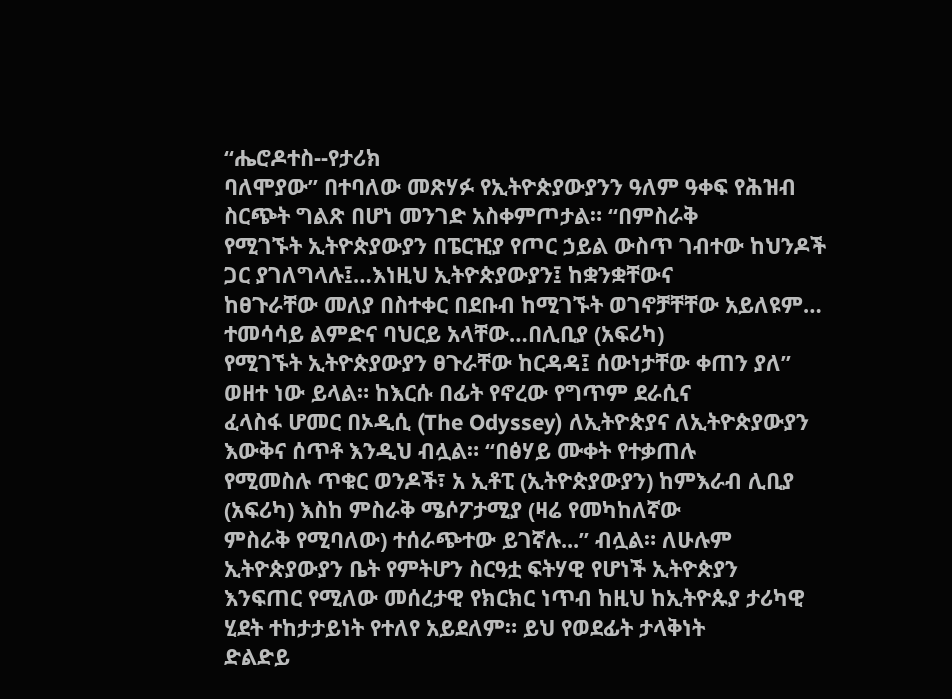“ሔሮዶተስ--የታሪክ
ባለሞያው” በተባለው መጽሃፉ የኢትዮጵያውያንን ዓለም ዓቀፍ የሕዝብ ስርጭት ግልጽ በሆነ መንገድ አስቀምጦታል። “በምስራቅ
የሚገኙት ኢትዮጵያውያን በፔርዢያ የጦር ኃይል ውስጥ ገብተው ከህንዶች ጋር ያገለግላሉ፤…እነዚህ ኢትዮጵያውያን፤ ከቋንቋቸውና
ከፀጉራቸው መለያ በስተቀር በደቡብ ከሚገኙት ወገኖቻቸቸው አይለዩም… ተመሳሳይ ልምድና ባህርይ አላቸው…በሊቢያ (አፍሪካ)
የሚገኙት ኢትዮጵያውያን ፀጉራቸው ከርዳዳ፤ ሰውነታቸው ቀጠን ያለ” ወዘተ ነው ይላል። ከእርሱ በፊት የኖረው የግጥም ደራሲና
ፈላስፋ ሆመር በኦዲሲ (The Odyssey) ለኢትዮጵያና ለኢትዮጵያውያን እውቅና ሰጥቶ እንዲህ ብሏል። “በፅሃይ ሙቀት የተቃጠሉ
የሚመስሉ ጥቁር ወንዶች፣ አ ኢቶፒ (ኢትዮጵያውያን) ከምእራብ ሊቢያ (አፍሪካ) እስከ ምስራቅ ሜሶፖታሚያ (ዛሬ የመካከለኛው
ምስራቅ የሚባለው) ተሰራጭተው ይገኛሉ...” ብሏል። ለሁሉም ኢትዮጵያውያን ቤት የምትሆን ስርዓቷ ፍትሃዊ የሆነች ኢትዮጵያን
እንፍጠር የሚለው መሰረታዊ የክርክር ነጥብ ከዚህ ከኢትዮጱያ ታሪካዊ ሂደት ተከታታይነት የተለየ አይደለም። ይህ የወደፊት ታላቅነት
ድልድይ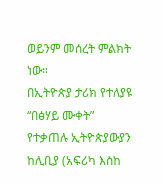ወይንም መሰረት ምልክት ነው።
በኢትዮጵያ ታሪክ የተለያዩ “በፅሃይ ሙቀት” የተቃጠሉ ኢትዮጵያውያን ከሊቢያ (አፍሪካ እስከ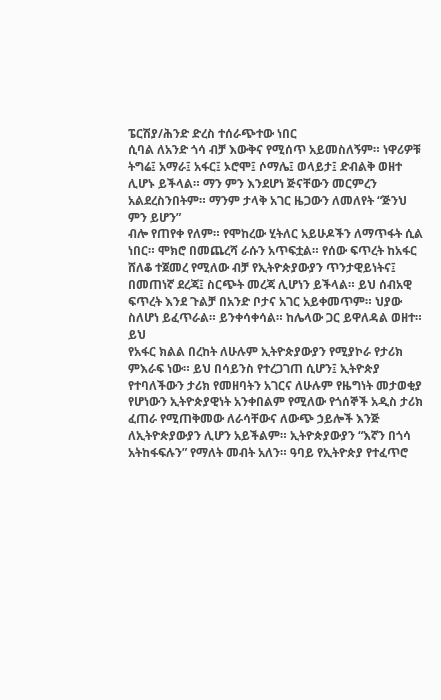ፔርሽያ/ሕንድ ድረስ ተሰራጭተው ነበር
ሲባል ለአንድ ጎሳ ብቻ እውቅና የሚሰጥ አይመስለኝም። ነዋሪዎቹ ትግሬ፤ አማራ፤ አፋር፤ ኦሮሞ፤ ሶማሌ፤ ወላይታ፤ ድብልቅ ወዘተ
ሊሆኑ ይችላል። ማን ምን እንደሆነ ጅናቸውን መርምረን አልደረስንበትም። ማንም ታላቅ አገር ዜጋውን ለመለየት “ጅንህ ምን ይሆን”
ብሎ የጠየቀ የለም። የሞከረው ሂትለር አይሁዶችን ለማጥፋት ሲል ነበር። ሞክሮ በመጨረሻ ራሱን አጥፍቷል። የሰው ፍጥረት ከአፋር
ሸለቆ ተጀመረ የሚለው ብቻ የኢትዮጵያውያን ጥንታዊይነትና፤ በመጠነኛ ደረጃ፤ ስርጭት መረጃ ሊሆነን ይችላል። ይህ ሰብአዊ
ፍጥረት እንደ ጉልቻ በአንድ ቦታና አገር አይቀመጥም። ህያው ስለሆነ ይፈጥራል። ይንቀሳቀሳል። ከሌላው ጋር ይዋለዳል ወዘተ። ይህ
የአፋር ክልል በረከት ለሁሉም ኢትዮጵያውያን የሚያኮራ የታሪክ ምእራፍ ነው። ይህ በሳይንስ የተረጋገጠ ሲሆን፤ ኢትዮጵያ
የተባለችውን ታሪክ የመዘባትን አገርና ለሁሉም የዜግነት መታወቂያ የሆነውን ኢትዮጵያዊነት አንቀበልም የሚለው የጎሰኞች አዲስ ታሪክ
ፈጠራ የሚጠቅመው ለራሳቸውና ለውጭ ኃይሎች እንጅ ለኢትዮጵያውያን ሊሆን አይችልም። ኢትዮጵያውያን “እኛን በጎሳ
አትከፋፍሉን” የማለት መብት አለን። ዓባይ የኢትዮጵያ የተፈጥሮ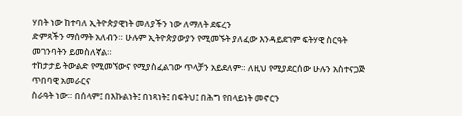ሃበት ነው ከተባለ ኢትዮጵያዊነት መለያችን ነው ለማለት ደፍረን
ድምጻችን ማሰማት አለብን። ሁሉም ኢትዮጵያውያን የሚመኙት ያለፈው እንዳይደገም ፍትሃዊ ስርዓት መገንባትን ይመስለኛል።
ተከታታይ ትውልድ የሚመኘውና የሚያስፈልገው ጥላቻን አይደለም። ለዚህ የሚያደርሰው ሁሉን አስተናጋጅ ጥበባዊ አመራርና
ስራዓት ነው። በሰላም፤ በእኩልነት፤ በነጻነት፤ በፍትህ፤ በሕግ የበላይነት መኖርን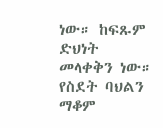ነው። ከፍጹም ድህነት መላቀቅን ነው። የስደት ባህልን
ማቆም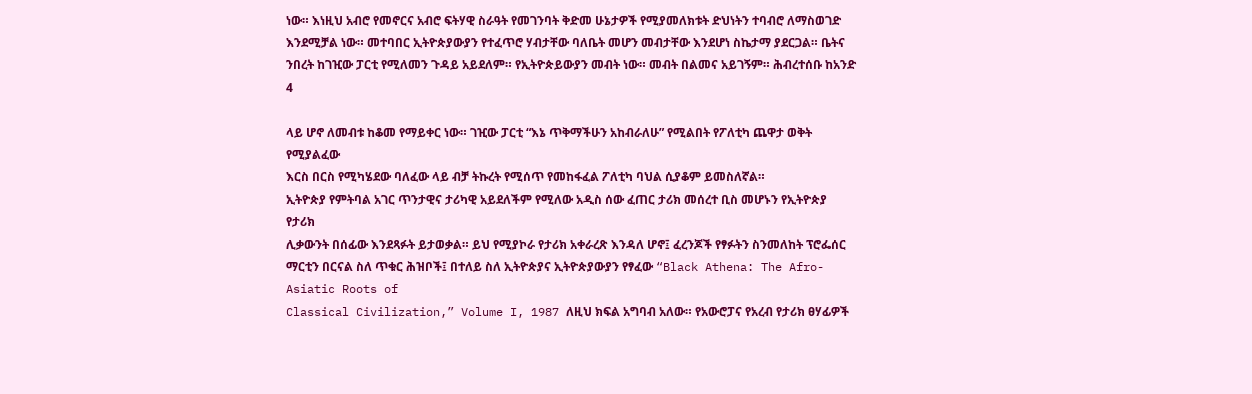ነው። እነዚህ አብሮ የመኖርና አብሮ ፍትሃዊ ስራዓት የመገንባት ቅድመ ሁኔታዎች የሚያመለክቱት ድህነትን ተባብሮ ለማስወገድ
እንደሚቻል ነው። መተባበር ኢትዮጵያውያን የተፈጥሮ ሃብታቸው ባለቤት መሆን መብታቸው እንደሆነ ስኬታማ ያደርጋል። ቤትና
ንበረት ከገዢው ፓርቲ የሚለመን ጉዳይ አይደለም። የኢትዮጵይውያን መብት ነው። መብት በልመና አይገኝም። ሕብረተሰቡ ከአንድ 4

ላይ ሆኖ ለመብቱ ከቆመ የማይቀር ነው። ገዢው ፓርቲ “እኔ ጥቅማችሁን አከብራለሁ” የሚልበት የፖለቲካ ጨዋታ ወቅት የሚያልፈው
እርስ በርስ የሚካሄደው ባለፈው ላይ ብቻ ትኩረት የሚሰጥ የመከፋፈል ፖለቲካ ባህል ሲያቆም ይመስለኛል።
ኢትዮጵያ የምትባል አገር ጥንታዊና ታሪካዊ አይደለችም የሚለው አዲስ ሰው ፈጠር ታሪክ መሰረተ ቢስ መሆኑን የኢትዮጵያ የታሪክ
ሊቃውንት በሰፊው እንደጻፉት ይታወቃል። ይህ የሚያኮራ የታሪክ አቀራረጽ እንዳለ ሆኖ፤ ፈረንጆች የፃፉትን ስንመለከት ፕሮፌሰር
ማርቲን በርናል ስለ ጥቁር ሕዝቦች፤ በተለይ ስለ ኢትዮጵያና ኢትዮጵያውያን የፃፈው “Black Athena: The Afro-Asiatic Roots of
Classical Civilization,” Volume I, 1987 ለዚህ ክፍል አግባብ አለው። የአውሮፓና የአረብ የታሪክ ፀሃፊዎች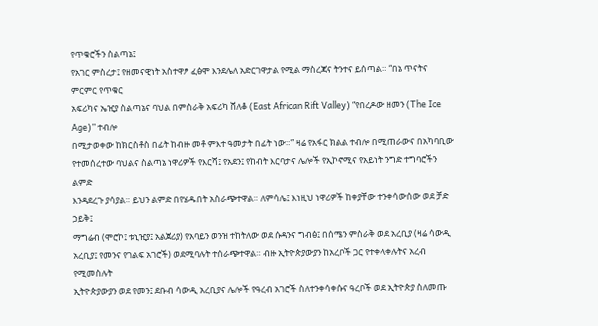የጥቁሮችን ስልጣኔ፤
የአገር ምስረታ፤ የዘመናዊነት አስተዋፆ ፈፅሞ እንደሌለ አድርገዋታል የሚል ማስረጃና ትንተና ይሰጣል። “በኔ ጥናትና ምርምር የጥቁር
አፍሪካና ኤዢያ ስልጣኔና ባህል በምስራቅ አፍሪካ ሸለቆ (East African Rift Valley) “የበረዶው ዘመን (The Ice Age)” ተብሎ
በሚታወቀው ከክርስቶስ በፊት ከብዙ መቶ ምእተ ዓመታት በፊት ነው።” ዛሬ የአፋር ክልል ተብሎ በሚጠራውና በአካባቢው
የተመሰረተው ባህልና ስልጣኔ ነዋሪዎች የእርሻ፤ የአደን፤ የከብት እርባታና ሌሎች የኢኮኖሚና የአይነት ንግድ ተግባሮችን ልምድ
እንዳደረጉ ያሳያል። ይህን ልምድ በየሄዱበት አስራጭተዋል። ለምሳሌ፤ እነዚህ ነዋሪዎች ከቀያቸው ተንቀሳውሰው ወደ ቻድ ኃይቅ፤
ማግሬብ (ሞሮኮ፤ ቱኒዢያ፤ አልጀሪያ) የአባይን ወንዝ ተከትለው ወደ ሱዳንና ግብፅ፤ በሰሜን ምስራቅ ወደ አረቢያ (ዛሬ ሳውዲ
አረቢያ፤ የመንና የገልፍ አገሮች) ወደሚባሉት ተሰራጭተዋል። ብዙ ኢትዮጵያውያን ከአረቦች ጋር የተቀላቀሉትና አረብ የሚመስሉት
ኢትዮጵያውያን ወደ የመን፤ ደቡብ ሳውዲ አረቢያና ሌሎች የዓረብ አገሮች ስለተንቀሳቀሱና ዓረቦች ወደ ኢትዮጵያ ስለመጡ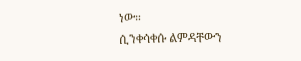ነው።
ሲንቀሳቀሱ ልምዳቸውን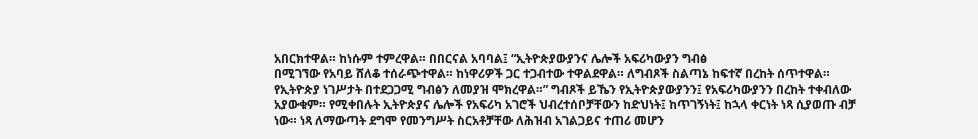አበርክተዋል። ከነሱም ተምረዋል። በበርናል አባባል፤ “ኢትዮጵያውያንና ሌሎች አፍሪካውያን ግብፅ
በሚገኘው የአባይ ሸለቆ ተሰራጭተዋል። ከነዋሪዎች ጋር ተጋብተው ተዋልደዋል። ለግብጾች ስልጣኔ ከፍተኛ በረከት ሰጥተዋል።
የኢትዮጵያ ነገሥታት በተደጋጋሚ ግብፅን ለመያዝ ሞክረዋል።” ግብጾች ይኼን የኢትዮጵያውያንን፤ የአፍሪካውያንን በረከት ተቀብለው
አያውቁም። የሚቀበሉት ኢትዮጵያና ሌሎች የአፍሪካ አገሮች ህብረተሰቦቻቸውን ከድህነት፤ ከጥገኝነት፤ ከኋላ ቀርነት ነጻ ሲያወጡ ብቻ
ነው። ነጻ ለማውጣት ደግሞ የመንግሥት ስርአቶቻቸው ለሕዝብ አገልጋይና ተጠሪ መሆን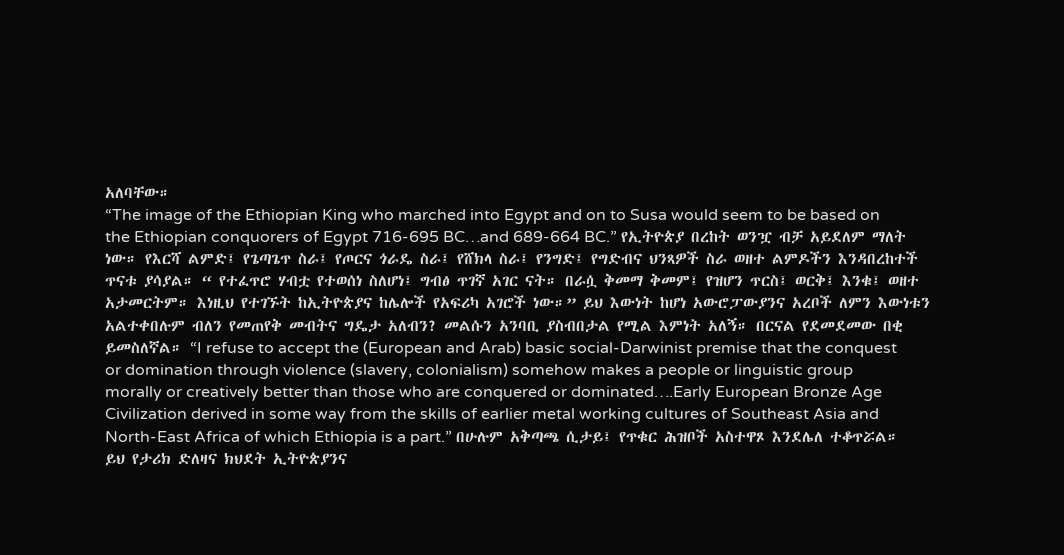አለባቸው።
“The image of the Ethiopian King who marched into Egypt and on to Susa would seem to be based on
the Ethiopian conquorers of Egypt 716-695 BC…and 689-664 BC.” የኢትዮጵያ በረከት ወንዧ ብቻ አይደለም ማለት
ነው። የእርሻ ልምድ፤ የጌጣጌጥ ስራ፤ የጦርና ጎራዴ ስራ፤ የሸክላ ስራ፤ የንግድ፤ የግድብና ህንጻዎች ስራ ወዘተ ልምዶችን እንዳበረከተች
ጥናቱ ያሳያል። “ የተፈጥሮ ሃብቷ የተወሰነ ስለሆነ፤ ግብፅ ጥገኛ አገር ናት። በራሷ ቅመማ ቅመም፤ የዝሆን ጥርስ፤ ወርቅ፤ እንቁ፤ ወዘተ
አታመርትም። እነዚህ የተገኙት ከኢትዮጵያና ከሌሎች የአፍሪካ አገሮች ነው።” ይህ እውነት ከሆነ አውሮፓውያንና አረቦች ለምን እውነቱን
አልተቀበሉም ብለን የመጠየቅ መብትና ግዴታ አለብን? መልሱን አንባቢ ያስብበታል የሚል እምነት አለኝ። በርናል የደመደመው በቂ
ይመስለኛል። “I refuse to accept the (European and Arab) basic social-Darwinist premise that the conquest
or domination through violence (slavery, colonialism) somehow makes a people or linguistic group
morally or creatively better than those who are conquered or dominated….Early European Bronze Age
Civilization derived in some way from the skills of earlier metal working cultures of Southeast Asia and
North-East Africa of which Ethiopia is a part.” በሁሉም አቅጣጫ ሲታይ፤ የጥቁር ሕዝቦች አስተዋጾ እንደሌለ ተቆጥሯል።
ይህ የታሪክ ድለዛና ክህደት ኢትዮጵያንና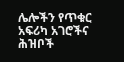ሌሎችን የጥቁር አፍሪካ አገሮችና ሕዝቦች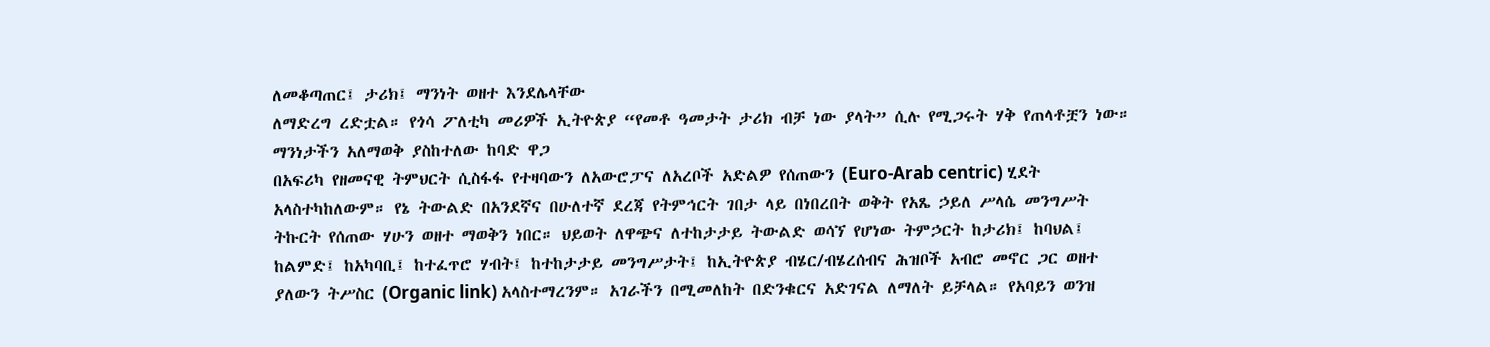ለመቆጣጠር፤ ታሪክ፤ ማንነት ወዘተ እንደሌላቸው
ለማድረግ ረድቷል። የጎሳ ፖለቲካ መሪዎች ኢትዮጵያ “የመቶ ዓመታት ታሪክ ብቻ ነው ያላት” ሲሉ የሚጋሩት ሃቅ የጠላቶቿን ነው።
ማንነታችን አለማወቅ ያስከተለው ከባድ ዋጋ
በአፍሪካ የዘመናዊ ትምህርት ሲስፋፋ የተዛባውን ለአውሮፓና ለአረቦች አድልዎ የሰጠውን (Euro-Arab centric) ሂደት
አላስተካከለውም። የኔ ትውልድ በአንደኛና በሁለተኛ ደረጃ የትምኅርት ገበታ ላይ በነበረበት ወቅት የአጼ ኃይለ ሥላሴ መንግሥት
ትኩርት የሰጠው ሃሁን ወዘተ ማወቅን ነበር። ህይወት ለዋጭና ለተከታታይ ትውልድ ወሳኘ የሆነው ትምኃርት ከታሪክ፤ ከባህል፤
ከልምድ፤ ከአካባቢ፤ ከተፈጥሮ ሃብት፤ ከተከታታይ መንግሥታት፤ ከኢትዮጵያ ብሄር/ብሄረሰብና ሕዝቦች አብሮ መኖር ጋር ወዘተ
ያለውን ትሥስር (Organic link) አላስተማረንም። አገራችን በሚመለከት በድንቁርና አድገናል ለማለት ይቻላል። የአባይን ወንዝ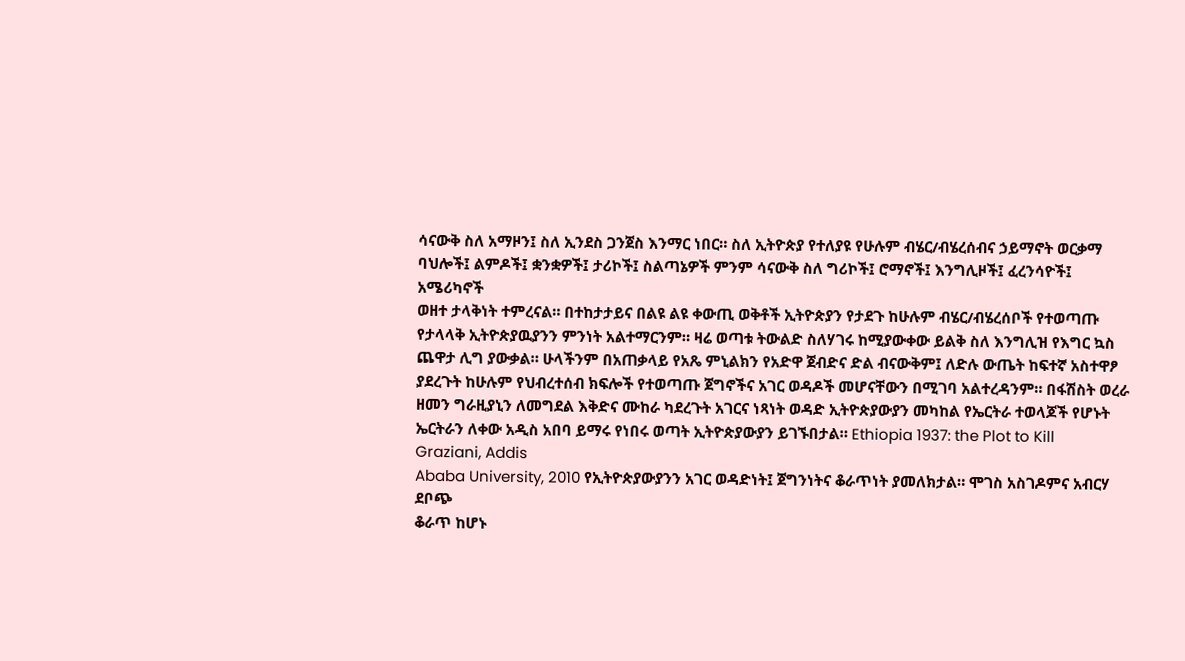ሳናውቅ ስለ አማዞን፤ ስለ ኢንደስ ጋንጀስ እንማር ነበር። ስለ ኢትዮጵያ የተለያዩ የሁሉም ብሄር/ብሄረሰብና ኃይማኖት ወርቃማ
ባህሎች፤ ልምዶች፤ ቋንቋዎች፤ ታሪኮች፤ ስልጣኔዎች ምንም ሳናውቅ ስለ ግሪኮች፤ ሮማኖች፤ እንግሊዞች፤ ፈረንሳዮች፤ አሜሪካኖች
ወዘተ ታላቅነት ተምረናል። በተከታታይና በልዩ ልዩ ቀውጢ ወቅቶች ኢትዮጵያን የታደጉ ከሁሉም ብሄር/ብሄረሰቦች የተወጣጡ
የታላላቅ ኢትዮጵያዉያንን ምንነት አልተማርንም። ዛሬ ወጣቱ ትውልድ ስለሃገሩ ከሚያውቀው ይልቅ ስለ እንግሊዝ የእግር ኳስ
ጨዋታ ሊግ ያውቃል። ሁላችንም በአጠቃላይ የአጼ ምኒልክን የአድዋ ጀብድና ድል ብናውቅም፤ ለድሉ ውጤት ከፍተኛ አስተዋፆ
ያደረጉት ከሁሉም የህብረተሰብ ክፍሎች የተወጣጡ ጀግኖችና አገር ወዳዶች መሆናቸውን በሚገባ አልተረዳንም። በፋሽስት ወረራ
ዘመን ግራዚያኒን ለመግደል እቅድና ሙከራ ካደረጉት አገርና ነጻነት ወዳድ ኢትዮጵያውያን መካከል የኤርትራ ተወላጆች የሆኑት
ኤርትራን ለቀው አዲስ አበባ ይማሩ የነበሩ ወጣት ኢትዮጵያውያን ይገኙበታል። Ethiopia 1937: the Plot to Kill Graziani, Addis
Ababa University, 2010 የኢትዮጵያውያንን አገር ወዳድነት፤ ጀግንነትና ቆራጥነት ያመለክታል። ሞገስ አስገዶምና አብርሃ ደቦጭ
ቆራጥ ከሆኑ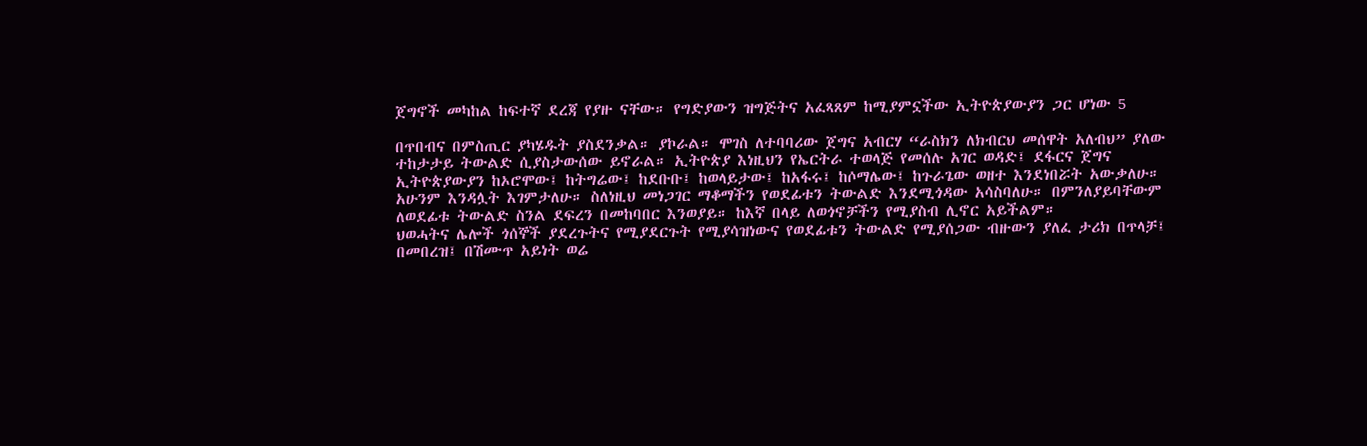ጀግኖች መካከል ከፍተኛ ደረጃ የያዙ ናቸው። የግድያውን ዝግጅትና አፈጻጸም ከሚያምኗችው ኢትዮጵያውያን ጋር ሆነው 5

በጥበብና በምስጢር ያካሄዱት ያስደንቃል። ያኮራል። ሞገስ ለተባባሪው ጀግና አብርሃ “ራስክን ለክብርህ መሰዋት አለብህ” ያለው
ተከታታይ ትውልድ ሲያስታውሰው ይኖራል። ኢትዮጵያ እነዚህን የኤርትራ ተወላጅ የመሰሉ አገር ወዳድ፤ ደፋርና ጀግና
ኢትዮጵያውያን ከኦሮሞው፤ ከትግሬው፤ ከደቡቡ፤ ከወላይታው፤ ከአፋሩ፤ ከሶማሌው፤ ከጉራጌው ወዘተ እንደነበሯት አውቃለሁ።
አሁንም እንዳሏት እገምታለሁ። ስለነዚህ መነጋገር ማቆማችን የወደፊቱን ትውልድ እንደሚጎዳው አሳስባለሁ። በምንለያይባቸውም
ለወደፊቱ ትውልድ ስንል ደፍረን በመከባበር እንወያይ። ከእኛ በላይ ለወጎኖቻችን የሚያስብ ሊኖር አይችልም።
ህወሓትና ሌሎች ጎሰኞች ያደረጉትና የሚያደርጉት የሚያሳዝነውና የወደፊቱን ትውልድ የሚያሰጋው ብዙውን ያለፈ ታሪክ በጥላቻ፤
በመበረዝ፤ በሽሙጥ አይነት ወሬ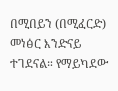በሚበይን (በሚፈርድ) መነፅር እንድናይ ተገደናል። የማይካደው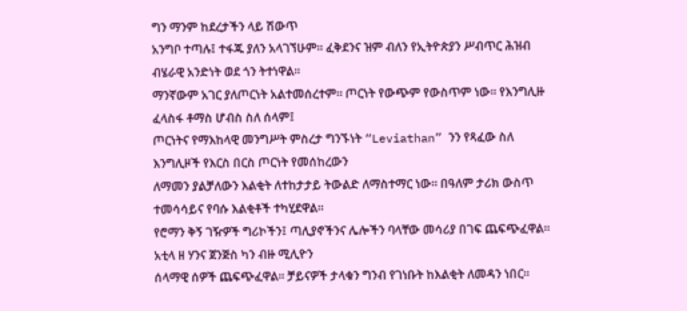ግን ማንም ከደረታችን ላይ ሽውጥ
አንግቦ ተጣሉ፤ ተፋጁ ያለን አላገኘሁም። ፈቅደንና ዝም ብለን የኢትዮጵያን ሥብጥር ሕዝብ ብሄራዊ አንድነት ወደ ጎን ትተነዋል።
ማንኛውም አገር ያለጦርነት አልተመሰረተም። ጦርነት የውጭም የውስጥም ነው። የእንግሊዙ ፈላስፋ ቶማስ ሆብስ ስለ ሰላም፤
ጦርነትና የማእከላዊ መንግሥት ምስረታ ግንኙነት “Leviathan” ንን የጻፈው ስለ እንግሊዞች የእርስ በርስ ጦርነት የመሰከረውን
ለማመን ያልቻለውን እልቂት ለተከታታይ ትውልድ ለማስተማር ነው። በዓለም ታሪክ ውስጥ ተመሳሳይና የባሱ እልቂቶች ተካሂደዋል።
የሮማን ቅኝ ገዥዎች ግሪኮችን፤ ጣሊያኖችንና ሌሎችን ባላቸው መሳሪያ በገፍ ጨፍጭፈዋል። አቲላ ዘ ሃንና ጀንጅስ ካን ብዙ ሚሊዮን
ሰላማዊ ሰዎች ጨፍጭፈዋል። ቻይናዎች ታላቁን ግንብ የገነቡት ከእልቂት ለመዳን ነበር።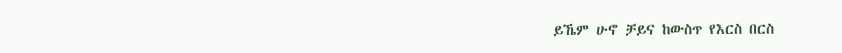ይኼም ሁኖ ቻይና ከውስጥ የእርስ በርስ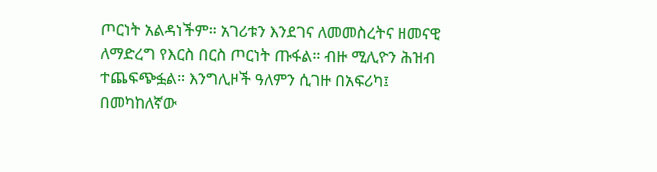ጦርነት አልዳነችም። አገሪቱን እንደገና ለመመስረትና ዘመናዊ ለማድረግ የእርስ በርስ ጦርነት ጡፋል። ብዙ ሚሊዮን ሕዝብ
ተጨፍጭፏል። እንግሊዞች ዓለምን ሲገዙ በአፍሪካ፤ በመካከለኛው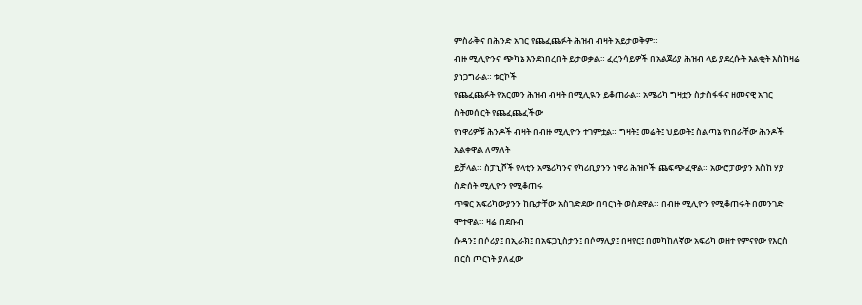ምስራቅና በሕንድ አገር የጨፈጨፉት ሕዝብ ብዛት አይታወቅም።
ብዙ ሚሊዮንና ጭካኔ እንደነበረበት ይታወቃል። ፈረንሳይዎች በአልጀሪያ ሕዝብ ላይ ያደረሱት እልቂት እስከዛሬ ያነጋግራል። ቱርኮች
የጨፈጨፉት የአርመን ሕዝብ ብዛት በሚሊዪን ይቆጠራል። አሜሪካ ግዛቷን ስታስፋፋና ዘመናዊ አገር ስትመሰርት የጨፈጨፈችው
የነዋሪዎቹ ሕንዶች ብዛት በብዙ ሚሊዮን ተገምቷል። ግዛት፤ መሬት፤ ህይወት፤ ስልጣኔ የነበራቸው ሕንዶች አልቀዋል ለማለት
ይቻላል። ስፓኒሾች የላቲን አሜሪካንና የካሪቢያንን ነዋሪ ሕዝቦች ጨፍጭፈዋል። አውሮፓውያን እስከ ሃያ ስድሰት ሚሊዮን የሚቆጠሩ
ጥቁር አፍሪካውያንን ከቤታቸው አስገድደው በባርነት ወስደዋል። በብዙ ሚሊዮን የሚቆጠሩት በመንገድ ሞተዋል። ዛሬ በደቡብ
ሱዳን፤ በሶሪያ፤ በኢራክ፤ በአፍጋኒስታን፤ በሶማሊያ፤ በዛየር፤ በመካከለኛው አፍሪካ ወዘተ የምናየው የእርስ በርስ ጦርነት ያለፈው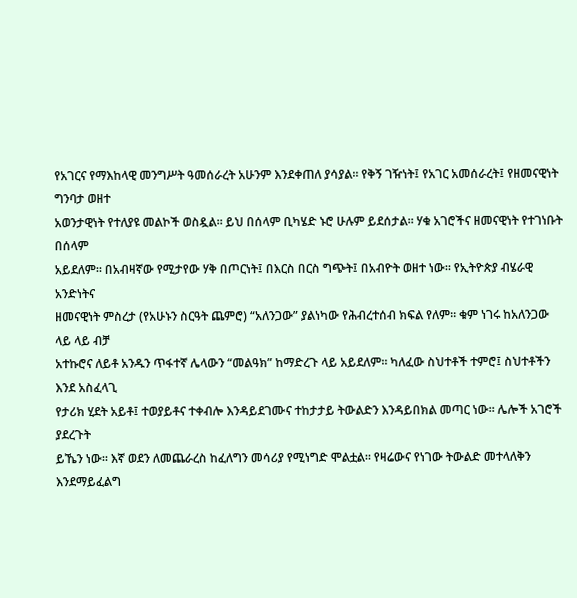የአገርና የማእከላዊ መንግሥት ዓመሰራረት አሁንም እንደቀጠለ ያሳያል። የቅኝ ገዥነት፤ የአገር አመሰራረት፤ የዘመናዊነት ግንባታ ወዘተ
አወንታዊነት የተለያዩ መልኮች ወስዷል። ይህ በሰላም ቢካሄድ ኑሮ ሁሉም ይደሰታል። ሃቁ አገሮችና ዘመናዊነት የተገነቡት በሰላም
አይደለም። በአብዛኛው የሚታየው ሃቅ በጦርነት፤ በእርስ በርስ ግጭት፤ በአብዮት ወዘተ ነው። የኢትዮጵያ ብሄራዊ አንድነትና
ዘመናዊነት ምስረታ (የአሁኑን ስርዓት ጨምሮ) “አለንጋው” ያልነካው የሕብረተሰብ ክፍል የለም። ቁም ነገሩ ከአለንጋው ላይ ላይ ብቻ
አተኩሮና ለይቶ አንዱን ጥፋተኛ ሌላውን “መልዓክ” ከማድረጉ ላይ አይደለም። ካለፈው ስህተቶች ተምሮ፤ ስህተቶችን እንደ አስፈላጊ
የታሪክ ሂደት አይቶ፤ ተወያይቶና ተቀብሎ እንዳይደገሙና ተከታታይ ትውልድን እንዳይበክል መጣር ነው። ሌሎች አገሮች ያደረጉት
ይኼን ነው። እኛ ወደን ለመጨራረስ ከፈለግን መሳሪያ የሚነግድ ሞልቷል። የዛሬውና የነገው ትውልድ መተላለቅን እንደማይፈልግ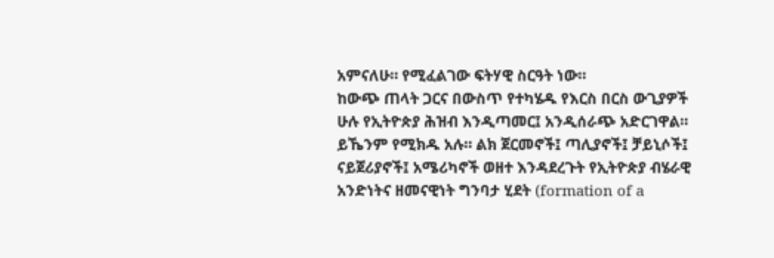አምናለሁ። የሚፈልገው ፍትሃዊ ስርዓት ነው።
ከውጭ ጠላት ጋርና በውስጥ የተካሄዱ የእርስ በርስ ውጊያዎች ሁሉ የኢትዮጵያ ሕዝብ እንዲጣመር፤ አንዲሰራጭ አድርገዋል።
ይኼንም የሚክዱ አሉ። ልክ ጀርመኖች፤ ጣሊያኖች፤ ቻይኒሶች፤ ናይጀሪያኖች፤ አሜሪካኖች ወዘተ እንዳደረጉት የኢትዮጵያ ብሄራዊ
አንድነትና ዘመናዊነት ግንባታ ሂደት (formation of a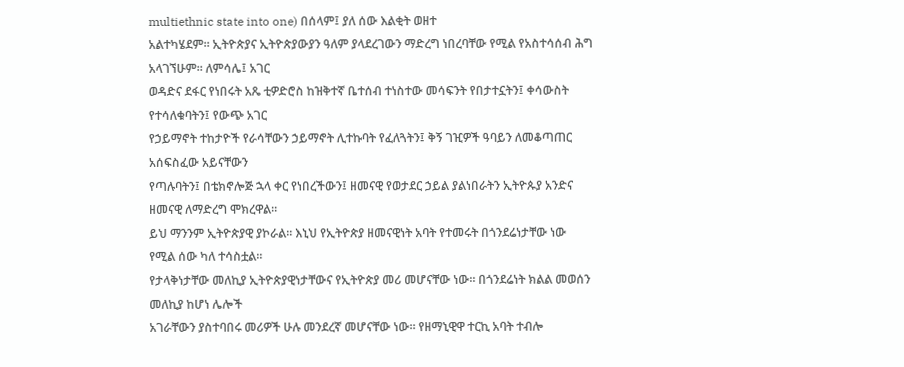multiethnic state into one) በሰላም፤ ያለ ሰው እልቂት ወዘተ
አልተካሄደም። ኢትዮጵያና ኢትዮጵያውያን ዓለም ያላደረገውን ማድረግ ነበረባቸው የሚል የአስተሳሰብ ሕግ አላገኘሁም። ለምሳሌ፤ አገር
ወዳድና ደፋር የነበሩት አጼ ቲዎድሮስ ከዝቅተኛ ቤተሰብ ተነስተው መሳፍንት የበታተኗትን፤ ቀሳውስት የተሳለቁባትን፤ የውጭ አገር
የኃይማኖት ተከታዮች የራሳቸውን ኃይማኖት ሊተኩባት የፈለጓትን፤ ቅኝ ገዢዎች ዓባይን ለመቆጣጠር አሰፍስፈው አይናቸውን
የጣሉባትን፤ በቴክኖሎጅ ኋላ ቀር የነበረችውን፤ ዘመናዊ የወታደር ኃይል ያልነበራትን ኢትዮጱያ አንድና ዘመናዊ ለማድረግ ሞክረዋል።
ይህ ማንንም ኢትዮጵያዊ ያኮራል። እኒህ የኢትዮጵያ ዘመናዊነት አባት የተመሩት በጎንደሬነታቸው ነው የሚል ሰው ካለ ተሳስቷል።
የታላቅነታቸው መለኪያ ኢትዮጵያዊነታቸውና የኢትዮጵያ መሪ መሆናቸው ነው። በጎንደሬነት ክልል መወሰን መለኪያ ከሆነ ሌሎች
አገራቸውን ያስተባበሩ መሪዎች ሁሉ መንደረኛ መሆናቸው ነው። የዘማኒዊዋ ተርኪ አባት ተብሎ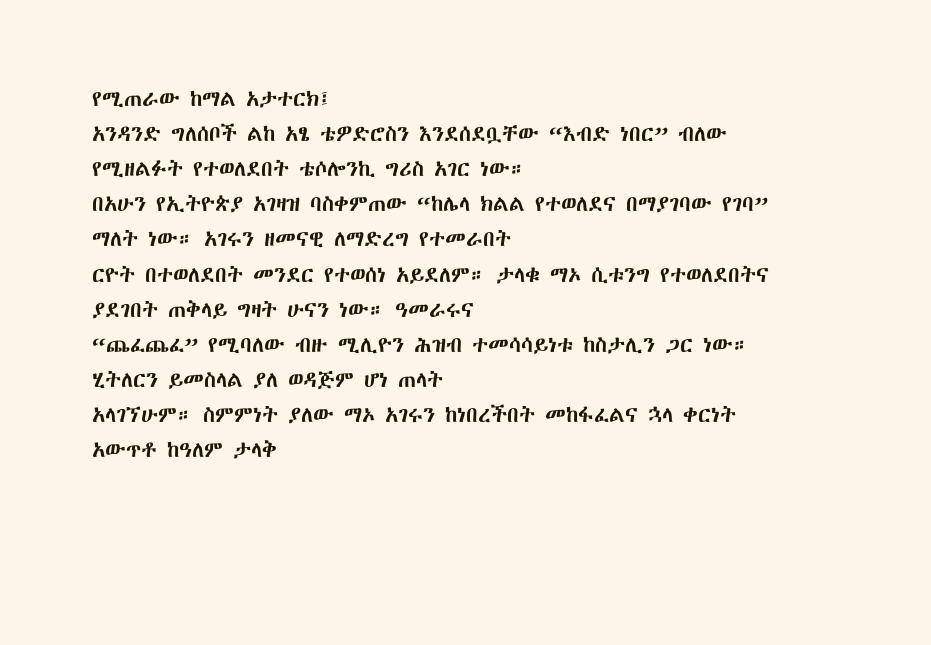የሚጠራው ከማል አታተርክ፤
አንዳንድ ግለሰቦች ልከ አፄ ቴዎድሮስን እንደሰደቧቸው “እብድ ነበር” ብለው የሚዘልፉት የተወለደበት ቴሶሎንኪ ግሪስ አገር ነው።
በአሁን የኢትዮጵያ አገዛዝ ባስቀምጠው “ከሌላ ክልል የተወለደና በማያገባው የገባ” ማለት ነው። አገሩን ዘመናዊ ለማድረግ የተመራበት
ርዮት በተወለደበት መንደር የተወሰነ አይደለም። ታላቁ ማኦ ሲቱንግ የተወለደበትና ያደገበት ጠቅላይ ግዛት ሁናን ነው። ዓመራሩና
“ጨፈጨፈ” የሚባለው ብዙ ሚሊዮን ሕዝብ ተመሳሳይነቱ ከስታሊን ጋር ነው። ሂትለርን ይመስላል ያለ ወዳጅም ሆነ ጠላት
አላገኘሁም። ስምምነት ያለው ማኦ አገሩን ከነበረችበት መከፋፈልና ኋላ ቀርነት አውጥቶ ከዓለም ታላቅ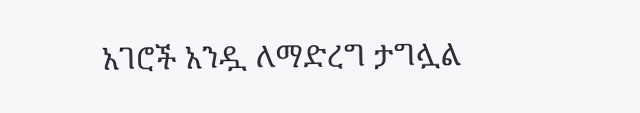አገሮች አንዷ ለማድረግ ታግሏል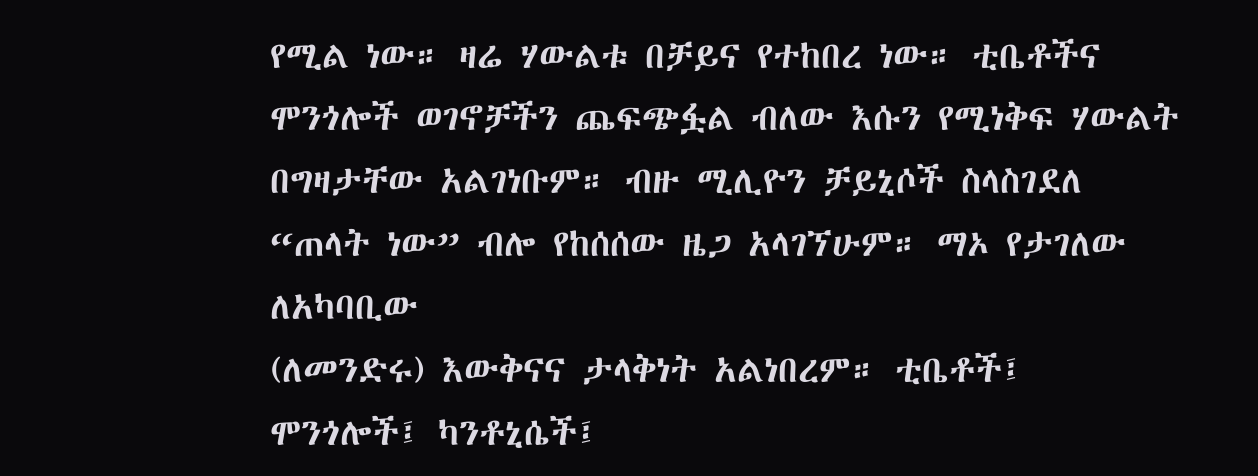የሚል ነው። ዛሬ ሃውልቱ በቻይና የተከበረ ነው። ቲቤቶችና ሞንጎሎች ወገኖቻችን ጨፍጭፏል ብለው እሱን የሚነቅፍ ሃውልት
በግዛታቸው አልገነቡም። ብዙ ሚሊዮን ቻይኒሶች ስላስገደለ “ጠላት ነው” ብሎ የከሰሰው ዜጋ አላገኘሁም። ማኦ የታገለው ለአካባቢው
(ለመንድሩ) እውቅናና ታላቅነት አልነበረም። ቲቤቶች፤ ሞንጎሎች፤ ካንቶኒሴች፤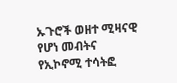ኡጉሮች ወዘተ ሚዛናዊ የሆነ መብትና የኢኮኖሚ ተሳትፎ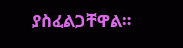ያስፈልጋቸዋል።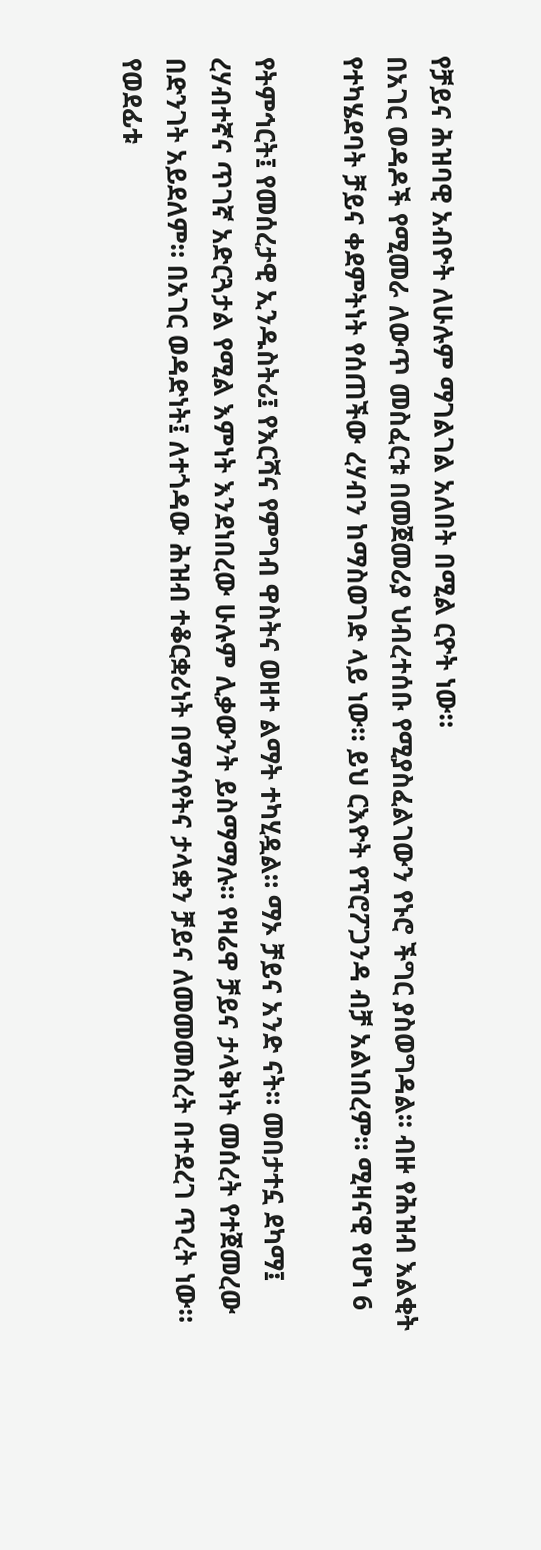የቻይና ሕዝባዊ አብዮት ለሁሉም ማገልገል አለበት በሚል ርዮት ነው።
በአገር ወዳዶች የሚመራ ለውጥ መስፈርቱ በመጀመሪያ ህብረተሰቡ የሚያስፈልገውን የኑሮ ችግር ያስወግዳል፡፡ ብዙ የሕዝብ እልቂት
የተካሄደባት ቻይና ቀደምትነት የሰጠችው ረሃብን ከማስወገድ ላይ ነው። ይህ ርእዮት የፕሮፖጋንዳ ብቻ አልነበረም። ሚዛናዊ የሆነ 6

የትምኅርት፤ የመሰረታዊ ኢንዱስትሪ፤ የእርሻና የምግብ ዋስትና ወዘተ ልማት ተካሂዷል። ማኦ ቻይና አንድ ናት። መበታተኗ ደካማ፤
ረሃብተኛና ጥገኛ አድርጓታል የሚል እምነት እንደነበረው ሁሉም ሊቃውንት ይስማማሉ። የዛሬዋ ቻይና ታላቅነት መሰረት የተጀመረው
በድንገት አይደለም። በአገር ወዳድነት፤ ለተጎዳው ሕዝብ ተቆርቋሪነት በማሳየትና ታላቋን ቻይና ለመመመስረት በተደረገ ጥረት ነው።
የወደፊቱ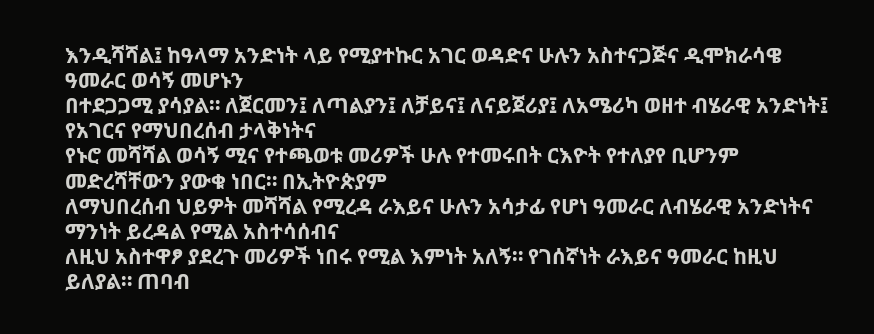እንዲሻሻል፤ ከዓላማ አንድነት ላይ የሚያተኩር አገር ወዳድና ሁሉን አስተናጋጅና ዲሞክራሳዌ ዓመራር ወሳኝ መሆኑን
በተደጋጋሚ ያሳያል። ለጀርመን፤ ለጣልያን፤ ለቻይና፤ ለናይጀሪያ፤ ለአሜሪካ ወዘተ ብሄራዊ አንድነት፤ የአገርና የማህበረሰብ ታላቅነትና
የኑሮ መሻሻል ወሳኝ ሚና የተጫወቱ መሪዎች ሁሉ የተመሩበት ርእዮት የተለያየ ቢሆንም መድረሻቸውን ያውቁ ነበር። በኢትዮጵያም
ለማህበረሰብ ህይዎት መሻሻል የሚረዳ ራእይና ሁሉን አሳታፊ የሆነ ዓመራር ለብሄራዊ አንድነትና ማንነት ይረዳል የሚል አስተሳሰብና
ለዚህ አስተዋፆ ያደረጉ መሪዎች ነበሩ የሚል እምነት አለኝ። የገሰኛነት ራእይና ዓመራር ከዚህ ይለያል። ጠባብ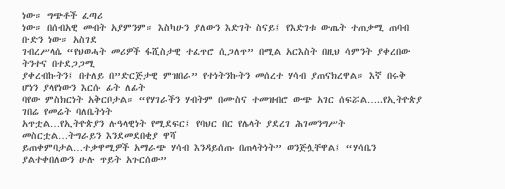ነው። ግጭቶች ፈጣሪ
ነው። በሰብአዊ መብት አያምንም። እስካሁን ያለውን እድገት ስናይ፤ የእድገቱ ውጤት ተጠቃሚ ጠባብ ቡድን ነው። አስገደ
ገብረሥላሴ “የህወሓት መሪዎች ፋሺስታዊ ተፈጥሮ ሲጋለጥ” በሚል አርእስት በዚህ ሳምንት ያቀረበው ትንተና በተደጋጋሚ
ያቀረብኩትን፤ በተለይ በ”ድርጅታዊ ምዝበራ” የተነትንኩትን መሰረተ ሃሳብ ያጠናክረዋል። እኛ በሩቅ ሆነን ያላየነውን እርሱ ፊት ለፊት
ባየው ምስክርነት አቅርቦታል። “የሃገራችን ሃብትም በሙስና ተመዝብሮ ውጭ አገር ሰፍሯል…..የኢትዮጵያ ገበሬ የመሬት ባለቤትነት
አጥቷል…የኢትዮጵያን ሉዓላዊነት የሚደፍር፤ የባህር በር የሌላት ያደረገ ሕገመንግሥት መስርቷል…ትግራይን እንደመደበቂያ ዋሻ
ይጠቀምባታል…ተቃዋሚዎች አማራጭ ሃሳብ እንዳይሰጡ በጠላትነት” ወንጅሏቸዋል፤ “ሃሳቤን ያልተቀበለውን ሁሉ ጥይት አጉርሰው”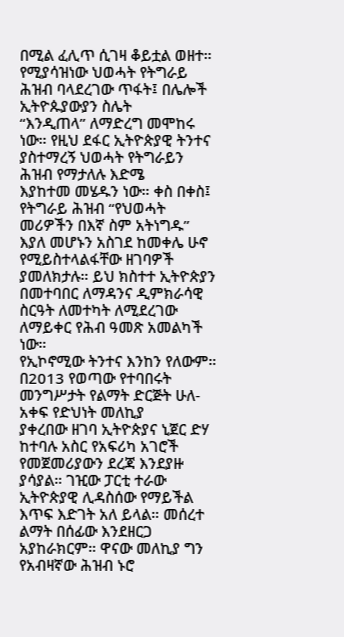በሚል ፈሊጥ ሲገዛ ቆይቷል ወዘተ። የሚያሳዝነው ህወሓት የትግራይ ሕዝብ ባላደረገው ጥፋት፤ በሌሎች ኢትዮጱያውያን ስሌት
“እንዲጠላ” ለማድረግ መሞከሩ ነው። የዚህ ደፋር ኢትዮጵያዊ ትንተና ያስተማረኝ ህወሓት የትግራይን ሕዝብ የማታለሉ እድሜ
እያከተመ መሄዱን ነው። ቀስ በቀስ፤ የትግራይ ሕዝብ “የህወሓት መሪዎችን በእኛ ስም አትነግዱ” እያለ መሆኑን አስገደ ከመቀሌ ሁኖ
የሚይስተላልፋቸው ዘገባዎች ያመለክታሉ። ይህ ክስተተ ኢትዮጵያን በመተባበር ለማዳንና ዲምክራሳዊ ስርዓት ለመተካት ለሚደረገው
ለማይቀር የሕብ ዓመጽ አመልካች ነው።
የኢኮኖሚው ትንተና እንከን የለውም። በ2013 የወጣው የተባበሩት መንግሥታት የልማት ድርጅት ሁለ-አቀፍ የድህነት መለኪያ
ያቀረበው ዘገባ ኢትዮጵያና ኒጀር ድሃ ከተባሉ አስር የአፍሪካ አገሮች የመጀመሪያውን ደረጃ እንደያዙ ያሳያል። ገዢው ፓርቲ ተራው
ኢትዮጵያዊ ሊዳስሰው የማይችል እጥፍ እድገት አለ ይላል። መሰረተ ልማት በሰፊው እንደዘርጋ አያከራክርም። ዋናው መለኪያ ግን
የአብዛኛው ሕዝብ ኑሮ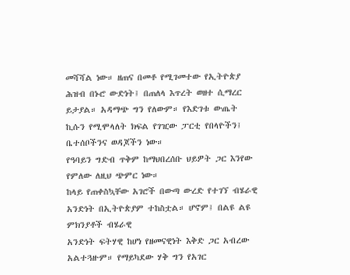መሻሻል ነው። ዘጠና በመቶ የሚገመተው የኢትዮጵያ ሕዝብ በኑሮ ውድነት፤ በጠለላ እጥረት ወዘተ ሲማረር
ይታያል። አዳማጭ ግን የለውም። የእድገቱ ውጤት ኪሱን የሚሞላለት ክፍል የገዢው ፓርቲ የበላዮችን፤ ቤተሰቦችንና ወዳጆችን ነው።
የዓባይን ግድብ ጥቅም ከማህበረሰቡ ህይዎት ጋር እንየው የምለው ለዚህ ጭምር ነው።
ከላይ የጠቀስኳቸው አገሮች በውጣ ውረድ የተገኘ ብሄራዊ አንድነት በኢትዮጵያም ተከስቷል። ሆኖም፤ በልዩ ልዩ ምክንያቶች ብሄራዊ
አንድነት ፍትሃዊ ከሆነ የዘመናዊነት እቅድ ጋር አብረው አልተጓዙም። የማይካደው ሃቅ ግን የአገር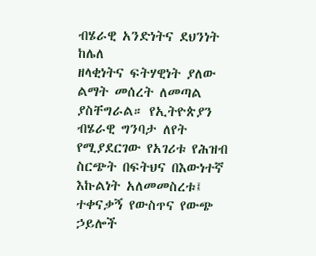ብሄራዊ አንድነትና ደህንነት ከሌለ
ዘላቂነትና ፍትሃዊነት ያለው ልማት መሰረት ለመጣል ያስቸግራል። የኢትዮጵያን ብሄራዊ ግንባታ ለየት የሚያደርገው የአገሪቱ የሕዝብ
ስርጭት በፍትህና በእውነተኛ እኩልነት አለመመስረቱ፤ ተቀናቃኝ የውስጥና የውጭ ኃይሎች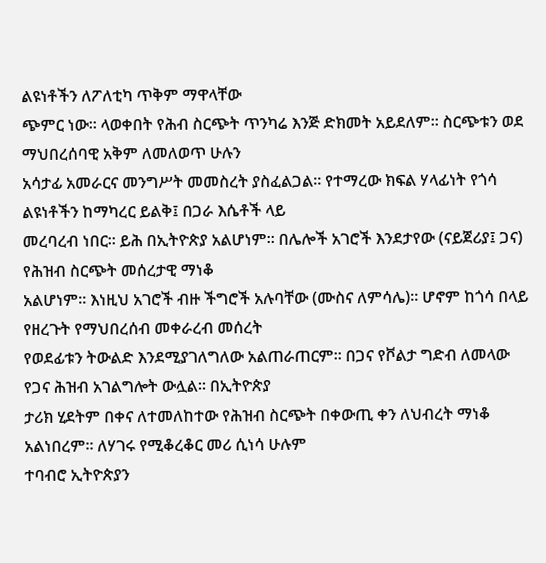ልዩነቶችን ለፖለቲካ ጥቅም ማዋላቸው
ጭምር ነው። ላወቀበት የሕብ ስርጭት ጥንካሬ እንጅ ድክመት አይደለም። ስርጭቱን ወደ ማህበረሰባዊ አቅም ለመለወጥ ሁሉን
አሳታፊ አመራርና መንግሥት መመስረት ያስፈልጋል። የተማረው ክፍል ሃላፊነት የጎሳ ልዩነቶችን ከማካረር ይልቅ፤ በጋራ እሴቶች ላይ
መረባረብ ነበር። ይሕ በኢትዮጵያ አልሆነም። በሌሎች አገሮች እንደታየው (ናይጀሪያ፤ ጋና) የሕዝብ ስርጭት መሰረታዊ ማነቆ
አልሆነም። እነዚህ አገሮች ብዙ ችግሮች አሉባቸው (ሙስና ለምሳሌ)። ሆኖም ከጎሳ በላይ የዘረጉት የማህበረሰብ መቀራረብ መሰረት
የወደፊቱን ትውልድ እንደሚያገለግለው አልጠራጠርም። በጋና የቮልታ ግድብ ለመላው የጋና ሕዝብ አገልግሎት ውሏል። በኢትዮጵያ
ታሪክ ሂደትም በቀና ለተመለከተው የሕዝብ ስርጭት በቀውጢ ቀን ለህብረት ማነቆ አልነበረም። ለሃገሩ የሚቆረቆር መሪ ሲነሳ ሁሉም
ተባብሮ ኢትዮጵያን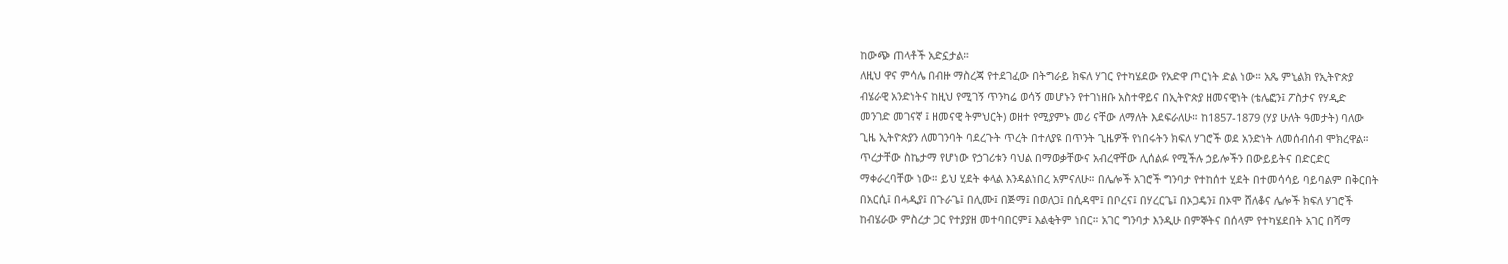ከውጭ ጠላቶች አድኗታል።
ለዚህ ዋና ምሳሌ በብዙ ማስረጃ የተደገፈው በትግራይ ክፍለ ሃገር የተካሄደው የአድዋ ጦርነት ድል ነው። አጼ ምኒልክ የኢትዮጵያ
ብሄራዊ አንድነትና ከዚህ የሚገኝ ጥንካሬ ወሳኝ መሆኑን የተገነዘቡ አስተዋይና በኢትዮጵያ ዘመናዊነት (ቴሌፎን፤ ፖስታና የሃዲድ
መንገድ መገናኛ ፤ ዘመናዊ ትምህርት) ወዘተ የሚያምኑ መሪ ናቸው ለማለት እደፍራለሁ። ከ1857-1879 (ሃያ ሁለት ዓመታት) ባለው
ጊዜ ኢትዮጵያን ለመገንባት ባደረጉት ጥረት በተለያዩ በጥንት ጊዜዎች የነበሩትን ክፍለ ሃገሮች ወደ አንድነት ለመሰብሰብ ሞክረዋል።
ጥረታቸው ስኬታማ የሆነው የኃገሪቱን ባህል በማወቃቸውና አብረዋቸው ሊሰልፉ የሚችሉ ኃይሎችን በውይይትና በድርድር
ማቀራረባቸው ነው። ይህ ሂደት ቀላል እንዳልነበረ አምናለሁ። በሌሎች አገሮች ግንባታ የተከሰተ ሂደት በተመሳሳይ ባይባልም በቅርበት
በአርሲ፤ በሓዲያ፤ በጉራጌ፤ በሊሙ፤ በጅማ፤ በወለጋ፤ በሲዳሞ፤ በቦረና፤ በሃረርጌ፤ በኦጋዴን፤ በኦሞ ሸለቆና ሌሎች ክፍለ ሃገሮች
ከብሄራው ምስረታ ጋር የተያያዘ መተባበርም፤ እልቂትም ነበር። አገር ግንባታ እንዲሁ በምኞትና በሰላም የተካሄደበት አገር በሻማ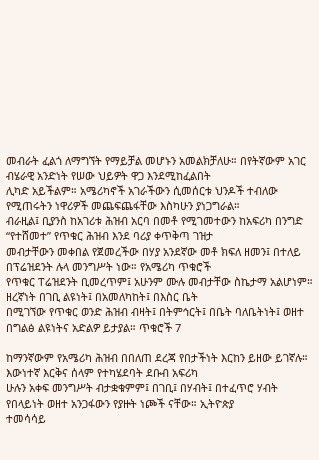መብራት ፈልጎ ለማግኘት የማይቻል መሆኑን አመልክቻለሁ። በየትኛውም አገር ብሄራዊ አንድነት የሠው ህይዎት ዋጋ እንደሚከፈልበት
ሊካድ አይችልም። አሜሪካኖች አገራችውን ሲመሰርቱ ህንዶች ተብለው የሚጠሩትን ነዋሪዎች መጨፍጨፋቸው እስካሁን ያነጋግራል።
ብራዚል፤ ቢያንስ ከአገሪቱ ሕዝብ አርባ በመቶ የሚገመተውን ከአፍሪካ በንግድ “የተሸመተ” የጥቁር ሕዝብ እንደ ባሪያ ቀጥቅጣ ገዝታ
መብታቸውን መቀበል የጀመረችው በሃያ አንደኛው መቶ ክፍለ ዘመን፤ በተለይ በፕሬዝደንት ሉላ መንግሥት ነው። የአሜሪካ ጥቁሮች
የጥቁር ፐሬዝደንት ቢመረጥም፤ አሁንም ሙሉ መብታቸው ስኬታማ አልሆነም። ዘረኛነት በገቢ ልዩነት፤ በአመለካከት፤ በእስር ቤት
በሚገኘው የጥቁር ወንድ ሕዝብ ብዛት፤ በትምኅርት፤ በቤት ባለቤትነት፤ ወዘተ በግልፅ ልዩነትና አድልዎ ይታያል። ጥቁሮች 7

ከማንኛውም የአሜሪካ ሕዝብ በበለጠ ደረጃ የበታችነት እርከን ይዘው ይገኛሉ። እውነተኛ እርቅና ሰላም የተካሄደባት ደቡብ አፍሪካ
ሁሉን አቀፍ መንግሥት ብታቋቁምም፤ በገቢ፤ በሃብት፤ በተፈጥሮ ሃብት የበላይነት ወዘተ አንጋፋውን የያዙት ነጮች ናቸው። ኢትዮጵያ
ተመሳሳይ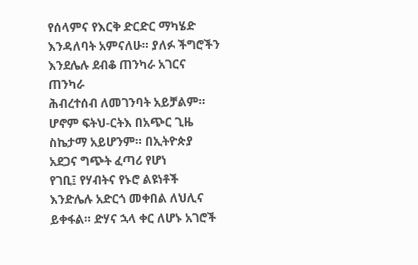የሰላምና የእርቅ ድርድር ማካሄድ እንዳለባት አምናለሁ። ያለፉ ችግሮችን እንደሌሉ ደብቆ ጠንካራ አገርና ጠንካራ
ሕብረተሰብ ለመገንባት አይቻልም። ሆኖም ፍትህ-ርትእ በአጭር ጊዜ ስኬታማ አይሆንም። በኢትዮጵያ አደጋና ግጭት ፈጣሪ የሆነ
የገቢ፤ የሃብትና የኑሮ ልዩነቶች እንድሌሉ አድርጎ መቀበል ለህሊና ይቀፋል። ድሃና ኋላ ቀር ለሆኑ አገሮች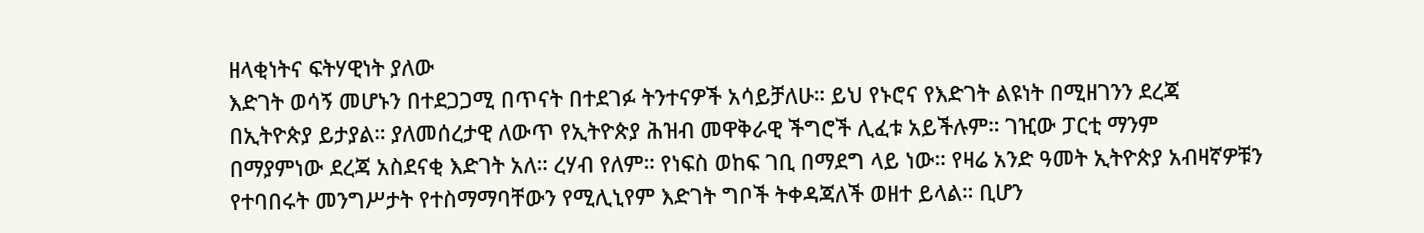ዘላቂነትና ፍትሃዊነት ያለው
እድገት ወሳኝ መሆኑን በተደጋጋሚ በጥናት በተደገፉ ትንተናዎች አሳይቻለሁ። ይህ የኑሮና የእድገት ልዩነት በሚዘገንን ደረጃ
በኢትዮጵያ ይታያል። ያለመሰረታዊ ለውጥ የኢትዮጵያ ሕዝብ መዋቅራዊ ችግሮች ሊፈቱ አይችሉም። ገዢው ፓርቲ ማንም
በማያምነው ደረጃ አስደናቂ እድገት አለ። ረሃብ የለም። የነፍስ ወከፍ ገቢ በማደግ ላይ ነው። የዛሬ አንድ ዓመት ኢትዮጵያ አብዛኛዎቹን
የተባበሩት መንግሥታት የተስማማባቸውን የሚሊኒየም እድገት ግቦች ትቀዳጃለች ወዘተ ይላል። ቢሆን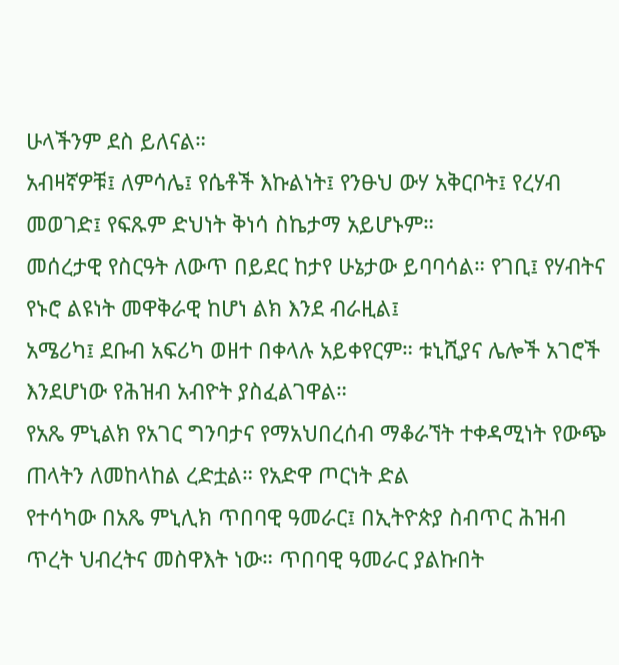ሁላችንም ደስ ይለናል።
አብዛኛዎቹ፤ ለምሳሌ፤ የሴቶች እኩልነት፤ የንፁህ ውሃ አቅርቦት፤ የረሃብ መወገድ፤ የፍጹም ድህነት ቅነሳ ስኬታማ አይሆኑም።
መሰረታዊ የስርዓት ለውጥ በይደር ከታየ ሁኔታው ይባባሳል። የገቢ፤ የሃብትና የኑሮ ልዩነት መዋቅራዊ ከሆነ ልክ እንደ ብራዚል፤
አሜሪካ፤ ደቡብ አፍሪካ ወዘተ በቀላሉ አይቀየርም። ቱኒሺያና ሌሎች አገሮች እንደሆነው የሕዝብ አብዮት ያስፈልገዋል።
የአጼ ምኒልክ የአገር ግንባታና የማአህበረሰብ ማቆራኘት ተቀዳሚነት የውጭ ጠላትን ለመከላከል ረድቷል። የአድዋ ጦርነት ድል
የተሳካው በአጼ ምኒሊክ ጥበባዊ ዓመራር፤ በኢትዮጵያ ስብጥር ሕዝብ ጥረት ህብረትና መስዋእት ነው። ጥበባዊ ዓመራር ያልኩበት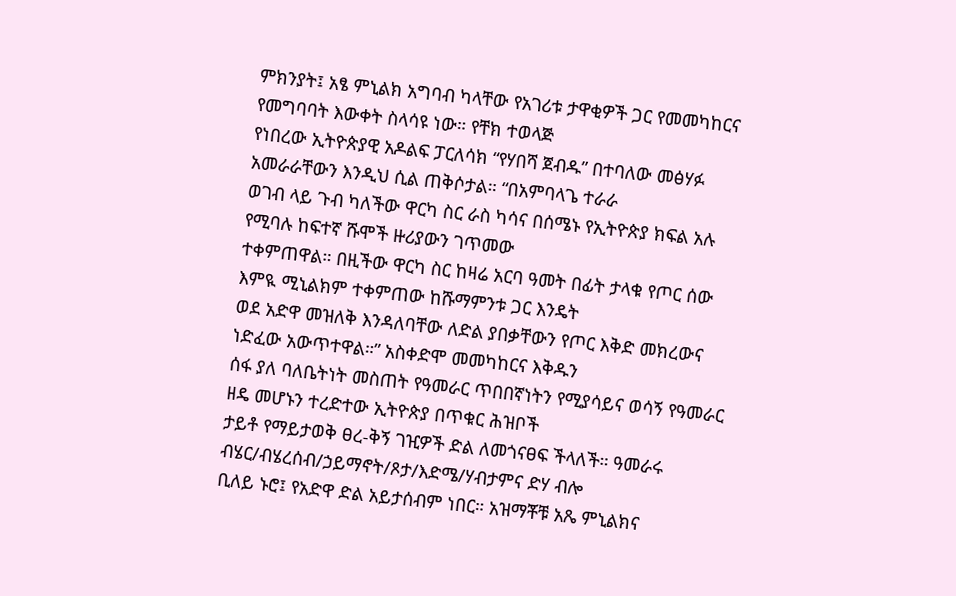ምክንያት፤ አፄ ምኒልክ አግባብ ካላቸው የአገሪቱ ታዋቂዎች ጋር የመመካከርና የመግባባት እውቀት ስላሳዩ ነው። የቸክ ተወላጅ
የነበረው ኢትዮጵያዊ አዶልፍ ፓርለሳክ “የሃበሻ ጀብዱ” በተባለው መፅሃፉ አመራራቸውን እንዲህ ሲል ጠቅሶታል። “በአምባላጌ ተራራ
ወገብ ላይ ጉብ ካለችው ዋርካ ስር ራስ ካሳና በሰሜኑ የኢትዮጵያ ክፍል አሉ የሚባሉ ከፍተኛ ሹሞች ዙሪያውን ገጥመው
ተቀምጠዋል። በዚችው ዋርካ ስር ከዛሬ አርባ ዓመት በፊት ታላቁ የጦር ሰው እምዪ ሚኒልክም ተቀምጠው ከሹማምንቱ ጋር እንዴት
ወደ አድዋ መዝለቅ እንዳለባቸው ለድል ያበቃቸውን የጦር እቅድ መክረውና ነድፈው አውጥተዋል።” አስቀድሞ መመካከርና እቅዱን
ሰፋ ያለ ባለቤትነት መስጠት የዓመራር ጥበበኛነትን የሚያሳይና ወሳኝ የዓመራር ዘዴ መሆኑን ተረድተው ኢትዮጵያ በጥቁር ሕዝቦች
ታይቶ የማይታወቅ ፀረ-ቅኝ ገዢዎች ድል ለመጎናፀፍ ችላለች። ዓመራሩ ብሄር/ብሄረሰብ/ኃይማኖት/ጾታ/እድሜ/ሃብታምና ድሃ ብሎ
ቢለይ ኑሮ፤ የአድዋ ድል አይታሰብም ነበር። አዝማቾቹ አጼ ምኒልክና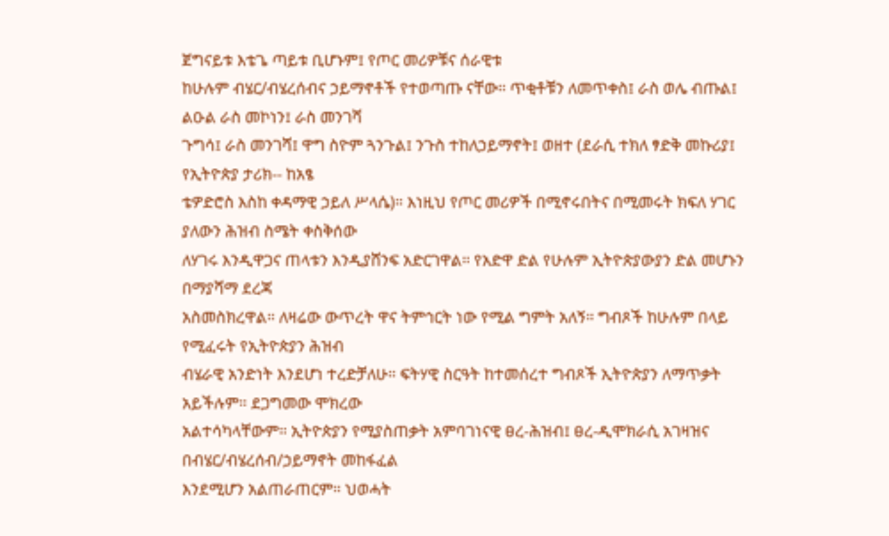ጀግናይቱ እቴጌ ጣይቱ ቢሆኑም፤ የጦር መሪዎቹና ሰራዊቱ
ከሁሉም ብሄር/ብሄረሰብና ኃይማኖቶች የተወጣጡ ናቸው። ጥቂቶቹን ለመጥቀስ፤ ራስ ወሌ ብጡል፤ ልዑል ራስ መኮነን፤ ራስ መንገሻ
ጉግሳ፤ ራስ መንገሻ፤ ዋግ ስዮም ጓንጉል፤ ንጉስ ተከለኃይማኖት፤ ወዘተ (ደራሲ ተክለ ፃድቅ መኩሪያ፤ የኢትዮጵያ ታሪክ-- ከአፄ
ቴዎድሮስ እስከ ቀዳማዊ ኃይለ ሥላሴ)። እነዚህ የጦር መሪዎች በሚኖሩበትና በሚመሩት ክፍለ ሃገር ያለውን ሕዝብ ስሜት ቀስቅሰው
ለሃገሩ እንዲዋጋና ጠላቱን እንዲያሸንፍ አድርገዋል። የአድዋ ድል የሁሉም ኢትዮጵያውያን ድል መሆኑን በማያሻማ ደረጃ
አስመስክረዋል። ለዛሬው ውጥረት ዋና ትምኅርት ነው የሚል ግምት አለኝ። ግብጾች ከሁሉም በላይ የሚፈሩት የኢትዮጵያን ሕዝብ
ብሄራዊ አንድነት እንደሆነ ተረድቻለሁ። ፍትሃዊ ስርዓት ከተመሰረተ ግብጾች ኢትዮጵያን ለማጥቃት አይችሉም። ደጋግመው ሞክረው
አልተሳካላቸውም። ኢትዮጵያን የሚያስጠቃት አምባገነናዊ ፀረ-ሕዝብ፤ ፀረ-ዲሞክራሲ አገዛዝና በብሄር/ብሄረሰብ/ኃይማኖት መከፋፈል
እንደሚሆን አልጠራጠርም። ህወሓት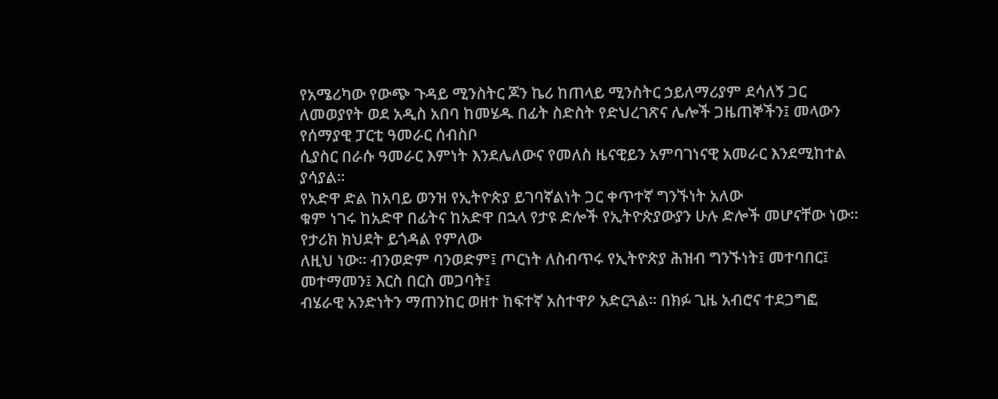የአሜሪካው የውጭ ጉዳይ ሚንስትር ጆን ኬሪ ከጠላይ ሚንስትር ኃይለማሪያም ደሳለኝ ጋር
ለመወያየት ወደ አዲስ አበባ ከመሄዱ በፊት ስድስት የድህረገጽና ሌሎች ጋዜጠኞችን፤ መላውን የሰማያዊ ፓርቲ ዓመራር ሰብስቦ
ሲያስር በራሱ ዓመራር እምነት እንደሌለውና የመለስ ዜናዊይን አምባገነናዊ አመራር እንደሚከተል ያሳያል።
የአድዋ ድል ከአባይ ወንዝ የኢትዮጵያ ይገባኛልነት ጋር ቀጥተኛ ግንኙነት አለው
ቁም ነገሩ ከአድዋ በፊትና ከአድዋ በኋላ የታዩ ድሎች የኢትዮጵያውያን ሁሉ ድሎች መሆናቸው ነው። የታሪክ ክህደት ይጎዳል የምለው
ለዚህ ነው። ብንወድም ባንወድም፤ ጦርነት ለስብጥሩ የኢትዮጵያ ሕዝብ ግንኙነት፤ መተባበር፤ መተማመን፤ እርስ በርስ መጋባት፤
ብሄራዊ አንድነትን ማጠንከር ወዘተ ከፍተኛ አስተዋዖ አድርጓል። በክፉ ጊዜ አብሮና ተደጋግፎ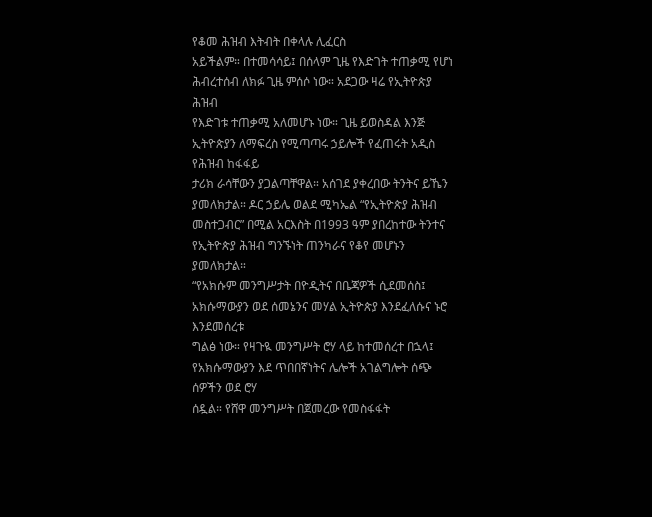የቆመ ሕዝብ እትብት በቀላሉ ሊፈርስ
አይችልም። በተመሳሳይ፤ በሰላም ጊዜ የእድገት ተጠቃሚ የሆነ ሕብረተሰብ ለክፉ ጊዜ ምሰሶ ነው። አደጋው ዛሬ የኢትዮጵያ ሕዝብ
የእድገቱ ተጠቃሚ አለመሆኑ ነው። ጊዜ ይወስዳል እንጅ ኢትዮጵያን ለማፍረስ የሚጣጣሩ ኃይሎች የፈጠሩት አዲስ የሕዝብ ከፋፋይ
ታሪክ ራሳቸውን ያጋልጣቸዋል። አሰገደ ያቀረበው ትንትና ይኼን ያመለክታል። ዶር ኃይሌ ወልደ ሚካኤል “የኢትዮጵያ ሕዝብ
መስተጋብር” በሚል አርእስት በ1993 ዓም ያበረከተው ትንተና የኢትዮጵያ ሕዝብ ግንኙነት ጠንካራና የቆየ መሆኑን ያመለክታል።
“የአክሱም መንግሥታት በዮዲትና በቤጃዎች ሲደመሰስ፤ አክሱማውያን ወደ ሰመኔንና መሃል ኢትዮጵያ እንደፈለሱና ኑሮ እንደመሰረቱ
ግልፅ ነው። የዛጉዪ መንግሥት ሮሃ ላይ ከተመሰረተ በኋላ፤ የአክሱማውያን እደ ጥበበኛነትና ሌሎች አገልግሎት ሰጭ ሰዎችን ወደ ሮሃ
ሰዷል። የሸዋ መንግሥት በጀመረው የመስፋፋት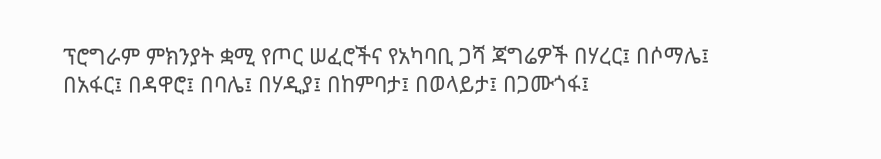ፕሮግራም ምክንያት ቋሚ የጦር ሠፈሮችና የአካባቢ ጋሻ ጃግሬዎች በሃረር፤ በሶማሌ፤
በአፋር፤ በዳዋሮ፤ በባሌ፤ በሃዲያ፤ በከምባታ፤ በወላይታ፤ በጋሙጎፋ፤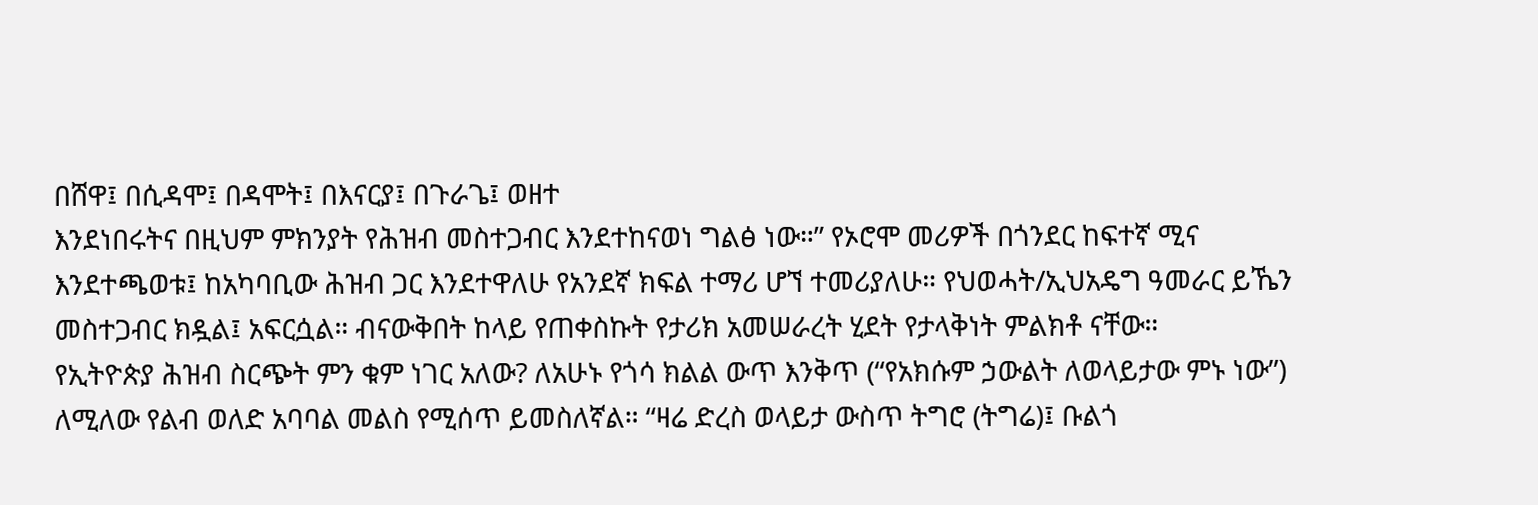በሸዋ፤ በሲዳሞ፤ በዳሞት፤ በእናርያ፤ በጉራጌ፤ ወዘተ
እንደነበሩትና በዚህም ምክንያት የሕዝብ መስተጋብር እንደተከናወነ ግልፅ ነው።” የኦሮሞ መሪዎች በጎንደር ከፍተኛ ሚና
እንደተጫወቱ፤ ከአካባቢው ሕዝብ ጋር እንደተዋለሁ የአንደኛ ክፍል ተማሪ ሆኘ ተመሪያለሁ። የህወሓት/ኢህአዴግ ዓመራር ይኼን
መስተጋብር ክዷል፤ አፍርሷል። ብናውቅበት ከላይ የጠቀስኩት የታሪክ አመሠራረት ሂደት የታላቅነት ምልክቶ ናቸው።
የኢትዮጵያ ሕዝብ ስርጭት ምን ቁም ነገር አለው? ለአሁኑ የጎሳ ክልል ውጥ እንቅጥ (“የአክሱም ኃውልት ለወላይታው ምኑ ነው”)
ለሚለው የልብ ወለድ አባባል መልስ የሚሰጥ ይመስለኛል። “ዛሬ ድረስ ወላይታ ውስጥ ትግሮ (ትግሬ)፤ ቡልጎ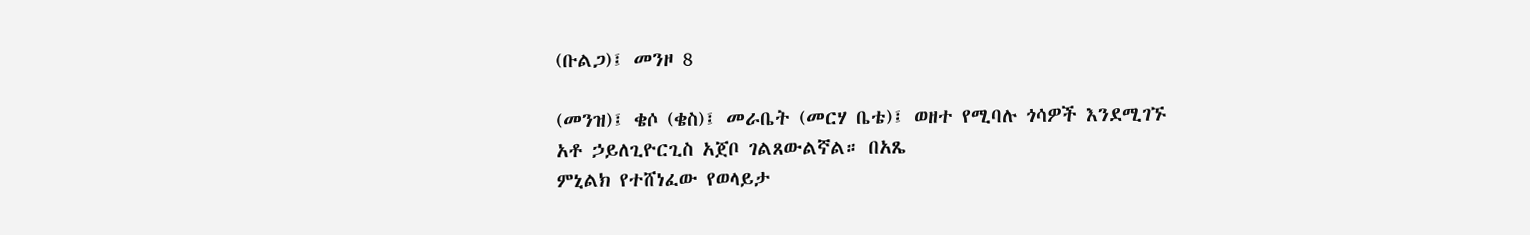(ቡልጋ)፤ መንዞ 8

(መንዝ)፤ ቄሶ (ቄስ)፤ መራቤት (መርሃ ቤቴ)፤ ወዘተ የሚባሉ ጎሳዎች እንደሚገኙ አቶ ኃይለጊዮርጊስ አጀቦ ገልጸውልኛል። በአጼ
ምኒልክ የተሸነፈው የወላይታ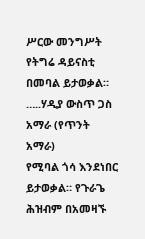ሥርው መንግሥት የትግሬ ዳይናስቲ በመባል ይታወቃል። …..ሃዲያ ውስጥ ጋስ አማራ (የጥንት አማራ)
የሚባል ጎሳ እንደነበር ይታወቃል። የጉራጌ ሕዝብም በአመዛኙ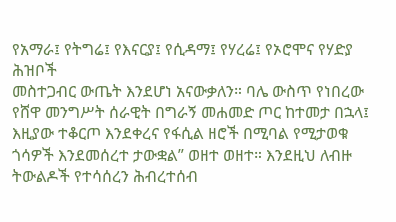የአማራ፤ የትግሬ፤ የእናርያ፤ የሲዳማ፤ የሃረሬ፤ የኦሮሞና የሃድያ ሕዝቦች
መስተጋብር ውጤት እንደሆነ አናውቃለን። ባሌ ውስጥ የነበረው የሸዋ መንግሥት ሰራዊት በግራኝ መሐመድ ጦር ከተመታ በኋላ፤
እዚያው ተቆርጦ እንደቀረና የፋሲል ዘሮች በሚባል የሚታወቁ ጎሳዎች እንደመሰረተ ታውቋል” ወዘተ ወዘተ። እንደዚህ ለብዙ
ትውልዶች የተሳሰረን ሕብረተሰብ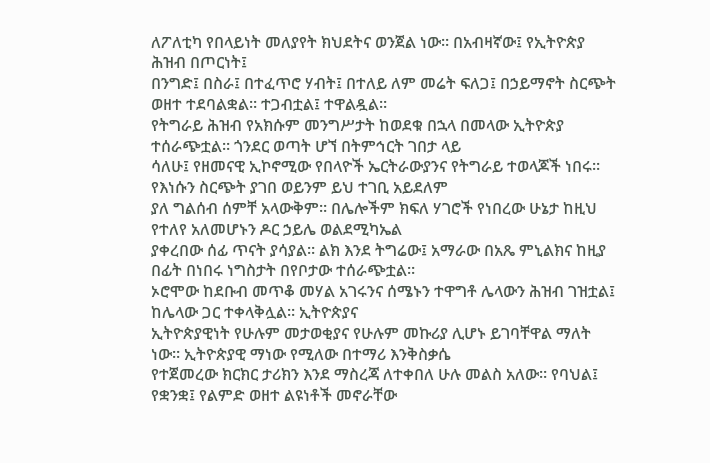ለፖለቲካ የበላይነት መለያየት ክህደትና ወንጀል ነው። በአብዛኛው፤ የኢትዮጵያ ሕዝብ በጦርነት፤
በንግድ፤ በስራ፤ በተፈጥሮ ሃብት፤ በተለይ ለም መሬት ፍለጋ፤ በኃይማኖት ስርጭት ወዘተ ተደባልቋል። ተጋብቷል፤ ተዋልዷል።
የትግራይ ሕዝብ የአክሱም መንግሥታት ከወደቁ በኋላ በመላው ኢትዮጵያ ተሰራጭቷል። ጎንደር ወጣት ሆኘ በትምኅርት ገበታ ላይ
ሳለሁ፤ የዘመናዊ ኢኮኖሚው የበላዮች ኤርትራውያንና የትግራይ ተወላጆች ነበሩ። የእነሱን ስርጭት ያገበ ወይንም ይህ ተገቢ አይደለም
ያለ ግልሰብ ሰምቸ አላውቅም። በሌሎችም ክፍለ ሃገሮች የነበረው ሁኔታ ከዚህ የተለየ አለመሆኑን ዶር ኃይሌ ወልደሚካኤል
ያቀረበው ሰፊ ጥናት ያሳያል። ልክ እንደ ትግሬው፤ አማራው በአጼ ምኒልክና ከዚያ በፊት በነበሩ ነግስታት በየቦታው ተሰራጭቷል።
ኦሮሞው ከደቡብ መጥቆ መሃል አገሩንና ሰሜኑን ተዋግቶ ሌላውን ሕዝብ ገዝቷል፤ ከሌላው ጋር ተቀላቅሏል። ኢትዮጵያና
ኢትዮጵያዊነት የሁሉም መታወቂያና የሁሉም መኩሪያ ሊሆኑ ይገባቸዋል ማለት ነው። ኢትዮጵያዊ ማነው የሚለው በተማሪ እንቅስቃሴ
የተጀመረው ክርክር ታሪክን እንደ ማስረጃ ለተቀበለ ሁሉ መልስ አለው። የባህል፤ የቋንቋ፤ የልምድ ወዘተ ልዩነቶች መኖራቸው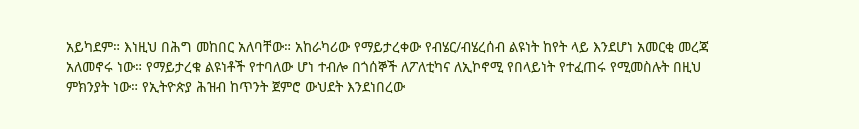አይካደም። እነዚህ በሕግ መከበር አለባቸው። አከራካሪው የማይታረቀው የብሄር/ብሄረሰብ ልዩነት ከየት ላይ እንደሆነ አመርቂ መረጃ
አለመኖሩ ነው። የማይታረቁ ልዩነቶች የተባለው ሆነ ተብሎ በጎሰኞች ለፖለቲካና ለኢኮኖሚ የበላይነት የተፈጠሩ የሚመስሉት በዚህ
ምክንያት ነው። የኢትዮጵያ ሕዝብ ከጥንት ጀምሮ ውህደት እንደነበረው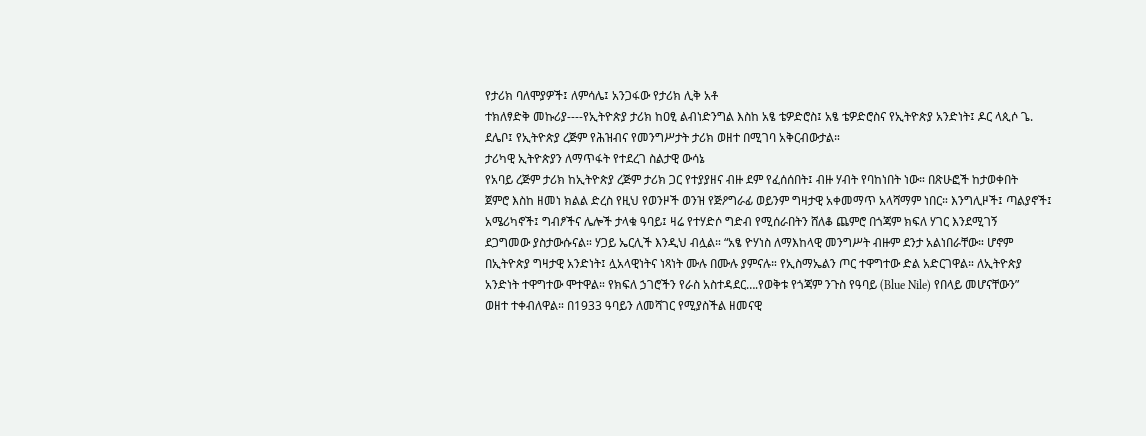የታሪክ ባለሞያዎች፤ ለምሳሌ፤ አንጋፋው የታሪክ ሊቅ አቶ
ተክለፃድቅ መኩሪያ----የኢትዮጵያ ታሪክ ከዐፂ ልብነድንግል እስከ አፄ ቴዎድሮስ፤ አፄ ቴዎድሮስና የኢትዮጵያ አንድነት፤ ዶር ላጲሶ ጌ.
ደሌቦ፤ የኢትዮጵያ ረጅም የሕዝብና የመንግሥታት ታሪክ ወዘተ በሚገባ አቅርብውታል።
ታሪካዊ ኢትዮጵያን ለማጥፋት የተደረገ ስልታዊ ውሳኔ
የአባይ ረጅም ታሪክ ከኢትዮጵያ ረጅም ታሪክ ጋር የተያያዘና ብዙ ደም የፈሰሰበት፤ ብዙ ሃብት የባከነበት ነው። በጽሁፎች ከታወቀበት
ጀምሮ እስከ ዘመነ ክልል ድረስ የዚህ የወንዞች ወንዝ የጅዖግራፊ ወይንም ግዛታዊ አቀመማጥ አላሻማም ነበር። እንግሊዞች፤ ጣልያኖች፤
አሜሪካኖች፤ ግብፆችና ሌሎች ታላቁ ዓባይ፤ ዛሬ የተሃድሶ ግድብ የሚሰራበትን ሸለቆ ጨምሮ በጎጃም ክፍለ ሃገር እንደሚገኝ
ደጋግመው ያስታውሱናል። ሃጋይ ኤርሊች እንዲህ ብሏል። “አፄ ዮሃነስ ለማእከላዊ መንግሥት ብዙም ደንታ አልነበራቸው። ሆኖም
በኢትዮጵያ ግዛታዊ አንድነት፤ ሏአላዊነትና ነጻነት ሙሉ በሙሉ ያምናሉ። የኢስማኤልን ጦር ተዋግተው ድል አድርገዋል። ለኢትዮጵያ
አንድነት ተዋግተው ሞተዋል። የክፍለ ኃገሮችን የራስ አስተዳደር….የወቅቱ የጎጃም ንጉስ የዓባይ (Blue Nile) የበላይ መሆናቸውን”
ወዘተ ተቀብለዋል። በ1933 ዓባይን ለመሻገር የሚያስችል ዘመናዊ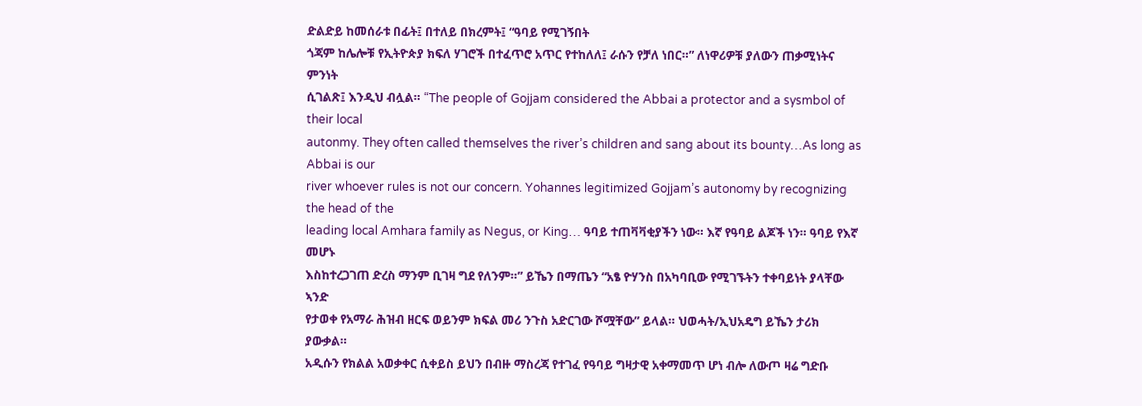ድልድይ ከመሰራቱ በፊት፤ በተለይ በክረምት፤ “ዓባይ የሚገኝበት
ጎጃም ከሌሎቹ የኢትዮጵያ ክፍለ ሃገሮች በተፈጥሮ አጥር የተከለለ፤ ራሱን የቻለ ነበር።” ለነዋሪዎቹ ያለውን ጠቃሚነትና ምንነት
ሲገልጽ፤ እንዲህ ብሏል። “The people of Gojjam considered the Abbai a protector and a sysmbol of their local
autonmy. They often called themselves the river’s children and sang about its bounty…As long as Abbai is our
river whoever rules is not our concern. Yohannes legitimized Gojjam’s autonomy by recognizing the head of the
leading local Amhara family as Negus, or King… ዓባይ ተጠቫቫቂያችን ነው። እኛ የዓባይ ልጆች ነን። ዓባይ የእኛ መሆኑ
እስከተረጋገጠ ድረስ ማንም ቢገዛ ግደ የለንም።” ይኼን በማጤን “አፄ ዮሃንስ በአካባቢው የሚገኙትን ተቀባይነት ያላቸው ኣንድ
የታወቀ የአማራ ሕዝብ ዘርፍ ወይንም ክፍል መሪ ንጉስ አድርገው ሾሟቸው” ይላል። ህወሓት/ኢህአዴግ ይኼን ታሪክ ያውቃል።
አዲሱን የክልል አወቃቀር ሲቀይስ ይህን በብዙ ማስረጃ የተገፈ የዓባይ ግዛታዊ አቀማመጥ ሆነ ብሎ ለውጦ ዛሬ ግድቡ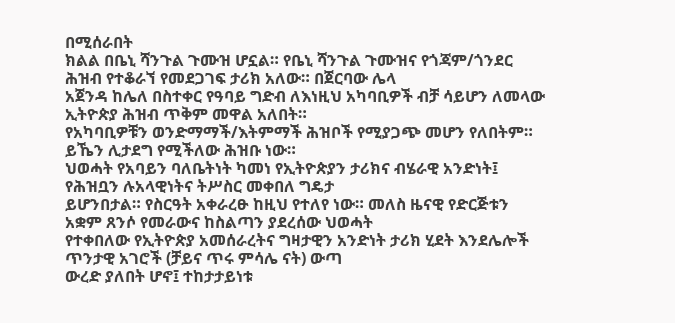በሚሰራበት
ክልል በቤኒ ሻንጉል ጉሙዝ ሆኗል። የቤኒ ሻንጉል ጉሙዝና የጎጃም/ጎንደር ሕዝብ የተቆራኘ የመደጋገፍ ታሪክ አለው። በጀርባው ሌላ
አጀንዳ ከሌለ በስተቀር የዓባይ ግድብ ለእነዚህ አካባቢዎች ብቻ ሳይሆን ለመላው ኢትዮጵያ ሕዝብ ጥቅም መዋል አለበት።
የአካባቢዎቹን ወንድማማች/እትምማች ሕዝቦች የሚያጋጭ መሆን የለበትም። ይኼን ሊታደግ የሚችለው ሕዝቡ ነው።
ህወሓት የአባይን ባለቤትነት ካመነ የኢትዮጵያን ታሪክና ብሄራዊ አንድነት፤ የሕዝቧን ሉአላዊነትና ትሥስር መቀበለ ግዴታ
ይሆንበታል። የስርዓት አቀራረፁ ከዚህ የተለየ ነው። መለስ ዜናዊ የድርጅቱን አቋም ጸንሶ የመራውና ከስልጣን ያደረሰው ህወሓት
የተቀበለው የኢትዮጵያ አመሰራረትና ግዛታዊን አንድነት ታሪክ ሂደት እንደሌሎች ጥንታዊ አገሮች (ቻይና ጥሩ ምሳሌ ናት) ውጣ
ውረድ ያለበት ሆኖ፤ ተከታታይነቱ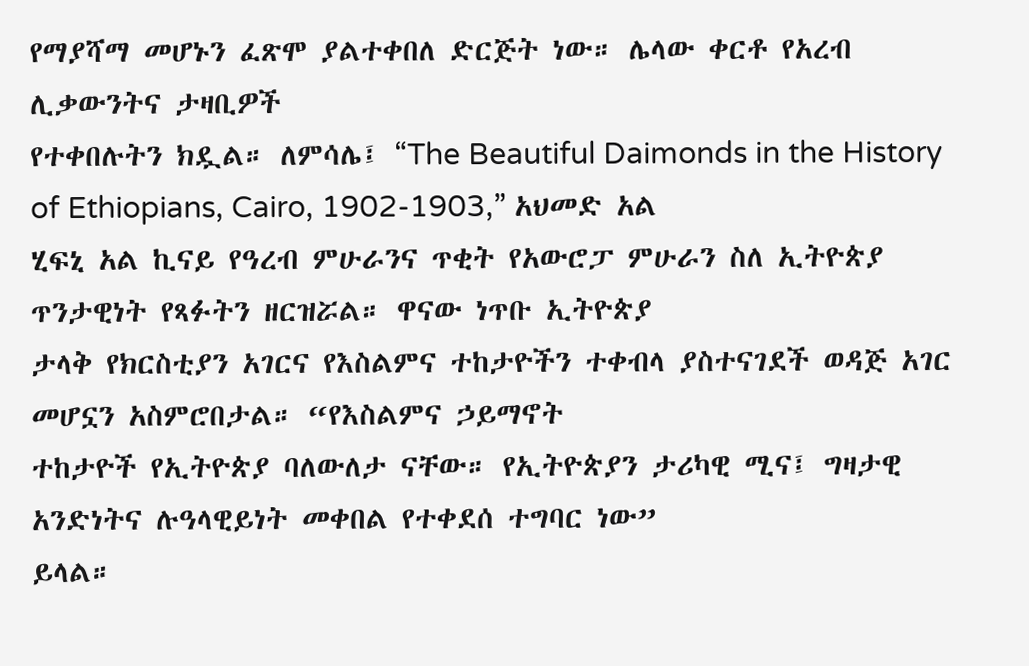የማያሻማ መሆኑን ፈጽሞ ያልተቀበለ ድርጅት ነው። ሌላው ቀርቶ የአረብ ሊቃውንትና ታዛቢዎች
የተቀበሉትን ክዷል። ለምሳሌ፤ “The Beautiful Daimonds in the History of Ethiopians, Cairo, 1902-1903,” አህመድ አል
ሂፍኒ አል ኪናይ የዓረብ ምሁራንና ጥቂት የአውሮፓ ምሁራን ስለ ኢትዮጵያ ጥንታዊነት የጻፉትን ዘርዝሯል። ዋናው ነጥቡ ኢትዮጵያ
ታላቅ የክርስቲያን አገርና የእስልምና ተከታዮችን ተቀብላ ያስተናገደች ወዳጅ አገር መሆኗን አስምሮበታል። “የእስልምና ኃይማኖት
ተከታዮች የኢትዮጵያ ባለውለታ ናቸው። የኢትዮጵያን ታሪካዊ ሚና፤ ግዛታዊ አንድነትና ሉዓላዊይነት መቀበል የተቀደሰ ተግባር ነው”
ይላል።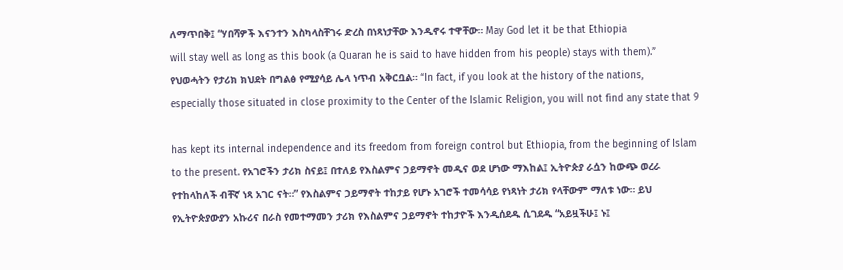ለማጥበቅ፤ “ሃበሻዎች እናንተን እስካላስቸገሩ ድረስ በነጻነታቸው እንዲኖሩ ተዋቸው። May God let it be that Ethiopia
will stay well as long as this book (a Quaran he is said to have hidden from his people) stays with them).”
የህወሓትን የታሪክ ክህደት በግልፅ የሚያሳይ ሌላ ነጥብ አቅርቧል። “In fact, if you look at the history of the nations,
especially those situated in close proximity to the Center of the Islamic Religion, you will not find any state that 9

has kept its internal independence and its freedom from foreign control but Ethiopia, from the beginning of Islam
to the present. የአገሮችን ታሪክ ስናይ፤ በተለይ የእስልምና ኃይማኖት መዲና ወደ ሆነው ማእከል፤ ኢትዮጵያ ራሷን ከውጭ ወረራ
የተከላከለች ብቸኛ ነጻ አገር ናት።” የእስልምና ኃይማኖት ተከታይ የሆኑ አገሮች ተመሳሳይ የነጻነት ታሪክ የላቸውም ማለቱ ነው። ይህ
የኢትዮጵያውያን አኩሪና በራስ የመተማመን ታሪክ የእስልምና ኃይማኖት ተከታዮች እንዲሰደዱ ሲገደዱ “አይዟችሁ፤ ኑ፤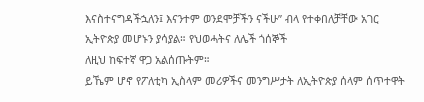እናስተናግዳችኋለን፤ እናንተም ወንደሞቻችን ናችሁ” ብላ የተቀበለቻቸው አገር ኢትዮጵያ መሆኑን ያሳያል። የህወሓትና ለሌች ጎሰኞች
ለዚህ ከፍተኛ ዋጋ አልሰጡትም።
ይኼም ሆኖ የፖለቲካ ኢስላም መሪዎችና መንግሥታት ለኢትዮጵያ ሰላም ሰጥተዋት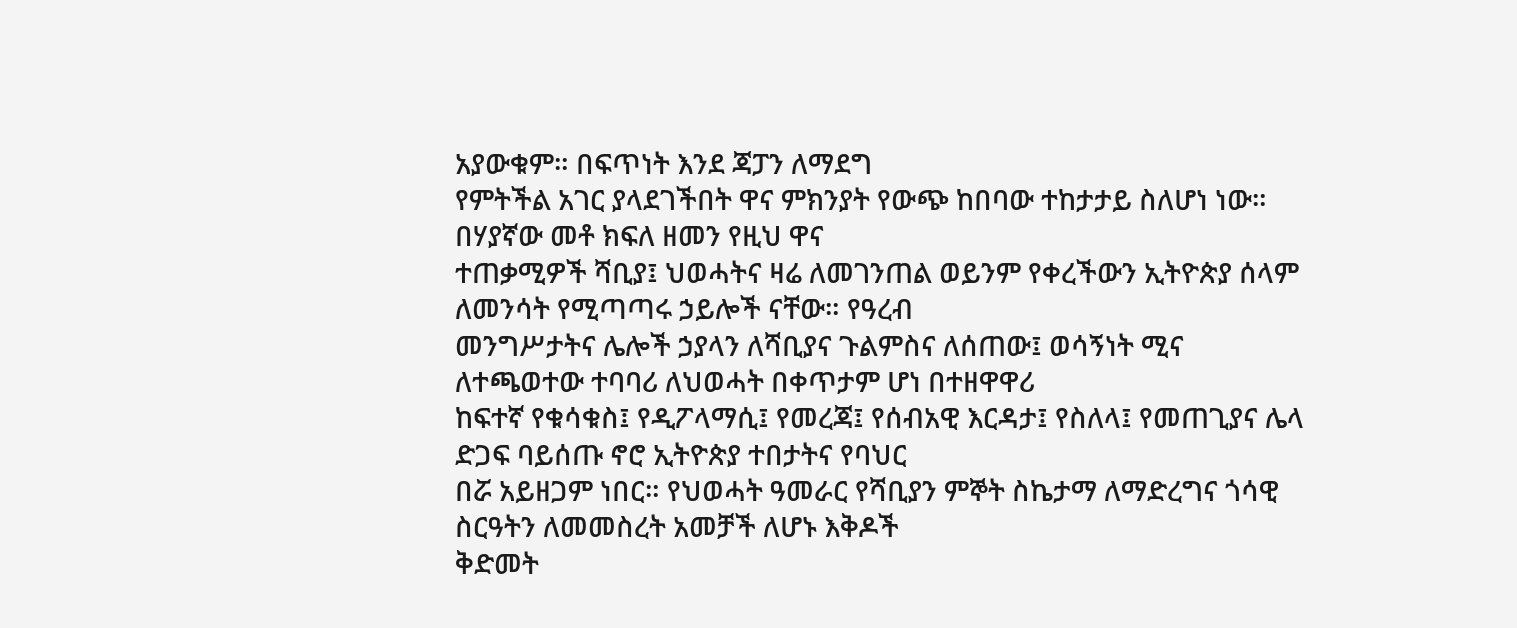አያውቁም። በፍጥነት እንደ ጃፓን ለማደግ
የምትችል አገር ያላደገችበት ዋና ምክንያት የውጭ ከበባው ተከታታይ ስለሆነ ነው። በሃያኛው መቶ ክፍለ ዘመን የዚህ ዋና
ተጠቃሚዎች ሻቢያ፤ ህወሓትና ዛሬ ለመገንጠል ወይንም የቀረችውን ኢትዮጵያ ሰላም ለመንሳት የሚጣጣሩ ኃይሎች ናቸው። የዓረብ
መንግሥታትና ሌሎች ኃያላን ለሻቢያና ጉልምስና ለሰጠው፤ ወሳኝነት ሚና ለተጫወተው ተባባሪ ለህወሓት በቀጥታም ሆነ በተዘዋዋሪ
ከፍተኛ የቁሳቁስ፤ የዲፖላማሲ፤ የመረጃ፤ የሰብአዊ እርዳታ፤ የስለላ፤ የመጠጊያና ሌላ ድጋፍ ባይሰጡ ኖሮ ኢትዮጵያ ተበታትና የባህር
በሯ አይዘጋም ነበር። የህወሓት ዓመራር የሻቢያን ምኞት ስኬታማ ለማድረግና ጎሳዊ ስርዓትን ለመመስረት አመቻች ለሆኑ እቅዶች
ቅድመት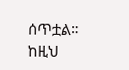ሰጥቷል። ከዚህ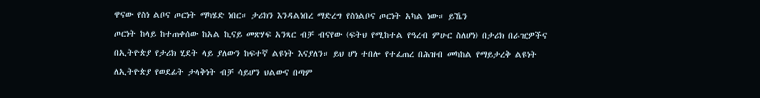ዋናው የስነ ልቦና ጦርነት ማካሄድ ነበር። ታሪክን እንዳልነበረ ማድረግ የስነልቦና ጦርነት አካል ነው። ይኼን
ጦርነት ከላይ ከተጠቀሰው ከአል ኪናይ መጽሃፍ አንጻር ብቻ ብናየው (ፍትህ የሚከተል የዓረብ ምሁር ስለሆነ) በታሪክ በራዢዎችና
በኢትዮጵያ የታሪክ ሂደት ላይ ያለውን ከፍተኛ ልዩነት እናያለን። ይህ ሆነ ተበሎ የተፈጠረ በሕዝብ መካከል የማይታረቅ ልዩነት
ለኢትዮጵያ የወደፊት ታላቅነት ብቻ ሳይሆን ህልውና በጣም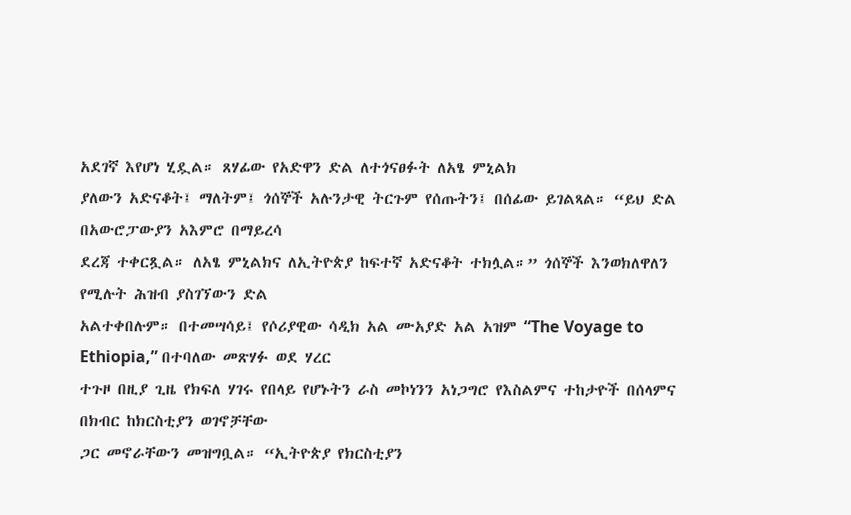አደገኛ እየሆነ ሂዷል። ጸሃፊው የአድዋን ድል ለተጎናፀፉት ለአፄ ምኒልክ
ያለውን አድናቆት፤ ማለትም፤ ጎሰኞች አሉንታዊ ትርጉም የሰጡትን፤ በሰፊው ይገልጻል። “ይህ ድል በአውሮፓውያን አእምሮ በማይረሳ
ደረጃ ተቀርጿል። ለአፄ ምኒልክና ለኢትዮጵያ ከፍተኛ አድናቆት ተክሏል።” ጎሰኞች እንወክለዋለን የሚሉት ሕዝብ ያስገኘውን ድል
አልተቀበሉም። በተመሣሳይ፤ የሶሪያዊው ሳዲክ አል ሙአያድ አል አዝም “The Voyage to Ethiopia,” በተባለው መጽሃፉ ወደ ሃረር
ተጉዞ በዚያ ጊዜ የክፍለ ሃገሩ የበላይ የሆኑትን ራስ መኮነንን አነጋግሮ የእስልምና ተከታዮች በሰላምና በክብር ከክርስቲያን ወገኖቻቸው
ጋር መኖራቸውን መዝግቧል። “ኢትዮጵያ የክርስቲያን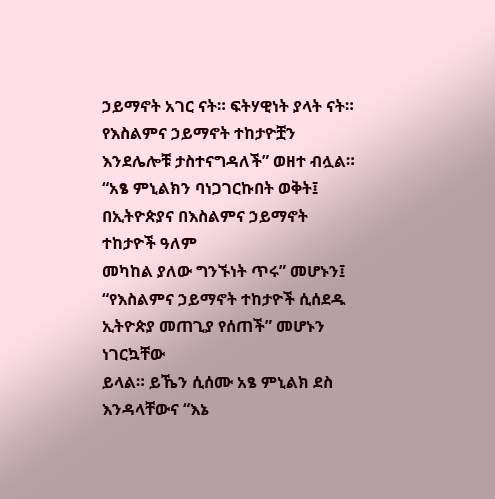ኃይማኖት አገር ናት። ፍትሃዊነት ያላት ናት። የእስልምና ኃይማኖት ተከታዮቿን
እንደሌሎቹ ታስተናግዳለች” ወዘተ ብሏል። “አፄ ምኒልክን ባነጋገርኩበት ወቅት፤ በኢትዮጵያና በእስልምና ኃይማኖት ተከታዮች ዓለም
መካከል ያለው ግንኙነት ጥሩ” መሆኑን፤ “የእስልምና ኃይማኖት ተከታዮች ሲሰደዱ ኢትዮጵያ መጠጊያ የሰጠች” መሆኑን ነገርኳቸው
ይላል። ይኼን ሲሰሙ አፄ ምኒልክ ደስ እንዳላቸውና “እኔ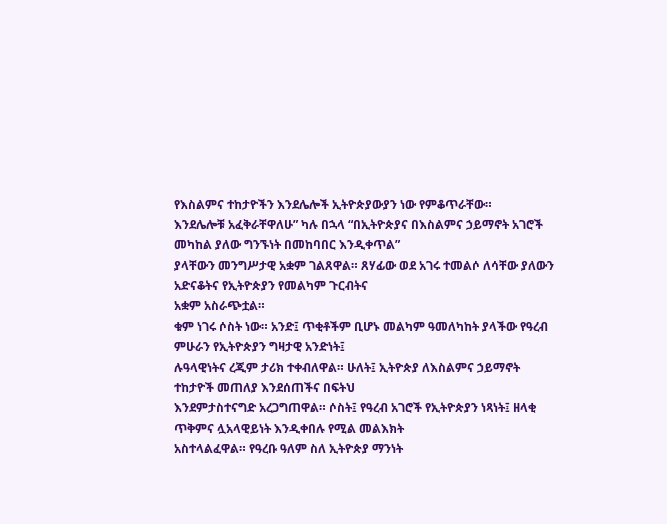የእስልምና ተከታዮችን እንደሌሎች ኢትዮጵያውያን ነው የምቆጥራቸው።
እንደሌሎቹ አፈቅራቸዋለሁ” ካሉ በኋላ “በኢትዮጵያና በእስልምና ኃይማኖት አገሮች መካከል ያለው ግንኙነት በመከባበር እንዲቀጥል”
ያላቸውን መንግሥታዊ አቋም ገልጸዋል። ጸሃፊው ወደ አገሩ ተመልሶ ለሳቸው ያለውን አድናቆትና የኢትዮጵያን የመልካም ጉርብትና
አቋም አስራጭቷል።
ቁም ነገሩ ሶስት ነው። አንድ፤ ጥቂቶችም ቢሆኑ መልካም ዓመለካከት ያላችው የዓረብ ምሁራን የኢትዮጵያን ግዛታዊ አንድነት፤
ሉዓላዊነትና ረጂም ታሪክ ተቀብለዋል። ሁለት፤ ኢትዮጵያ ለእስልምና ኃይማኖት ተከታዮች መጠለያ እንደሰጠችና በፍትህ
እንደምታስተናግድ አረጋግጠዋል። ሶስት፤ የዓረብ አገሮች የኢትዮጵያን ነጻነት፤ ዘላቂ ጥቅምና ሏአላዊይነት እንዲቀበሉ የሚል መልእክት
አስተላልፈዋል። የዓረቡ ዓለም ስለ ኢትዮጵያ ማንነት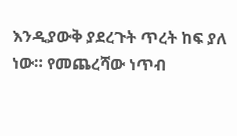እንዲያውቅ ያደረጉት ጥረት ከፍ ያለ ነው። የመጨረሻው ነጥብ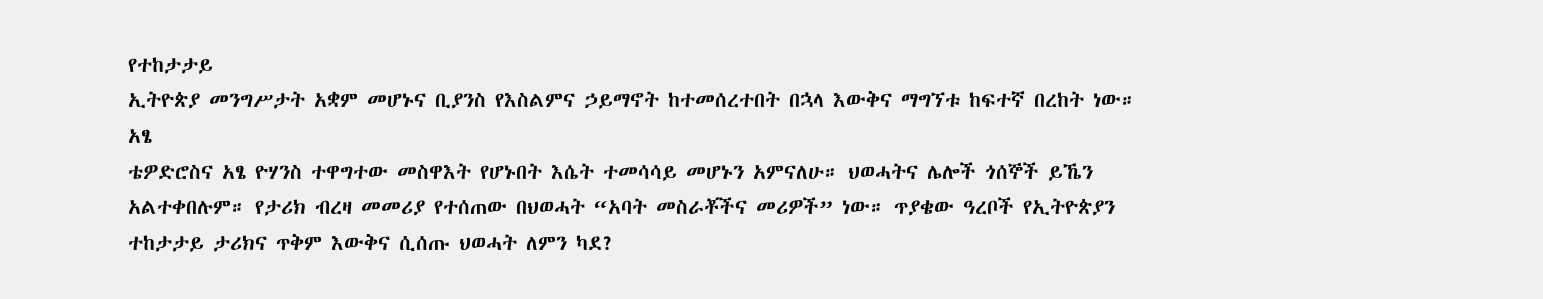የተከታታይ
ኢትዮጵያ መንግሥታት አቋም መሆኑና ቢያንስ የእስልምና ኃይማኖት ከተመሰረተበት በኋላ እውቅና ማግኘቱ ከፍተኛ በረከት ነው። አፄ
ቴዎድሮስና አፄ ዮሃንስ ተዋግተው መስዋእት የሆኑበት እሴት ተመሳሳይ መሆኑን አምናለሁ። ህወሓትና ሌሎች ጎሰኞች ይኼን
አልተቀበሉም። የታሪክ ብረዛ መመሪያ የተሰጠው በህወሓት “አባት መስራቾችና መሪዎች” ነው። ጥያቄው ዓረቦች የኢትዮጵያን
ተከታታይ ታሪክና ጥቅም እውቅና ሲሰጡ ህወሓት ለምን ካደ?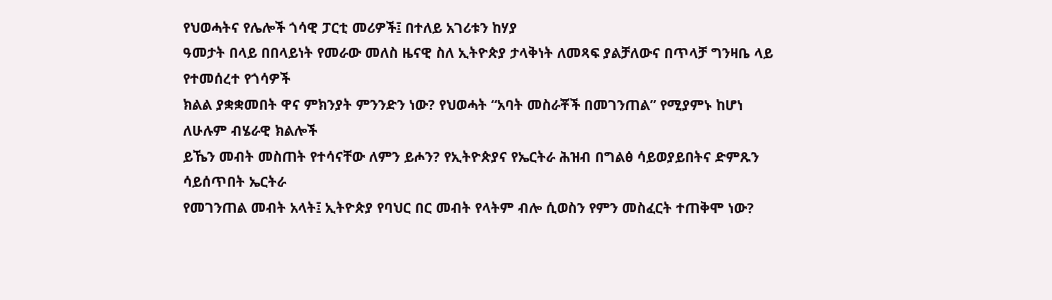የህወሓትና የሌሎች ጎሳዊ ፓርቲ መሪዎች፤ በተለይ አገሪቱን ከሃያ
ዓመታት በላይ በበላይነት የመራው መለስ ዜናዊ ስለ ኢትዮጵያ ታላቅነት ለመጻፍ ያልቻለውና በጥላቻ ግንዛቤ ላይ የተመሰረተ የጎሳዎች
ክልል ያቋቋመበት ዋና ምክንያት ምንንድን ነው? የህወሓት “አባት መስራቾች በመገንጠል” የሚያምኑ ከሆነ ለሁሉም ብሄራዊ ክልሎች
ይኼን መብት መስጠት የተሳናቸው ለምን ይሖን? የኢትዮጵያና የኤርትራ ሕዝብ በግልፅ ሳይወያይበትና ድምጹን ሳይሰጥበት ኤርትራ
የመገንጠል መብት አላት፤ ኢትዮጵያ የባህር በር መብት የላትም ብሎ ሲወስን የምን መስፈርት ተጠቅሞ ነው?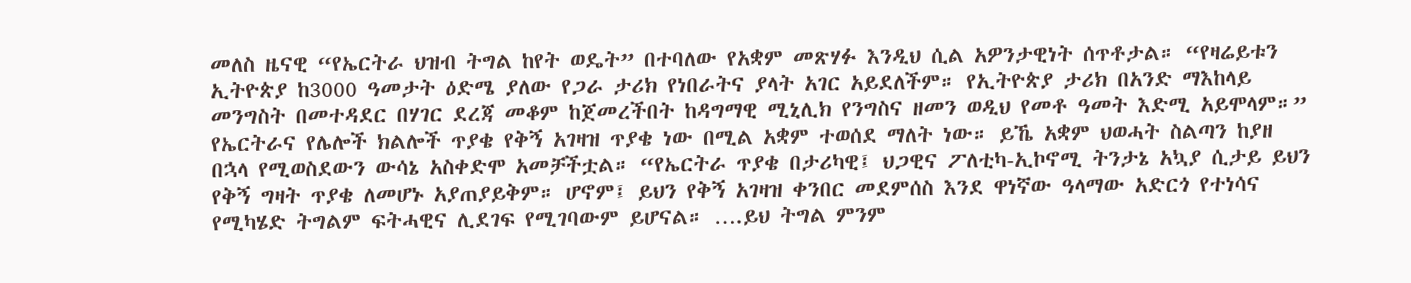መለስ ዜናዊ “የኤርትራ ህዝብ ትግል ከየት ወዴት” በተባለው የአቋም መጽሃፉ እንዲህ ሲል አዎንታዊነት ሰጥቶታል። “የዛሬይቱን
ኢትዮጵያ ከ3000 ዓመታት ዕድሜ ያለው የጋራ ታሪክ የነበራትና ያላት አገር አይደለችም። የኢትዮጵያ ታሪክ በአንድ ማእከላይ
መንግስት በመተዳደር በሃገር ደረጃ መቆም ከጀመረችበት ከዳግማዊ ሚኒሊክ የንግስና ዘመን ወዲህ የመቶ ዓመት እድሚ አይሞላም።”
የኤርትራና የሌሎች ክልሎች ጥያቄ የቅኝ አገዛዝ ጥያቄ ነው በሚል አቋም ተወሰደ ማለት ነው። ይኼ አቋም ህወሓት ስልጣን ከያዘ
በኋላ የሚወስደውን ውሳኔ አስቀድሞ አመቻችቷል። “የኤርትራ ጥያቄ በታሪካዊ፤ ህጋዊና ፖለቲካ-ኢኮኖሚ ትንታኔ አኳያ ሲታይ ይህን
የቅኝ ግዛት ጥያቄ ለመሆኑ አያጠያይቅም። ሆኖም፤ ይህን የቅኝ አገዛዝ ቀንበር መደምሰስ እንደ ዋነኛው ዓላማው አድርጎ የተነሳና
የሚካሄድ ትግልም ፍትሓዊና ሊደገፍ የሚገባውም ይሆናል። ….ይህ ትግል ምንም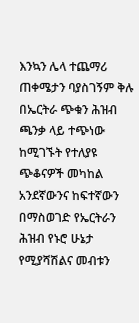እንኳን ሌላ ተጨማሪ ጠቀሜታን ባያስገኝም ቅሉ
በኤርትራ ጭቁን ሕዝብ ጫንቃ ላይ ተጭነው ከሚገኙት የተለያዩ ጭቆናዎች መካከል አንደኛውንና ከፍተኛውን በማስወገድ የኤርትራን
ሕዝብ የኑሮ ሁኔታ የሚያሻሽልና መብቱን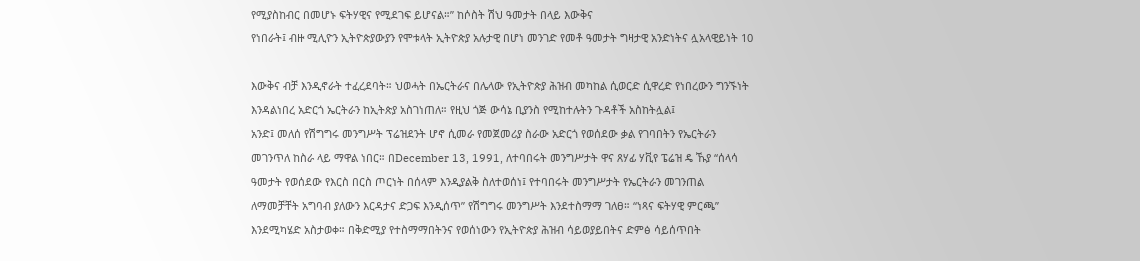የሚያስከብር በመሆኑ ፍትሃዊና የሚደገፍ ይሆናል።” ከሶስት ሽህ ዓመታት በላይ እውቅና
የነበራት፤ ብዙ ሚሊዮን ኢትዮጵያውያን የሞቱላት ኢትዮጵያ አሉታዊ በሆነ መንገድ የመቶ ዓመታት ግዛታዊ አንድነትና ሏአላዊይነት 10

እውቅና ብቻ እንዲኖራት ተፈረደባት። ህወሓት በኤርትራና በሌላው የኢትዮጵያ ሕዝብ መካከል ሲወርድ ሲዋረድ የነበረውን ግንኙነት
እንዳልነበረ አድርጎ ኤርትራን ከኢትጵያ አስገነጠለ። የዚህ ጎጅ ውሳኔ ቢያንስ የሚከተሉትን ጉዳቶች አስከትሏል፤
አንድ፤ መለሰ የሽግግሩ መንግሥት ፕሬዝደንት ሆኖ ሲመራ የመጀመሪያ ስራው አድርጎ የወሰደው ቃል የገባበትን የኤርትራን
መገንጥለ ከስራ ላይ ማዋል ነበር። በDecember 13, 1991, ለተባበሩት መንግሥታት ዋና ጸሃፊ ሃቪየ ፔሬዝ ዴ ኹያ “ሰላሳ
ዓመታት የወሰደው የእርስ በርስ ጦርነት በሰላም እንዲያልቅ ስለተወሰነ፤ የተባበሩት መንግሥታት የኤርትራን መገንጠል
ለማመቻቸት አግባብ ያለውን እርዳታና ድጋፍ እንዲሰጥ” የሽግግሩ መንግሥት እንደተስማማ ገለፀ። “ነጻና ፍትሃዊ ምርጫ”
እንደሚካሄድ አስታወቀ። በቅድሚያ የተስማማበትንና የወሰነውን የኢትዮጵያ ሕዝብ ሳይወያይበትና ድምፅ ሳይሰጥበት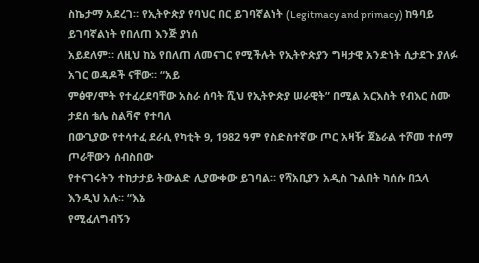ስኬታማ አደረገ። የኢትዮጵያ የባህር በር ይገባኛልነት (Legitmacy and primacy) ከዓባይ ይገባኛልነት የበለጠ እንጅ ያነሰ
አይደለም። ለዚህ ከኔ የበለጠ ለመናገር የሚችሉት የኢትዮጵያን ግዛታዊ አንድነት ሲታደጉ ያለፉ አገር ወዳዶች ናቸው። “አይ
ምፅዋ/ሞት የተፈረደባቸው አስራ ሰባት ሺህ የኢትዮጵያ ሠራዊት” በሚል አርእስት የብእር ስሙ ታደሰ ቴሌ ስልቫኖ የተባለ
በውጊያው የተሳተፈ ደራሲ የካቲት 9, 1982 ዓም የስድስተኛው ጦር አዛዥ ጀኔራል ተሾመ ተሰማ ጦራቸውን ሰብስበው
የተናገሩትን ተከታታይ ትውልድ ሊያውቀው ይገባል። የሻአቢያን አዲስ ጉልበት ካሰሱ በኋላ እንዲህ አሉ። “እኔ
የሚፈለግብኝን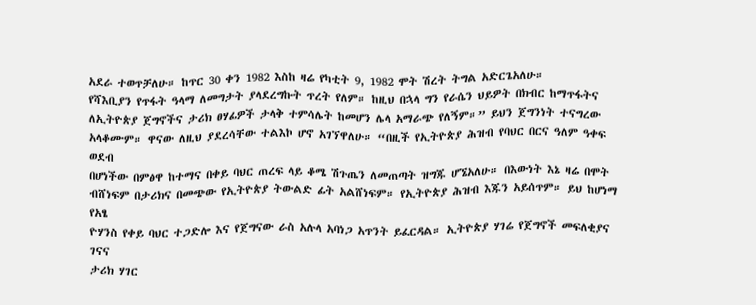አደራ ተወጥቻለሁ። ከጥር 30 ቀን 1982 እስከ ዛሬ የካቲት 9, 1982 ሞት ሽረት ትግል አድርጌአለሁ።
የሻእቢያን የጥፋት ዓላማ ለመግታት ያላደረግኩት ጥረት የለም። ከዚህ በኋላ ግን የራሴን ህይዎት በክብር ከማጥፋትና
ለኢትዮጵያ ጀግኖችና ታሪክ ፀሃፊዎች ታላቅ ተምሳሌት ከመሆን ሌላ አማራጭ የለኝም።” ይህን ጀግንነት ተናግረው
አላቆሙም። ዋናው ለዚህ ያደረሳቸው ተልእኮ ሆኖ አገኘዋለሁ። “በዚች የኢትዮጵያ ሕዝብ የባህር በርና ዓለም ዓቀፍ ወደብ
በሆነችው በምፅዋ ከተማና በቀይ ባህር ጠረፍ ላይ ቆሜ ሽጉጤን ለመጠጣት ዝግጁ ሆኜአለሁ። በእውነት እኔ ዛሬ በሞት
ብሸነፍም በታሪክና በመጭው የኢትዮጵያ ትውልድ ፊት አልሸነፍም። የኢትዮጵያ ሕዝብ እጁን አይሰጥም። ይህ ከሆነማ የአፄ
ዮሃንስ የቀይ ባህር ተጋድሎ እና የጀግናው ራስ አሉላ አባነጋ አጥንት ይፈርዳል። ኢትዮጵያ ሃገሬ የጀግኖች መፍለቂያና ገናና
ታሪክ ሃገር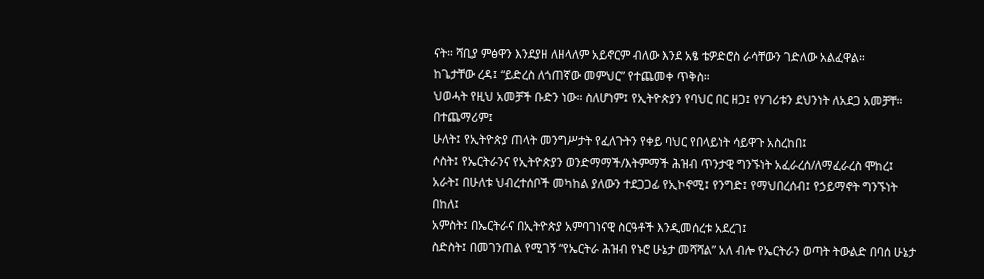ናት። ሻቢያ ምፅዋን እንደያዘ ለዘላለም አይኖርም ብለው እንደ አፄ ቴዎድሮስ ራሳቸውን ገድለው አልፈዋል።
ከጌታቸው ረዳ፤ “ይድረስ ለጎጠኛው መምህር” የተጨመቀ ጥቅስ።
ህወሓት የዚህ አመቻች ቡድን ነው። ስለሆነም፤ የኢትዮጵያን የባህር በር ዘጋ፤ የሃገሪቱን ደህንነት ለአደጋ አመቻቸ። በተጨማሪም፤
ሁለት፤ የኢትዮጵያ ጠላት መንግሥታት የፈለጉትን የቀይ ባህር የበላይነት ሳይዋጉ አስረከበ፤
ሶስት፤ የኤርትራንና የኢትዮጵያን ወንድማማች/እትምማች ሕዝብ ጥንታዊ ግንኙነት አፈራረሰ/ለማፈራረስ ሞከረ፤
አራት፤ በሁለቱ ህብረተሰቦች መካከል ያለውን ተደጋጋፊ የኢኮኖሚ፤ የንግድ፤ የማህበረሰብ፤ የኃይማኖት ግንኙነት በከለ፤
አምስት፤ በኤርትራና በኢትዮጵያ አምባገነናዊ ስርዓቶች እንዲመሰረቱ አደረገ፤
ስድስት፤ በመገንጠል የሚገኝ “የኤርትራ ሕዝብ የኑሮ ሁኔታ መሻሻል” አለ ብሎ የኤርትራን ወጣት ትውልድ በባሰ ሁኔታ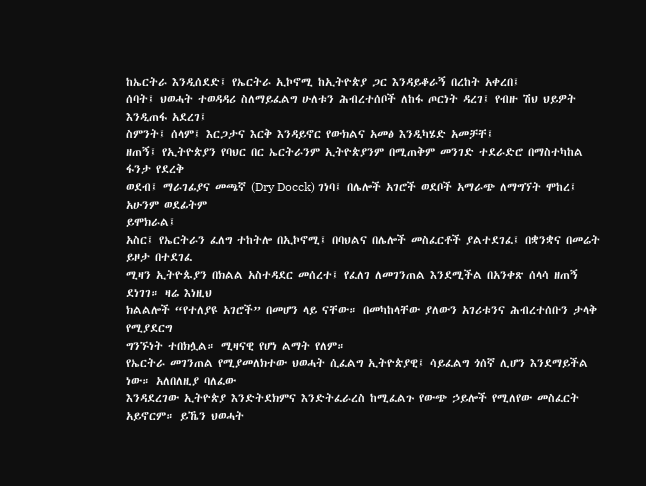ከኤርትራ እንዲሰደድ፤ የኤርትራ ኢኮኖሚ ከኢትዮጵያ ጋር እንዳይቆራኝ በረከት አቀረበ፤
ሰባት፤ ህወሓት ተወዳዳሪ ስለማይፈልግ ሁለቱን ሕብረተሰቦች ለከፋ ጦርነት ዳረገ፤ የብዙ ሽህ ህይዎት እንዲጠፋ አደረገ፤
ስምንት፤ ሰላም፤ እርጋታና እርቅ እንዳይኖር የውክልና አመፅ እንዲካሄድ አመቻቸ፤
ዘጠኝ፤ የኢትዮጵያን የባህር በር ኤርትራንም ኢትዮጵያንም በሚጠቅም መንገድ ተደራድሮ በማስተካከል ፋንታ የደረቅ
ወደብ፤ ማራገፊያና መጫኛ (Dry Docck) ገነባ፤ በሌሎች አገሮች ወደቦች አማራጭ ለማግኘት ሞከረ፤ አሁንም ወደፊትም
ይሞክራል፤
አስር፤ የኤርትራን ፈለግ ተከትሎ በኢኮኖሚ፤ በባህልና በሌሎች መስፈርቶች ያልተደገፈ፤ በቋንቋና በመሬት ይዞታ በተደገፈ
ሚዛን ኢትዮጱያን በክልል አስተዳደር መሰረተ፤ የፈለገ ለመገንጠል እንደሚችል በአንቀጽ ሰላሳ ዘጠኝ ደነገገ። ዛሬ እነዚህ
ክልልሎች “የተለያዩ አገሮች” በመሆን ላይ ናቸው። በመካከላቸው ያለውን አገሪቱንና ሕብረተሰቡን ታላቅ የሚያደርግ
ግንኙነት ተበክሏል። ሚዛናዊ የሆነ ልማት የለም።
የኤርትራ መገንጠል የሚያመለክተው ህወሓት ሲፈልግ ኢትዮጵያዊ፤ ሳይፈልግ ጎሰኛ ሊሆን እንደማይችል ነው። አለበለዚያ ባለፈው
እንዳደረገው ኢትዮጵያ እንድትደክምና እንድትፈራረስ ከሚፈልጉ የውጭ ኃይሎች የሚለየው መስፈርት አይኖርም። ይኼን ህወሓት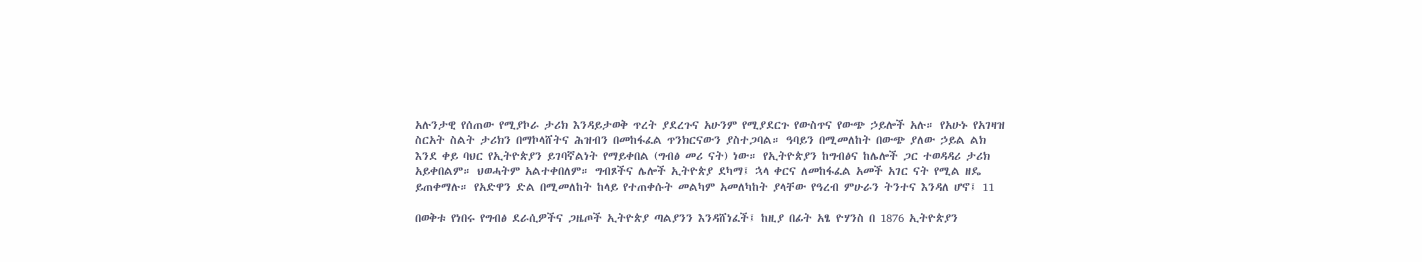አሉንታዊ የሰጠው የሚያኮራ ታሪክ እንዳይታወቅ ጥረት ያደረጉና አሁንም የሚያደርጉ የውስጥና የውጭ ኃይሎች አሉ። የአሁኑ የአገዛዝ
ስርአት ስልት ታሪክን በማኮላሸትና ሕዝብን በመከፋፈል ጥንክርናውን ያስተጋባል። ዓባይን በሚመለከት በውጭ ያለው ኃይል ልክ
እንደ ቀይ ባህር የኢትዮጵያን ይገባኛልነት የማይቀበል (ግብፅ መሪ ናት) ነው። የኢትዮጵያን ከግብፅና ከሌሎች ጋር ተወዳዳሪ ታሪክ
አይቀበልም። ህወሓትም አልተቀበለም። ግብጾችና ሌሎች ኢትዮጵያ ደካማ፤ ኋላ ቀርና ለመከፋፈል አመች አገር ናት የሚል ዘዴ
ይጠቀማሉ። የአድዋን ድል በሚመለከት ከላይ የተጠቀሱት መልካም አመለካከት ያላቸው የዓረብ ምሁራን ትንተና እንዳለ ሆኖ፤ 11

በወቅቱ የነበሩ የግብፅ ደራሲዎችና ጋዜጦች ኢትዮጵያ ጣልያንን እንዳሸነፈች፤ ከዚያ በፊት አፄ ዮሃንስ በ 1876 ኢትዮጵያን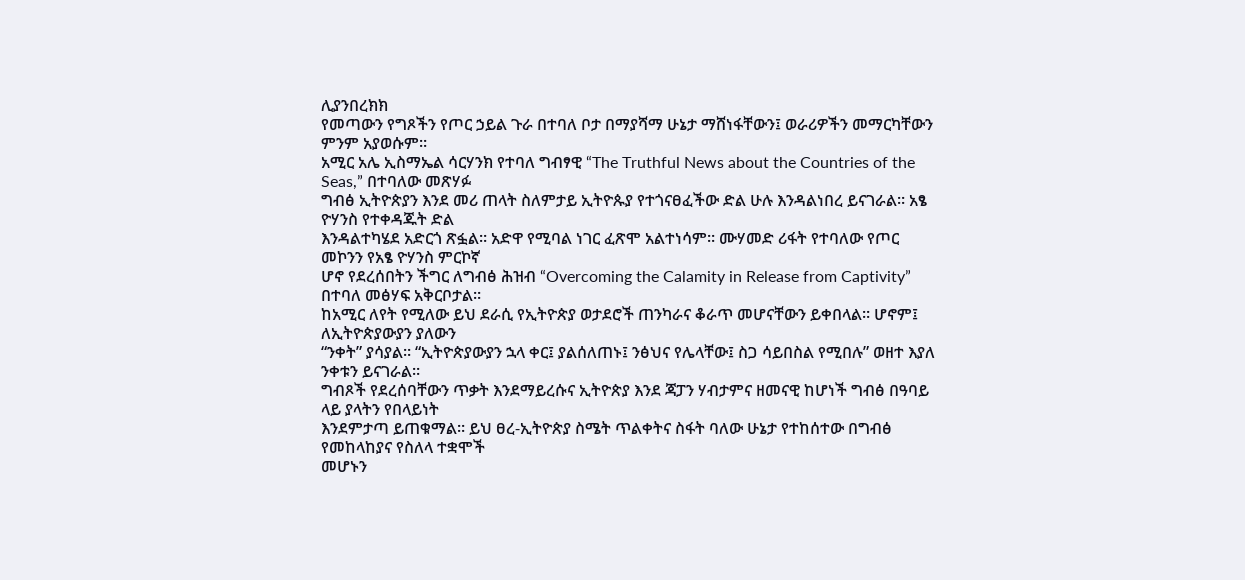ሊያንበረክክ
የመጣውን የግጾችን የጦር ኃይል ጉራ በተባለ ቦታ በማያሻማ ሁኔታ ማሸነፋቸውን፤ ወራሪዎችን መማርካቸውን ምንም አያወሱም።
አሚር አሌ ኢስማኤል ሳርሃንክ የተባለ ግብፃዊ “The Truthful News about the Countries of the Seas,” በተባለው መጽሃፉ
ግብፅ ኢትዮጵያን እንደ መሪ ጠላት ስለምታይ ኢትዮጱያ የተጎናፀፈችው ድል ሁሉ እንዳልነበረ ይናገራል። አፄ ዮሃንስ የተቀዳጁት ድል
እንዳልተካሄደ አድርጎ ጽፏል። አድዋ የሚባል ነገር ፈጽሞ አልተነሳም። ሙሃመድ ሪፋት የተባለው የጦር መኮንን የአፄ ዮሃንስ ምርኮኛ
ሆኖ የደረሰበትን ችግር ለግብፅ ሕዝብ “Overcoming the Calamity in Release from Captivity” በተባለ መፅሃፍ አቅርቦታል።
ከአሚር ለየት የሚለው ይህ ደራሲ የኢትዮጵያ ወታደሮች ጠንካራና ቆራጥ መሆናቸውን ይቀበላል። ሆኖም፤ ለኢትዮጵያውያን ያለውን
“ንቀት” ያሳያል። “ኢትዮጵያውያን ኋላ ቀር፤ ያልሰለጠኑ፤ ንፅህና የሌላቸው፤ ስጋ ሳይበስል የሚበሉ” ወዘተ እያለ ንቀቱን ይናገራል።
ግብጾች የደረሰባቸውን ጥቃት እንደማይረሱና ኢትዮጵያ እንደ ጃፓን ሃብታምና ዘመናዊ ከሆነች ግብፅ በዓባይ ላይ ያላትን የበላይነት
እንደምታጣ ይጠቁማል። ይህ ፀረ-ኢትዮጵያ ስሜት ጥልቀትና ስፋት ባለው ሁኔታ የተከሰተው በግብፅ የመከላከያና የስለላ ተቋሞች
መሆኑን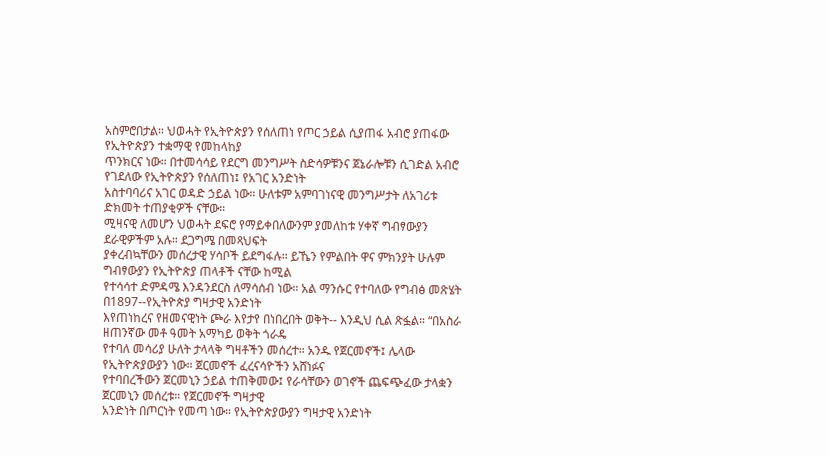አስምሮበታል። ህወሓት የኢትዮጵያን የሰለጠነ የጦር ኃይል ሲያጠፋ አብሮ ያጠፋው የኢትዮጵያን ተቋማዊ የመከላከያ
ጥንክርና ነው። በተመሳሳይ የደርግ መንግሥት ስድሳዎቹንና ጀኔራሎቹን ሲገድል አብሮ የገደለው የኢትዮጵያን የሰለጠነ፤ የአገር አንድነት
አስተባባሪና አገር ወዳድ ኃይል ነው። ሁለቱም አምባገነናዊ መንግሥታት ለአገሪቱ ድክመት ተጠያቂዎች ናቸው።
ሚዛናዊ ለመሆን ህወሓት ደፍሮ የማይቀበለውንም ያመለከቱ ሃቀኛ ግብፃውያን ደራዊዎችም አሉ። ደጋግሜ በመጻህፍት
ያቀረብኳቸውን መሰረታዊ ሃሳቦች ይደግፋሉ። ይኼን የምልበት ዋና ምክንያት ሁሉም ግብፃውያን የኢትዮጵያ ጠላቶች ናቸው ከሚል
የተሳሳተ ድምዳሜ እንዳንደርስ ለማሳሰብ ነው። አል ማንሱር የተባለው የግብፅ መጽሄት በ1897--የኢትዮጵያ ግዛታዊ አንድነት
እየጠነከረና የዘመናዊነት ጮራ እየታየ በነበረበት ወቅት-- እንዲህ ሲል ጽፏል። “በአስራ ዘጠንኛው መቶ ዓመት አማካይ ወቅት ጎራዴ
የተባለ መሳሪያ ሁለት ታላላቅ ግዛቶችን መሰረተ። አንዱ የጀርመኖች፤ ሌላው የኢትዮጵያውያን ነው። ጀርመኖች ፈረናሳዮችን አሸነፉና
የተባበረችውን ጀርመኒን ኃይል ተጠቅመው፤ የራሳቸውን ወገኖች ጨፍጭፈው ታላቋን ጀርመኒን መሰረቱ። የጀርመኖች ግዛታዊ
አንድነት በጦርነት የመጣ ነው። የኢትዮጵያውያን ግዛታዊ አንድነት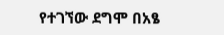የተገኘው ደግሞ በአፄ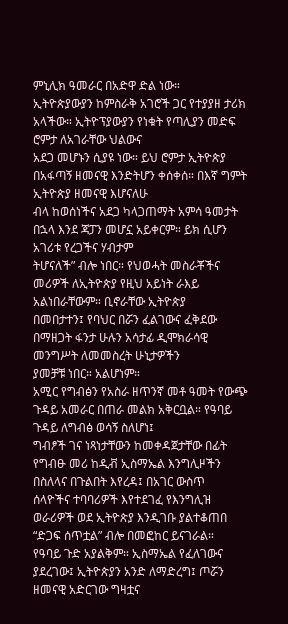ምኒሊክ ዓመራር በአድዋ ድል ነው።
ኢትዮጵያውያን ከምስራቅ አገሮች ጋር የተያያዘ ታሪክ አላችው። ኢትዮፕያውያን የነቁት የጣሊያን መድፍ ሮምታ ለአገራቸው ህልውና
አደጋ መሆኑን ሲያዩ ነው። ይህ ሮምታ ኢትዮጵያ በአፋጣኝ ዘመናዊ እንድትሆን ቀሰቀሰ። በእኛ ግምት ኢትዮጵያ ዘመናዊ እሆናለሁ
ብላ ከወሰነችና አደጋ ካላጋጠማት አምሳ ዓመታት በኋላ እንደ ጃፓን መሆኗ አይቀርም። ይክ ሲሆን አገሪቱ የረጋችና ሃብታም
ትሆናለች” ብሎ ነበር። የህወሓት መስራቾችና መሪዎች ለኢትዮጵያ የዚህ አይነት ራእይ አልነበራቸውም። ቢኖራቸው ኢትዮጵያ
በመበታተን፤ የባህር በሯን ፈልገውና ፈቅደው በማዘጋት ፋንታ ሁሉን አሳታፊ ዲሞክራሳዊ መንግሥት ለመመስረት ሁኒታዎችን
ያመቻቹ ነበር። አልሆነም።
አሚር የግብፅን የአስራ ዘጥንኛ መቶ ዓመት የውጭ ጉዳይ አመራር በጠራ መልክ አቅርቧል። የዓባይ ጉዳይ ለግብፅ ወሳኝ ስለሆነ፤
ግብፆች ገና ነጻነታቸውን ከመቀዳጀታቸው በፊት የግብፁ መሪ ከዲቭ ኢስማኤል እንግሊዞችን በስለላና በጉልበት እየረዳ፤ በአገር ውስጥ
ሰላዮችና ተባባሪዎች እየተደገፈ የእንግሊዝ ወራሪዎች ወደ ኢትዮጵያ እንዲገቡ ያልተቆጠበ “ድጋፍ ሰጥቷል” ብሎ በመፎከር ይናገራል።
የዓባይ ጉድ አያልቅም። ኢስማኤል የፈለገውና ያደረገው፤ ኢትዮጵያን አንድ ለማድረግ፤ ጦሯን ዘመናዊ አድርገው ግዛቷና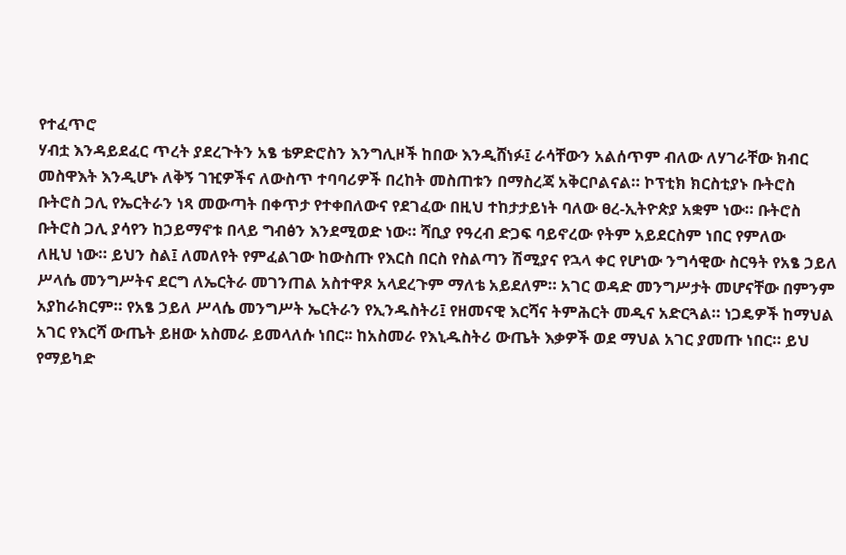የተፈጥሮ
ሃብቷ እንዳይደፈር ጥረት ያደረጉትን አፄ ቴዎድሮስን እንግሊዞች ከበው እንዲሸነፉ፤ ራሳቸውን አልሰጥም ብለው ለሃገራቸው ክብር
መስዋእት እንዲሆኑ ለቅኝ ገዢዎችና ለውስጥ ተባባሪዎች በረከት መስጠቱን በማስረጃ አቅርቦልናል። ኮፕቲክ ክርስቲያኑ ቡትሮስ
ቡትሮስ ጋሊ የኤርትራን ነጻ መውጣት በቀጥታ የተቀበለውና የደገፈው በዚህ ተከታታይነት ባለው ፀረ-ኢትዮጵያ አቋም ነው። ቡትሮስ
ቡትሮስ ጋሊ ያሳየን ከኃይማኖቱ በላይ ግብፅን እንደሚወድ ነው። ሻቢያ የዓረብ ድጋፍ ባይኖረው የትም አይደርስም ነበር የምለው
ለዚህ ነው። ይህን ስል፤ ለመለየት የምፈልገው ከውስጡ የእርስ በርስ የስልጣን ሽሚያና የኋላ ቀር የሆነው ንግሳዊው ስርዓት የአፄ ኃይለ
ሥላሴ መንግሥትና ደርግ ለኤርትራ መገንጠል አስተዋጾ አላደረጉም ማለቴ አይደለም። አገር ወዳድ መንግሥታት መሆናቸው በምንም
አያከራክርም። የአፄ ኃይለ ሥላሴ መንግሥት ኤርትራን የኢንዱስትሪ፤ የዘመናዊ እርሻና ትምሕርት መዲና አድርጓል። ነጋዴዎች ከማህል
አገር የእርሻ ውጤት ይዘው አስመራ ይመላለሱ ነበር፡፡ ከአስመራ የእኒዱስትሪ ውጤት እቃዎች ወደ ማህል አገር ያመጡ ነበር። ይህ
የማይካድ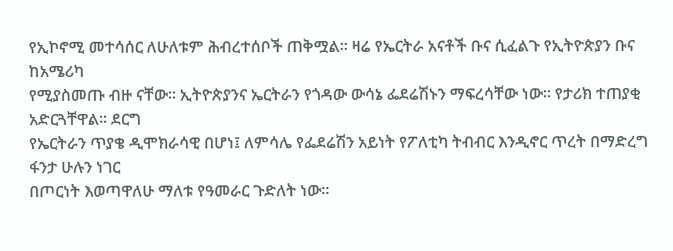የኢኮኖሚ መተሳሰር ለሁለቱም ሕብረተሰቦች ጠቅሟል። ዛሬ የኤርትራ አናቶች ቡና ሲፈልጉ የኢትዮጵያን ቡና ከአሜሪካ
የሚያስመጡ ብዙ ናቸው። ኢትዮጵያንና ኤርትራን የጎዳው ውሳኔ ፌደሬሽኑን ማፍረሳቸው ነው። የታሪክ ተጠያቂ አድርጓቸዋል። ደርግ
የኤርትራን ጥያቄ ዲሞክራሳዊ በሆነ፤ ለምሳሌ የፌደሬሽን አይነት የፖለቲካ ትብብር እንዲኖር ጥረት በማድረግ ፋንታ ሁሉን ነገር
በጦርነት እወጣዋለሁ ማለቱ የዓመራር ጉድለት ነው።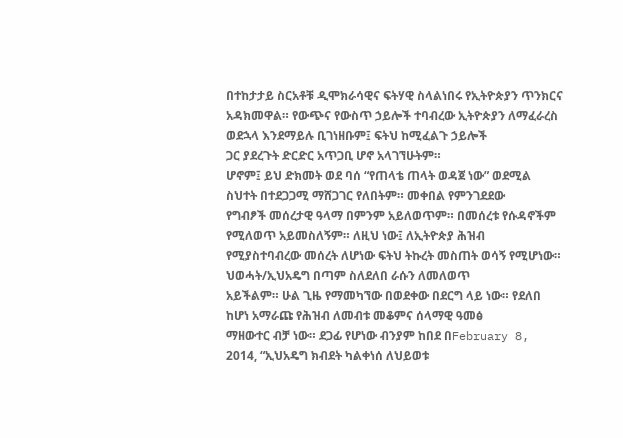በተከታታይ ስርአቶቹ ዲሞክራሳዊና ፍትሃዊ ስላልነበሩ የኢትዮጵያን ጥንክርና
አዳክመዋል። የውጭና የውስጥ ኃይሎች ተባብረው ኢትዮጵያን ለማፈራረስ ወደኋላ እንደማይሉ ቢገነዘቡም፤ ፍትህ ከሚፈልጉ ኃይሎች
ጋር ያደረጉት ድርድር አጥጋቢ ሆኖ አላገኘሁትም።
ሆኖም፤ ይህ ድክመት ወደ ባሰ “የጠላቴ ጠላት ወዳጀ ነው” ወደሚል ስህተት በተደጋጋሚ ማሸጋገር የለበትም። መቀበል የምንገደደው
የግብፆች መሰረታዊ ዓላማ በምንም አይለወጥም። በመሰረቱ የሱዳኖችም የሚለወጥ አይመስለኝም። ለዚህ ነው፤ ለኢትዮጵያ ሕዝብ
የሚያስተባብረው መሰረት ለሆነው ፍትህ ትኩረት መስጠት ወሳኝ የሚሆነው። ህወሓት/ኢህአዴግ በጣም ስለደለበ ራሱን ለመለወጥ
አይችልም። ሁል ጊዜ የማመካኘው በወደቀው በደርግ ላይ ነው። የደለበ ከሆነ አማራጩ የሕዝብ ለመብቱ መቆምና ሰላማዊ ዓመፅ
ማዘውተር ብቻ ነው። ደጋፊ የሆነው ብንያም ከበደ በFebruary 8, 2014, “ኢህአዴግ ክብደት ካልቀነሰ ለህይወቱ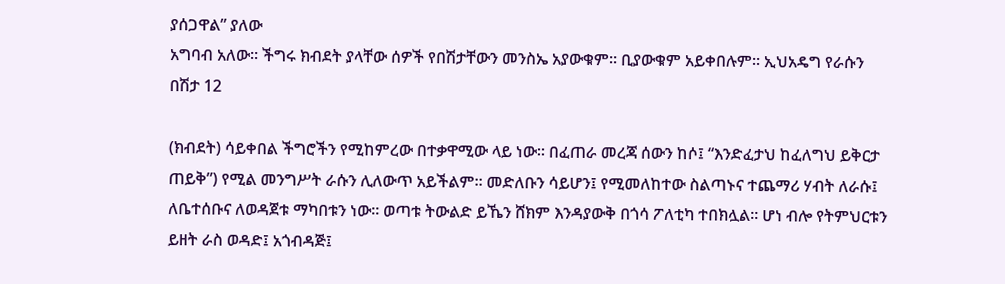ያሰጋዋል” ያለው
አግባብ አለው። ችግሩ ክብደት ያላቸው ሰዎች የበሽታቸውን መንስኤ አያውቁም። ቢያውቁም አይቀበሉም። ኢህአዴግ የራሱን በሽታ 12

(ክብደት) ሳይቀበል ችግሮችን የሚከምረው በተቃዋሚው ላይ ነው። በፈጠራ መረጃ ሰውን ከሶ፤ “እንድፈታህ ከፈለግህ ይቅርታ
ጠይቅ”) የሚል መንግሥት ራሱን ሊለውጥ አይችልም። መድለቡን ሳይሆን፤ የሚመለከተው ስልጣኑና ተጨማሪ ሃብት ለራሱ፤
ለቤተሰቡና ለወዳጀቱ ማካበቱን ነው። ወጣቱ ትውልድ ይኼን ሸክም እንዳያውቅ በጎሳ ፖለቲካ ተበክሏል። ሆነ ብሎ የትምህርቱን
ይዘት ራስ ወዳድ፤ አጎብዳጅ፤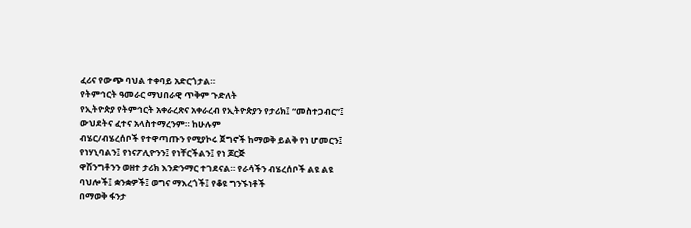ፈሪና የውጭ ባህል ተቀባይ አድርጎታል።
የትምኅርት ዓመራር ማህበራዊ ጥቅም ጉድለት
የኢትዮጵያ የትምኅርት አቀራረጽና አቀራረብ የኢትዮጵያን የታሪክ፤ “መስተጋብር”፤ ውህደትና ፈተና አላስተማረንም። ከሁሉም
ብሄር/ብሄረሰቦች የተዋጣጡን የሚያኮሩ ጀግኖች ከማወቅ ይልቅ የነ ሆመርን፤ የነሃኒባልን፤ የነናፖሊዮንን፤ የነቸርችልን፤ የነ ጆርጅ
ዋሽንግቶንን ወዘተ ታሪክ እንድንማር ተገደናል። የራሳችን ብሄረሰቦች ልዩ ልዩ ባህሎች፤ ቋንቋዎች፤ ወግና ማእረጎች፤ የቆዩ ግንኙነቶች
በማወቅ ፋንታ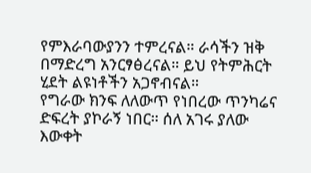የምእራባውያንን ተምረናል። ራሳችን ዝቅ በማድረግ አንርፃፅረናል። ይህ የትምሕርት ሂደት ልዩነቶችን አጋኖብናል።
የግራው ክንፍ ለለውጥ የነበረው ጥንካሬና ድፍረት ያኮራኝ ነበር። ሰለ አገሩ ያለው እውቀት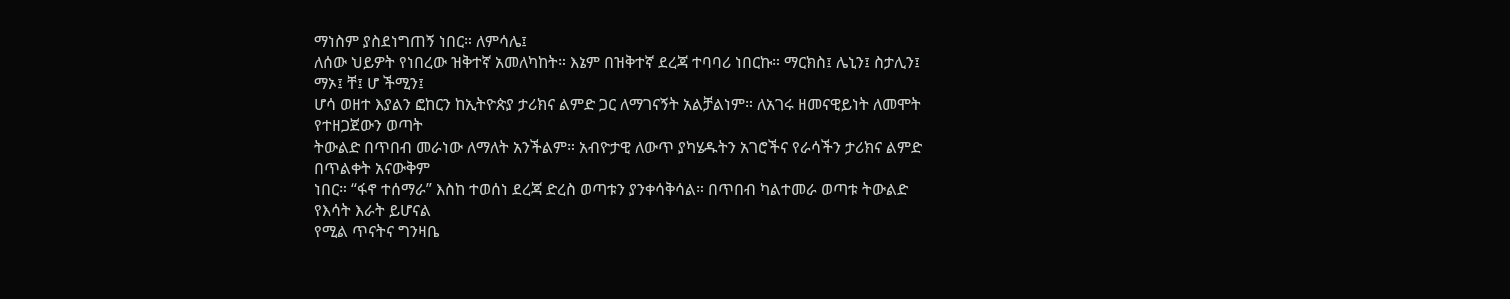ማነስም ያስደነግጠኝ ነበር። ለምሳሌ፤
ለሰው ህይዎት የነበረው ዝቅተኛ አመለካከት። እኔም በዝቅተኛ ደረጃ ተባባሪ ነበርኩ። ማርክስ፤ ሌኒን፤ ስታሊን፤ ማኦ፤ ቸ፤ ሆ ችሚን፤
ሆሳ ወዘተ እያልን ፎከርን ከኢትዮጵያ ታሪክና ልምድ ጋር ለማገናኝት አልቻልነም። ለአገሩ ዘመናዊይነት ለመሞት የተዘጋጀውን ወጣት
ትውልድ በጥበብ መራነው ለማለት አንችልም። አብዮታዊ ለውጥ ያካሄዱትን አገሮችና የራሳችን ታሪክና ልምድ በጥልቀት አናውቅም
ነበር። “ፋኖ ተሰማራ” እስከ ተወሰነ ደረጃ ድረስ ወጣቱን ያንቀሳቅሳል። በጥበብ ካልተመራ ወጣቱ ትውልድ የእሳት እራት ይሆናል
የሚል ጥናትና ግንዛቤ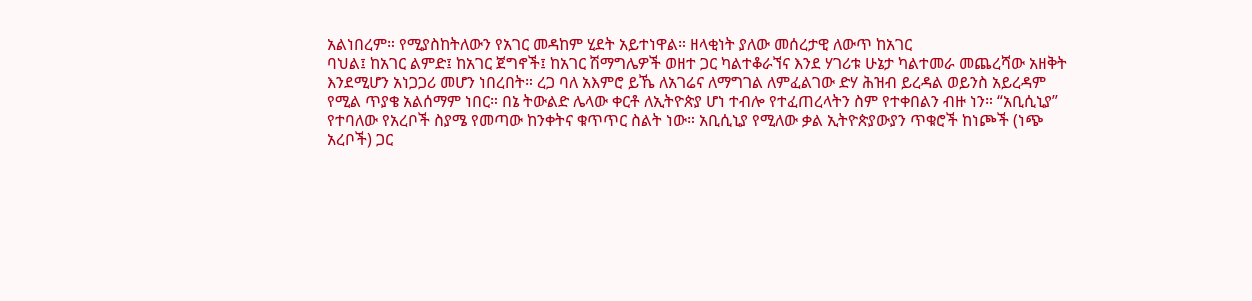አልነበረም። የሚያስከትለውን የአገር መዳከም ሂደት አይተነዋል። ዘላቂነት ያለው መሰረታዊ ለውጥ ከአገር
ባህል፤ ከአገር ልምድ፤ ከአገር ጀግኖች፤ ከአገር ሽማግሌዎች ወዘተ ጋር ካልተቆራኘና እንደ ሃገሪቱ ሁኔታ ካልተመራ መጨረሻው አዘቅት
እንደሚሆን አነጋጋሪ መሆን ነበረበት። ረጋ ባለ አእምሮ ይኼ ለአገሬና ለማግገል ለምፈልገው ድሃ ሕዝብ ይረዳል ወይንስ አይረዳም
የሚል ጥያቄ አልሰማም ነበር። በኔ ትውልድ ሌላው ቀርቶ ለኢትዮጵያ ሆነ ተብሎ የተፈጠረላትን ስም የተቀበልን ብዙ ነን። “አቢሲኒያ”
የተባለው የአረቦች ስያሜ የመጣው ከንቀትና ቁጥጥር ስልት ነው። አቢሲኒያ የሚለው ቃል ኢትዮጵያውያን ጥቁሮች ከነጮች (ነጭ
አረቦች) ጋር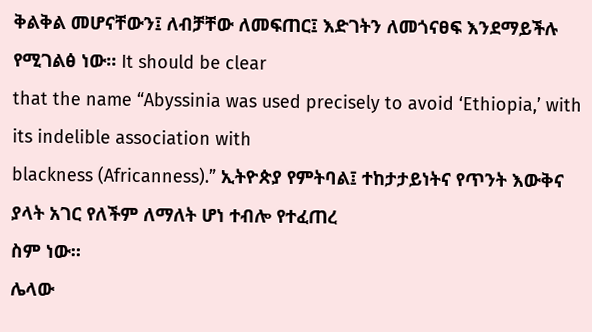ቅልቅል መሆናቸውን፤ ለብቻቸው ለመፍጠር፤ እድገትን ለመጎናፀፍ እንደማይችሉ የሚገልፅ ነው። It should be clear
that the name “Abyssinia was used precisely to avoid ‘Ethiopia,’ with its indelible association with
blackness (Africanness).” ኢትዮጵያ የምትባል፤ ተከታታይነትና የጥንት እውቅና ያላት አገር የለችም ለማለት ሆነ ተብሎ የተፈጠረ
ስም ነው።
ሌላው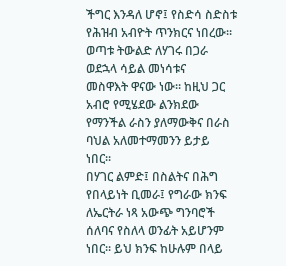ችግር እንዳለ ሆኖ፤ የስድሳ ስድስቱ የሕዝብ አብዮት ጥንክርና ነበረው። ወጣቱ ትውልድ ለሃገሩ በጋራ ወደኋላ ሳይል መነሳቱና
መስዋእት ዋናው ነው። ከዚህ ጋር አብሮ የሚሄደው ልንክደው የማንችል ራስን ያለማውቅና በራስ ባህል አለመተማመንን ይታይ ነበር።
በሃገር ልምድ፤ በስልትና በሕግ የበላይነት ቢመራ፤ የግራው ክንፍ ለኤርትራ ነጻ አውጭ ግንባሮች ሰለባና የስለላ ወንፊት አይሆንም
ነበር። ይህ ክንፍ ከሁሉም በላይ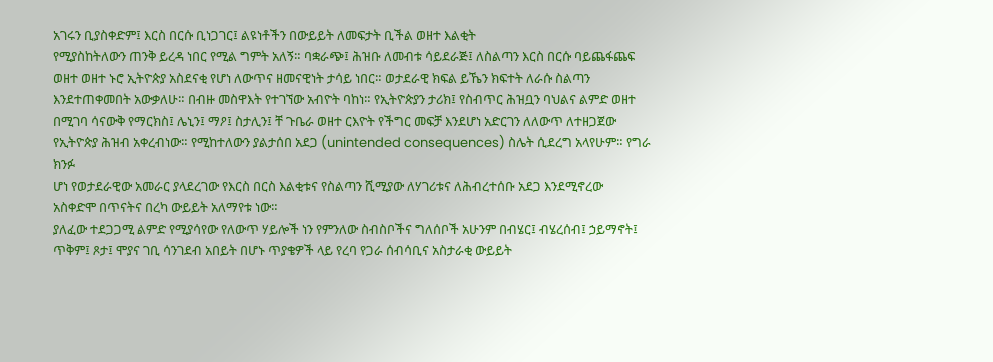አገሩን ቢያስቀድም፤ እርስ በርሱ ቢነጋገር፤ ልዩነቶችን በውይይት ለመፍታት ቢችል ወዘተ እልቂት
የሚያስከትለውን ጠንቅ ይረዳ ነበር የሚል ግምት አለኝ። ባቋራጭ፤ ሕዝቡ ለመብቱ ሳይደራጅ፤ ለስልጣን እርስ በርሱ ባይጨፋጨፍ
ወዘተ ወዘተ ኑሮ ኢትዮጵያ አስደናቂ የሆነ ለውጥና ዘመናዊነት ታሳይ ነበር። ወታደራዊ ክፍል ይኼን ክፍተት ለራሱ ስልጣን
እንደተጠቀመበት አውቃለሁ። በብዙ መስዋእት የተገኘው አብዮት ባከነ። የኢትዮጵያን ታሪክ፤ የስብጥር ሕዝቧን ባህልና ልምድ ወዘተ
በሚገባ ሳናውቅ የማርክስ፤ ሌኒን፤ ማዖ፤ ስታሊን፤ ቸ ጉቤራ ወዘተ ርእዮት የችግር መፍቻ እንደሆነ አድርገን ለለውጥ ለተዘጋጀው
የኢትዮጵያ ሕዝብ አቀረብነው። የሚከተለውን ያልታሰበ አደጋ (unintended consequences) ስሌት ሲደረግ አላየሁም። የግራ ክንፉ
ሆነ የወታደራዊው አመራር ያላደረገው የእርስ በርስ እልቂቱና የስልጣን ሺሚያው ለሃገሪቱና ለሕብረተሰቡ አደጋ እንደሚኖረው
አስቀድሞ በጥናትና በረካ ውይይት አለማየቱ ነው።
ያለፈው ተደጋጋሚ ልምድ የሚያሳየው የለውጥ ሃይሎች ነን የምንለው ስብስቦችና ግለሰቦች አሁንም በብሄር፤ ብሄረሰብ፤ ኃይማኖት፤
ጥቅም፤ ጾታ፤ ሞያና ገቢ ሳንገደብ አበይት በሆኑ ጥያቄዎች ላይ የረባ የጋራ ሰብሳቢና አስታራቂ ውይይት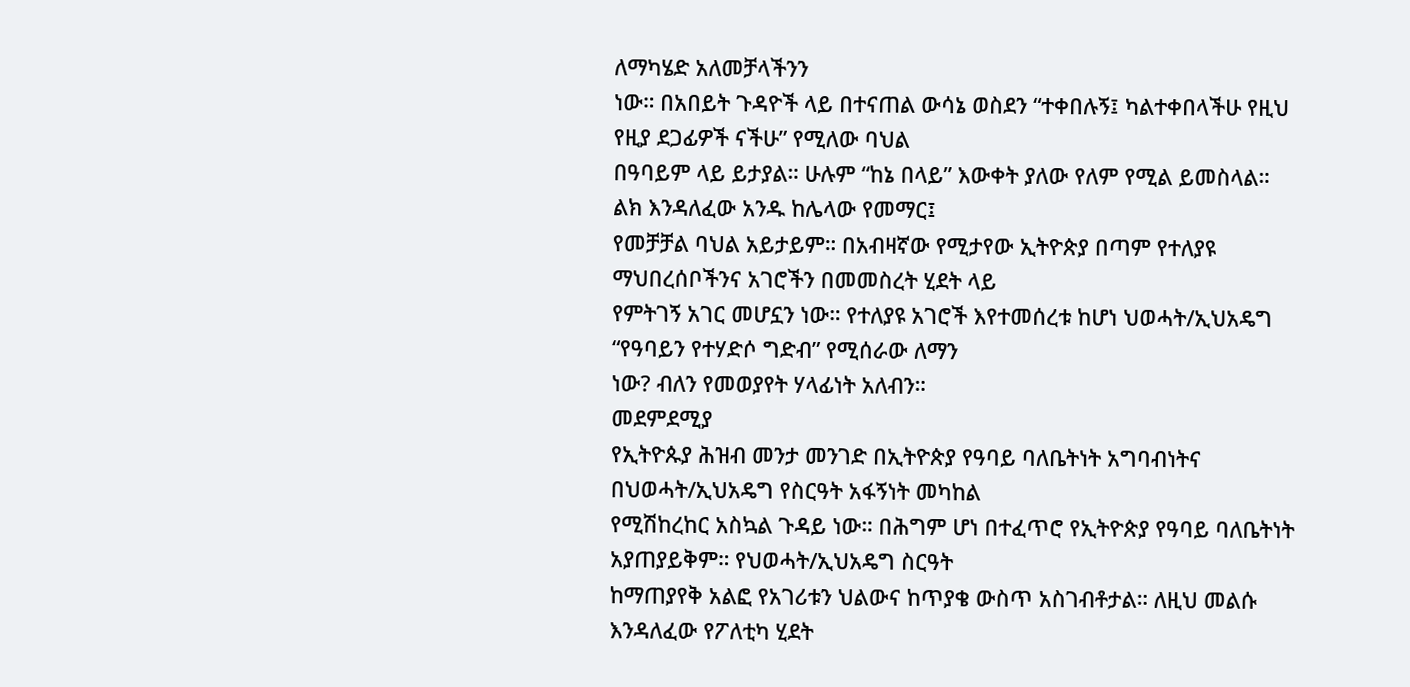ለማካሄድ አለመቻላችንን
ነው። በአበይት ጉዳዮች ላይ በተናጠል ውሳኔ ወስደን “ተቀበሉኝ፤ ካልተቀበላችሁ የዚህ የዚያ ደጋፊዎች ናችሁ” የሚለው ባህል
በዓባይም ላይ ይታያል። ሁሉም “ከኔ በላይ” እውቀት ያለው የለም የሚል ይመስላል። ልክ እንዳለፈው አንዱ ከሌላው የመማር፤
የመቻቻል ባህል አይታይም። በአብዛኛው የሚታየው ኢትዮጵያ በጣም የተለያዩ ማህበረሰቦችንና አገሮችን በመመስረት ሂደት ላይ
የምትገኝ አገር መሆኗን ነው። የተለያዩ አገሮች እየተመሰረቱ ከሆነ ህወሓት/ኢህአዴግ “የዓባይን የተሃድሶ ግድብ” የሚሰራው ለማን
ነው? ብለን የመወያየት ሃላፊነት አለብን።
መደምደሚያ
የኢትዮጱያ ሕዝብ መንታ መንገድ በኢትዮጵያ የዓባይ ባለቤትነት አግባብነትና በህወሓት/ኢህአዴግ የስርዓት አፋኝነት መካከል
የሚሽከረከር አስኳል ጉዳይ ነው። በሕግም ሆነ በተፈጥሮ የኢትዮጵያ የዓባይ ባለቤትነት አያጠያይቅም። የህወሓት/ኢህአዴግ ስርዓት
ከማጠያየቅ አልፎ የአገሪቱን ህልውና ከጥያቄ ውስጥ አስገብቶታል። ለዚህ መልሱ እንዳለፈው የፖለቲካ ሂደት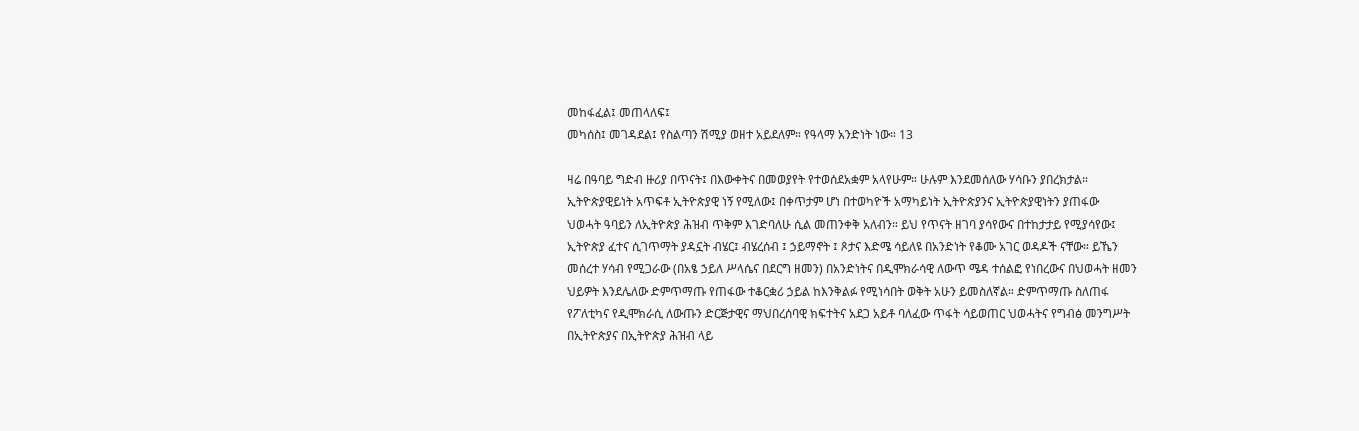መከፋፈል፤ መጠላለፍ፤
መካሰስ፤ መገዳደል፤ የስልጣን ሽሚያ ወዘተ አይደለም። የዓላማ አንድነት ነው። 13

ዛሬ በዓባይ ግድብ ዙሪያ በጥናት፤ በእውቀትና በመወያየት የተወሰደአቋም አላየሁም። ሁሉም እንደመሰለው ሃሳቡን ያበረክታል።
ኢትዮጵያዊይነት አጥፍቶ ኢትዮጵያዊ ነኝ የሚለው፤ በቀጥታም ሆነ በተወካዮች አማካይነት ኢትዮጵያንና ኢትዮጵያዊነትን ያጠፋው
ህወሓት ዓባይን ለኢትዮጵያ ሕዝብ ጥቅም እገድባለሁ ሲል መጠንቀቅ አለብን። ይህ የጥናት ዘገባ ያሳየውና በተከታታይ የሚያሳየው፤
ኢትዮጵያ ፈተና ሲገጥማት ያዳኗት ብሄር፤ ብሄረሰብ ፤ ኃይማኖት ፤ ጾታና እድሜ ሳይለዩ በአንድነት የቆሙ አገር ወዳዶች ናቸው። ይኼን
መሰረተ ሃሳብ የሚጋራው (በአፄ ኃይለ ሥላሴና በደርግ ዘመን) በአንድነትና በዲሞክራሳዊ ለውጥ ሜዳ ተሰልፎ የነበረውና በህወሓት ዘመን
ህይዎት እንደሌለው ድምጥማጡ የጠፋው ተቆርቋሪ ኃይል ከእንቅልፉ የሚነሳበት ወቅት አሁን ይመስለኛል። ድምጥማጡ ስለጠፋ
የፖለቲካና የዲሞክራሲ ለውጡን ድርጅታዊና ማህበረሰባዊ ክፍተትና አደጋ አይቶ ባለፈው ጥፋት ሳይወጠር ህወሓትና የግብፅ መንግሥት
በኢትዮጵያና በኢትዮጵያ ሕዝብ ላይ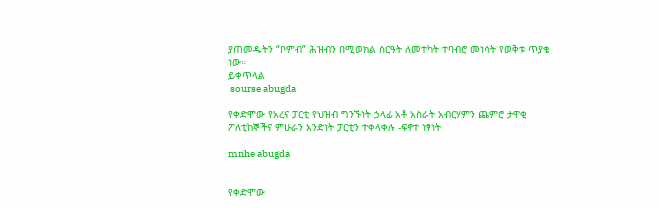ያጠመዱትን “ቦምብ” ሕዝብን በሚወክል ስርዓት ለመተካት ተባብሮ መነሳት የወቅቱ ጥያቄ ነው።
ይቀጥላል
 sourse abugda

የቀድሞው የአረና ፓርቲ የህዝብ ግንኙነት ኃላፊ አቶ አስራት አብርሃምን ጨምሮ ታዋቂ ፖለቲከኞችና ምሁራን አንድነት ፓርቲን ተቀላቀሉ -ፍኖተ ነፃነት

mnhe abugda


የቀድሞው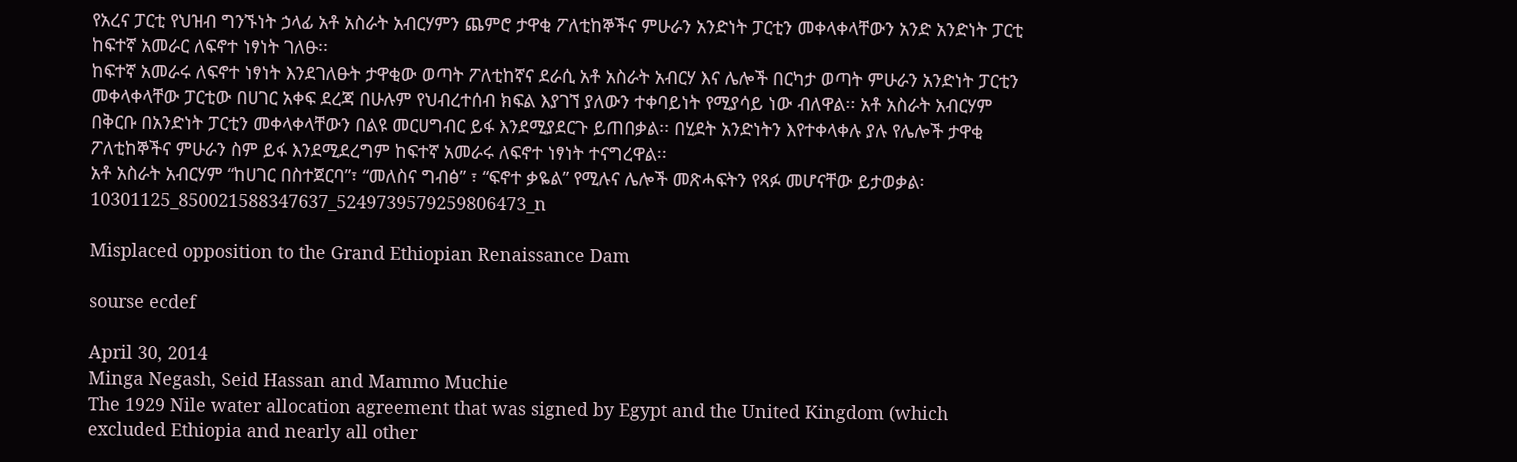የአረና ፓርቲ የህዝብ ግንኙነት ኃላፊ አቶ አስራት አብርሃምን ጨምሮ ታዋቂ ፖለቲከኞችና ምሁራን አንድነት ፓርቲን መቀላቀላቸውን አንድ አንድነት ፓርቲ ከፍተኛ አመራር ለፍኖተ ነፃነት ገለፁ፡፡
ከፍተኛ አመራሩ ለፍኖተ ነፃነት እንደገለፁት ታዋቂው ወጣት ፖለቲከኛና ደራሲ አቶ አስራት አብርሃ እና ሌሎች በርካታ ወጣት ምሁራን አንድነት ፓርቲን መቀላቀላቸው ፓርቲው በሀገር አቀፍ ደረጃ በሁሉም የህብረተሰብ ክፍል እያገኘ ያለውን ተቀባይነት የሚያሳይ ነው ብለዋል፡፡ አቶ አስራት አብርሃም በቅርቡ በአንድነት ፓርቲን መቀላቀላቸውን በልዩ መርሀግብር ይፋ እንደሚያደርጉ ይጠበቃል፡፡ በሂደት አንድነትን እየተቀላቀሉ ያሉ የሌሎች ታዋቂ ፖለቲከኞችና ምሁራን ስም ይፋ እንደሚደረግም ከፍተኛ አመራሩ ለፍኖተ ነፃነት ተናግረዋል፡፡
አቶ አስራት አብርሃም “ከሀገር በስተጀርባ”፣ “መለስና ግብፅ” ፣ “ፍኖተ ቃዬል” የሚሉና ሌሎች መጽሓፍትን የጻፉ መሆናቸው ይታወቃል፡10301125_850021588347637_5249739579259806473_n

Misplaced opposition to the Grand Ethiopian Renaissance Dam

sourse ecdef

April 30, 2014
Minga Negash, Seid Hassan and Mammo Muchie
The 1929 Nile water allocation agreement that was signed by Egypt and the United Kingdom (which excluded Ethiopia and nearly all other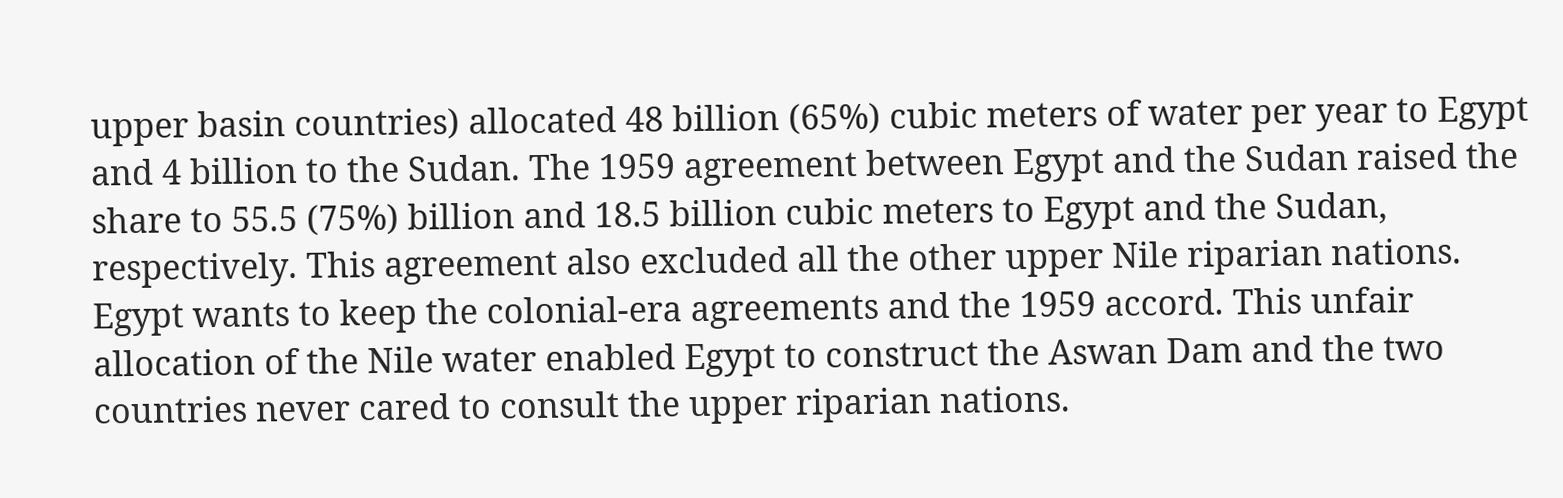upper basin countries) allocated 48 billion (65%) cubic meters of water per year to Egypt and 4 billion to the Sudan. The 1959 agreement between Egypt and the Sudan raised the share to 55.5 (75%) billion and 18.5 billion cubic meters to Egypt and the Sudan, respectively. This agreement also excluded all the other upper Nile riparian nations. Egypt wants to keep the colonial-era agreements and the 1959 accord. This unfair allocation of the Nile water enabled Egypt to construct the Aswan Dam and the two countries never cared to consult the upper riparian nations.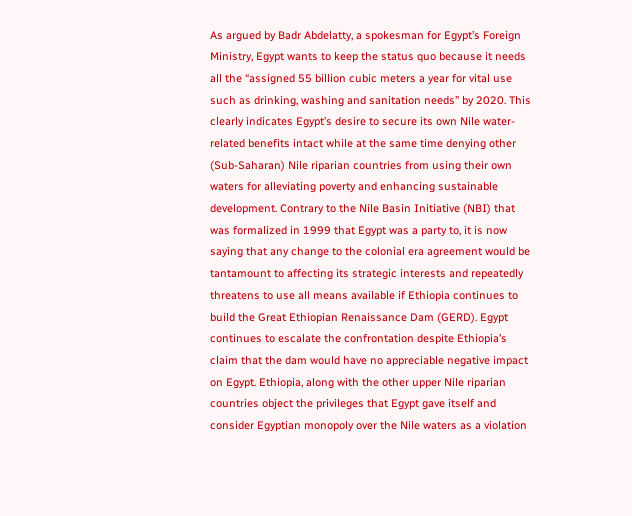As argued by Badr Abdelatty, a spokesman for Egypt’s Foreign Ministry, Egypt wants to keep the status quo because it needs all the “assigned 55 billion cubic meters a year for vital use such as drinking, washing and sanitation needs” by 2020. This clearly indicates Egypt’s desire to secure its own Nile water-related benefits intact while at the same time denying other (Sub-Saharan) Nile riparian countries from using their own waters for alleviating poverty and enhancing sustainable development. Contrary to the Nile Basin Initiative (NBI) that was formalized in 1999 that Egypt was a party to, it is now saying that any change to the colonial era agreement would be tantamount to affecting its strategic interests and repeatedly threatens to use all means available if Ethiopia continues to build the Great Ethiopian Renaissance Dam (GERD). Egypt continues to escalate the confrontation despite Ethiopia’s claim that the dam would have no appreciable negative impact on Egypt. Ethiopia, along with the other upper Nile riparian countries object the privileges that Egypt gave itself and consider Egyptian monopoly over the Nile waters as a violation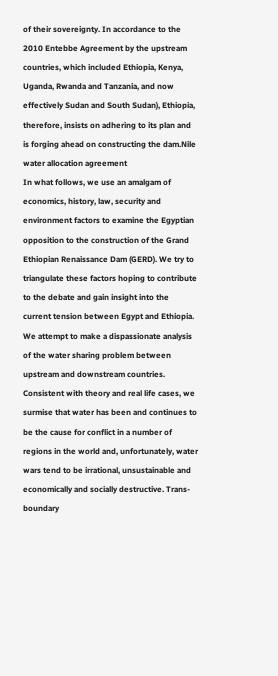of their sovereignty. In accordance to the 2010 Entebbe Agreement by the upstream countries, which included Ethiopia, Kenya, Uganda, Rwanda and Tanzania, and now effectively Sudan and South Sudan), Ethiopia, therefore, insists on adhering to its plan and is forging ahead on constructing the dam.Nile water allocation agreement
In what follows, we use an amalgam of economics, history, law, security and environment factors to examine the Egyptian opposition to the construction of the Grand Ethiopian Renaissance Dam (GERD). We try to triangulate these factors hoping to contribute to the debate and gain insight into the current tension between Egypt and Ethiopia. We attempt to make a dispassionate analysis of the water sharing problem between upstream and downstream countries. Consistent with theory and real life cases, we surmise that water has been and continues to be the cause for conflict in a number of regions in the world and, unfortunately, water wars tend to be irrational, unsustainable and economically and socially destructive. Trans-boundary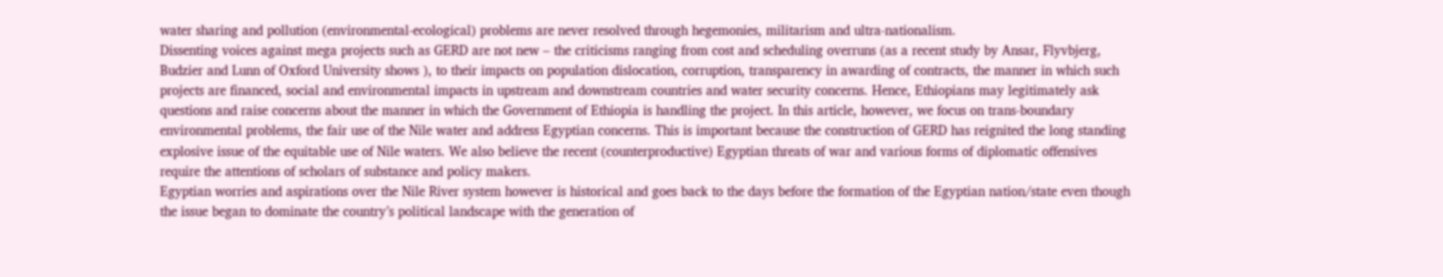water sharing and pollution (environmental-ecological) problems are never resolved through hegemonies, militarism and ultra-nationalism.
Dissenting voices against mega projects such as GERD are not new – the criticisms ranging from cost and scheduling overruns (as a recent study by Ansar, Flyvbjerg, Budzier and Lunn of Oxford University shows ), to their impacts on population dislocation, corruption, transparency in awarding of contracts, the manner in which such projects are financed, social and environmental impacts in upstream and downstream countries and water security concerns. Hence, Ethiopians may legitimately ask questions and raise concerns about the manner in which the Government of Ethiopia is handling the project. In this article, however, we focus on trans-boundary environmental problems, the fair use of the Nile water and address Egyptian concerns. This is important because the construction of GERD has reignited the long standing explosive issue of the equitable use of Nile waters. We also believe the recent (counterproductive) Egyptian threats of war and various forms of diplomatic offensives require the attentions of scholars of substance and policy makers.
Egyptian worries and aspirations over the Nile River system however is historical and goes back to the days before the formation of the Egyptian nation/state even though the issue began to dominate the country’s political landscape with the generation of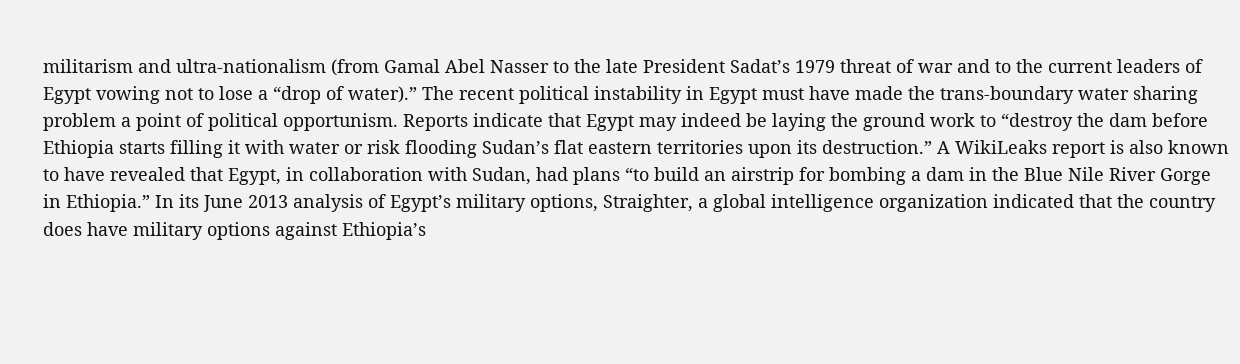militarism and ultra-nationalism (from Gamal Abel Nasser to the late President Sadat’s 1979 threat of war and to the current leaders of Egypt vowing not to lose a “drop of water).” The recent political instability in Egypt must have made the trans-boundary water sharing problem a point of political opportunism. Reports indicate that Egypt may indeed be laying the ground work to “destroy the dam before Ethiopia starts filling it with water or risk flooding Sudan’s flat eastern territories upon its destruction.” A WikiLeaks report is also known to have revealed that Egypt, in collaboration with Sudan, had plans “to build an airstrip for bombing a dam in the Blue Nile River Gorge in Ethiopia.” In its June 2013 analysis of Egypt’s military options, Straighter, a global intelligence organization indicated that the country does have military options against Ethiopia’s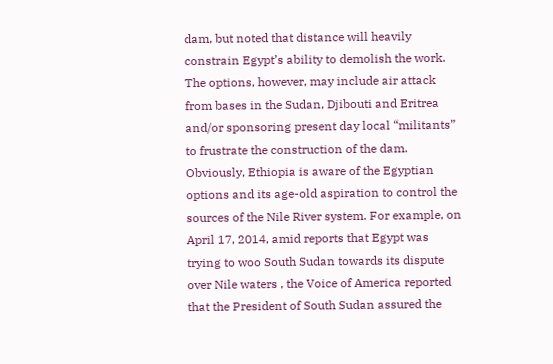dam, but noted that distance will heavily constrain Egypt’s ability to demolish the work. The options, however, may include air attack from bases in the Sudan, Djibouti and Eritrea and/or sponsoring present day local “militants” to frustrate the construction of the dam. Obviously, Ethiopia is aware of the Egyptian options and its age-old aspiration to control the sources of the Nile River system. For example, on April 17, 2014, amid reports that Egypt was trying to woo South Sudan towards its dispute over Nile waters , the Voice of America reported that the President of South Sudan assured the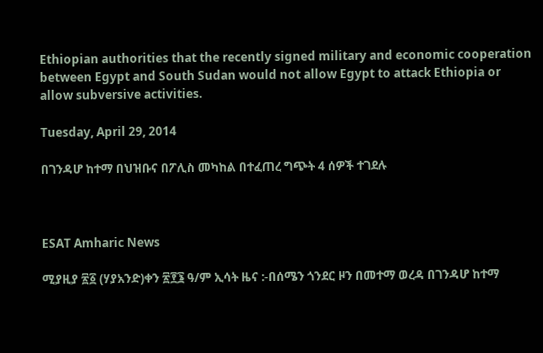Ethiopian authorities that the recently signed military and economic cooperation between Egypt and South Sudan would not allow Egypt to attack Ethiopia or allow subversive activities.

Tuesday, April 29, 2014

በገንዳሆ ከተማ በህዝቡና በፖሊስ መካከል በተፈጠረ ግጭት 4 ሰዎች ተገደሉ



ESAT Amharic News

ሚያዚያ ፳፩ (ሃያአንድ)ቀን ፳፻፮ ዓ/ም ኢሳት ዜና :-በሰሜን ጎንደር ዞን በመተማ ወረዳ በገንዳሆ ከተማ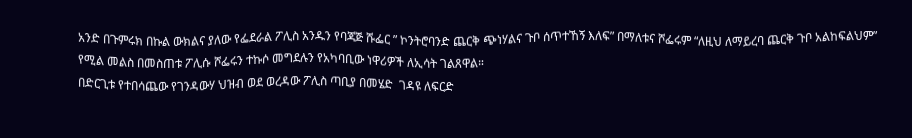አንድ በጉምሩክ በኩል ውክልና ያለው የፌደራል ፖሊስ አንዱን የባጃጅ ሹፌር ” ኮንትሮባንድ ጨርቅ ጭነሃልና ጉቦ ሰጥተኸኝ እለፍ” በማለቱና ሾፌሩም “ለዚህ ለማይረባ ጨርቅ ጉቦ አልከፍልህም” የሚል መልስ በመስጠቱ ፖሊሱ ሾፌሩን ተኩሶ መግደሉን የአካባቢው ነዋሪዎች ለኢሳት ገልጸዋል።
በድርጊቱ የተበሳጨው የገንዳውሃ ህዝብ ወደ ወረዳው ፖሊስ ጣቢያ በመሄድ  ገዳዩ ለፍርድ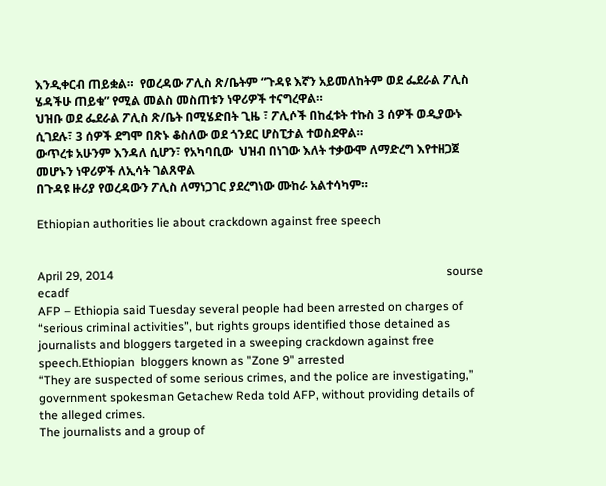እንዲቀርብ ጠይቋል።  የወረዳው ፖሊስ ጽ/ቤትም “ጉዳዩ እኛን አይመለከትም ወደ ፌደራል ፖሊስ ሄዳችሁ ጠይቁ” የሚል መልስ መስጠቱን ነዋሪዎች ተናግረዋል።
ህዝቡ ወደ ፌደራል ፖሊስ ጽ/ቤት በሚሄድበት ጊዜ ፣ ፖሊሶች በከፈቱት ተኩስ 3 ሰዎች ወዲያውኑ ሲገደሉ፣ 3 ሰዎች ደግሞ በጽኑ ቆስለው ወደ ጎንደር ሆስፒታል ተወስደዋል።
ውጥረቱ አሁንም እንዳለ ሲሆን፣ የአካባቢው  ህዝብ በነገው እለት ተቃውሞ ለማድረግ እየተዘጋጀ መሆኑን ነዋሪዎች ለኢሳት ገልጸዋል
በጉዳዩ ዙሪያ የወረዳውን ፖሊስ ለማነጋገር ያደረግነው ሙከራ አልተሳካም።

Ethiopian authorities lie about crackdown against free speech


April 29, 2014                                                                                                               sourse ecadf
AFP – Ethiopia said Tuesday several people had been arrested on charges of “serious criminal activities”, but rights groups identified those detained as journalists and bloggers targeted in a sweeping crackdown against free speech.Ethiopian  bloggers known as "Zone 9" arrested
“They are suspected of some serious crimes, and the police are investigating,” government spokesman Getachew Reda told AFP, without providing details of the alleged crimes.
The journalists and a group of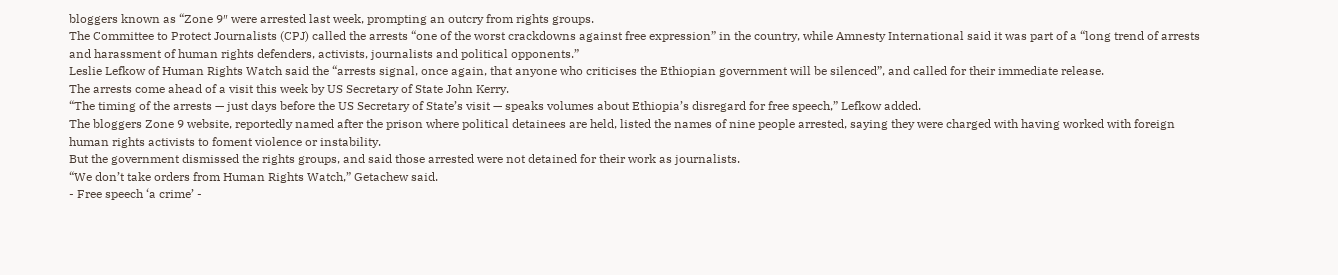bloggers known as “Zone 9″ were arrested last week, prompting an outcry from rights groups.
The Committee to Protect Journalists (CPJ) called the arrests “one of the worst crackdowns against free expression” in the country, while Amnesty International said it was part of a “long trend of arrests and harassment of human rights defenders, activists, journalists and political opponents.”
Leslie Lefkow of Human Rights Watch said the “arrests signal, once again, that anyone who criticises the Ethiopian government will be silenced”, and called for their immediate release.
The arrests come ahead of a visit this week by US Secretary of State John Kerry.
“The timing of the arrests — just days before the US Secretary of State’s visit — speaks volumes about Ethiopia’s disregard for free speech,” Lefkow added.
The bloggers Zone 9 website, reportedly named after the prison where political detainees are held, listed the names of nine people arrested, saying they were charged with having worked with foreign human rights activists to foment violence or instability.
But the government dismissed the rights groups, and said those arrested were not detained for their work as journalists.
“We don’t take orders from Human Rights Watch,” Getachew said.
- Free speech ‘a crime’ -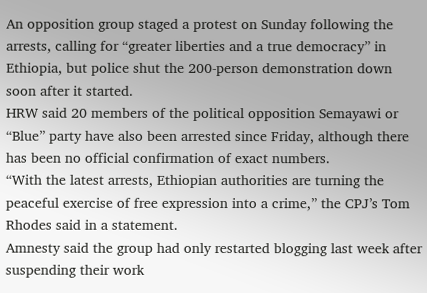An opposition group staged a protest on Sunday following the arrests, calling for “greater liberties and a true democracy” in Ethiopia, but police shut the 200-person demonstration down soon after it started.
HRW said 20 members of the political opposition Semayawi or “Blue” party have also been arrested since Friday, although there has been no official confirmation of exact numbers.
“With the latest arrests, Ethiopian authorities are turning the peaceful exercise of free expression into a crime,” the CPJ’s Tom Rhodes said in a statement.
Amnesty said the group had only restarted blogging last week after suspending their work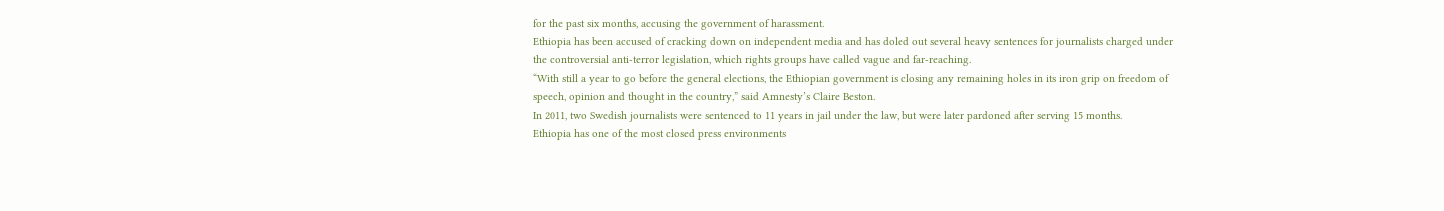for the past six months, accusing the government of harassment.
Ethiopia has been accused of cracking down on independent media and has doled out several heavy sentences for journalists charged under the controversial anti-terror legislation, which rights groups have called vague and far-reaching.
“With still a year to go before the general elections, the Ethiopian government is closing any remaining holes in its iron grip on freedom of speech, opinion and thought in the country,” said Amnesty’s Claire Beston.
In 2011, two Swedish journalists were sentenced to 11 years in jail under the law, but were later pardoned after serving 15 months.
Ethiopia has one of the most closed press environments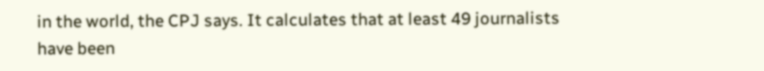in the world, the CPJ says. It calculates that at least 49 journalists have been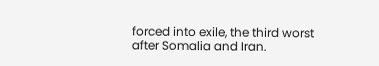forced into exile, the third worst after Somalia and Iran.